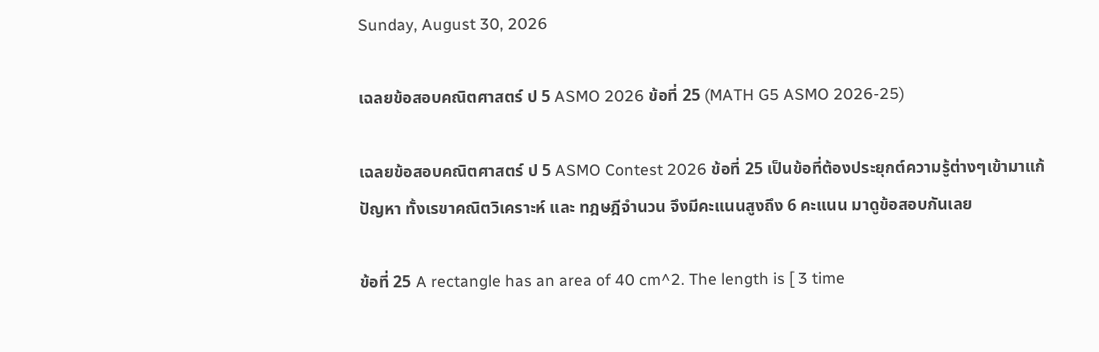Sunday, August 30, 2026

เฉลยข้อสอบคณิตศาสตร์ ป 5 ASMO 2026 ข้อที่ 25 (MATH G5 ASMO 2026-25)

เฉลยข้อสอบคณิตศาสตร์ ป 5 ASMO Contest 2026 ข้อที่ 25 เป็นข้อที่ต้องประยุกต์ความรู้ต่างๆเข้ามาแก้ปัญหา ทั้งเรขาคณิตวิเคราะห์ และ ทฎษฎีจำนวน จึงมีคะแนนสูงถึง 6 คะแนน มาดูข้อสอบกันเลย

ข้อที่ 25 A rectangle has an area of 40 cm^2. The length is [ 3 time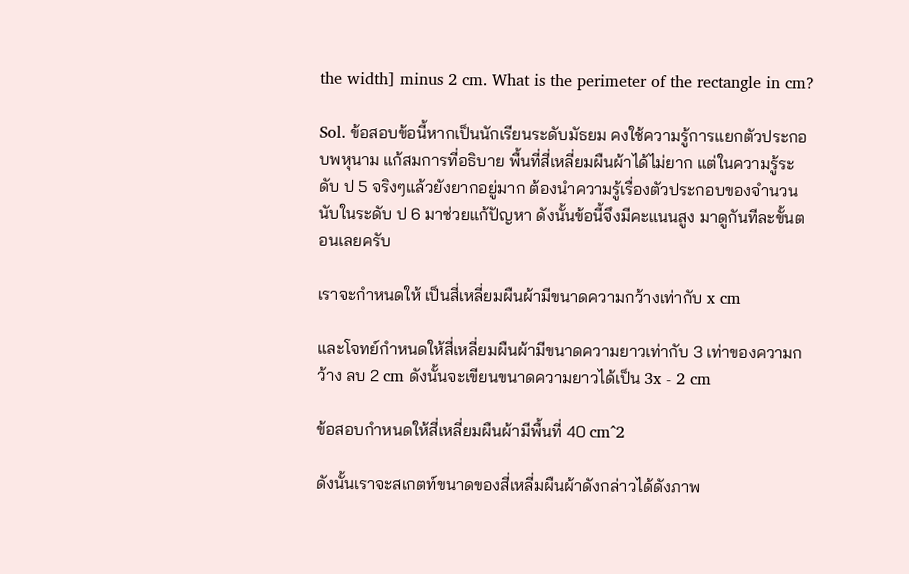the width] minus 2 cm. What is the perimeter of the rectangle in cm?

Sol. ข้อสอบข้อนี้หากเป็นนักเรียนระดับมัธยม คงใช้ความรู้การแยกตัวประกอบพหุนาม แก้สมการที่อธิบาย พื้นที่สี่เหลี่ยมผืนผ้าได้ไม่ยาก แต่ในความรู้ระดับ ป 5 จริงๆแล้วยังยากอยู่มาก ต้องนำความรู้เรื่องตัวประกอบของจำนวนนับในระดับ ป 6 มาช่วยแก้ปัญหา ดังนั้นข้อนี้จึงมีคะแนนสูง มาดูกันทีละขั้นตอนเลยครับ

เราจะกำหนดให้ เป็นสี่เหลี่ยมผืนผ้ามีขนาดความกว้างเท่ากับ x cm

และโจทย์กำหนดให้สี่เหลี่ยมผืนผ้ามีขนาดความยาวเท่ากับ 3 เท่าของความกว้าง ลบ 2 cm ดังนั้นจะเขียนขนาดความยาวได้เป็น 3x - 2 cm

ข้อสอบกำหนดให้สี่เหลี่ยมผืนผ้ามีพื้นที่ 40 cm^2

ดังนั้นเราจะสเกตท์ขนาดของสี่เหลี่มผืนผ้าดังกล่าวได้ดังภาพ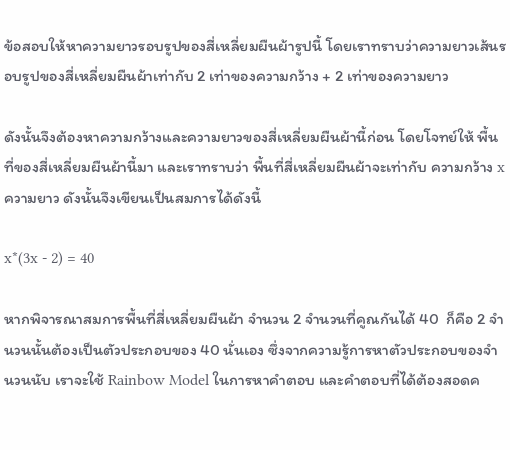ข้อสอบให้หาความยาวรอบรูปของสี่เหลี่ยมผืนผ้ารูปนี้ โดยเราทราบว่าความยาวเส้นรอบรูปของสี่เหลี่ยมผืนผ้าเท่ากับ 2 เท่าของความกว้าง + 2 เท่าของความยาว

ดังนั้นจึงต้องหาความกว้างและความยาวของสี่เหลี่ยมผืนผ้านี้ก่อน โดยโจทย์ให้ พื้นที่ของสี่เหลี่ยมผืนผ้านี้มา และเราทราบว่า พื้นที่สี่เหลี่ยมผืนผ้าจะเท่ากับ ความกว้าง x ความยาว ดังนั้นจึงเขียนเป็นสมการได้ดังนี้

x*(3x - 2) = 40

หากพิจารณาสมการพื้นที่สี่เหลี่ยมผืนผ้า จำนวน 2 จำนวนที่คูณกันได้ 40  ก็คือ 2 จำนวนนั้นต้องเป็นตัวประกอบของ 40 นั่นเอง ซึ่งจากความรู้การหาตัวประกอบของจำนวนนับ เราจะใช้ Rainbow Model ในการหาคำตอบ และคำตอบที่ได้ต้องสอดค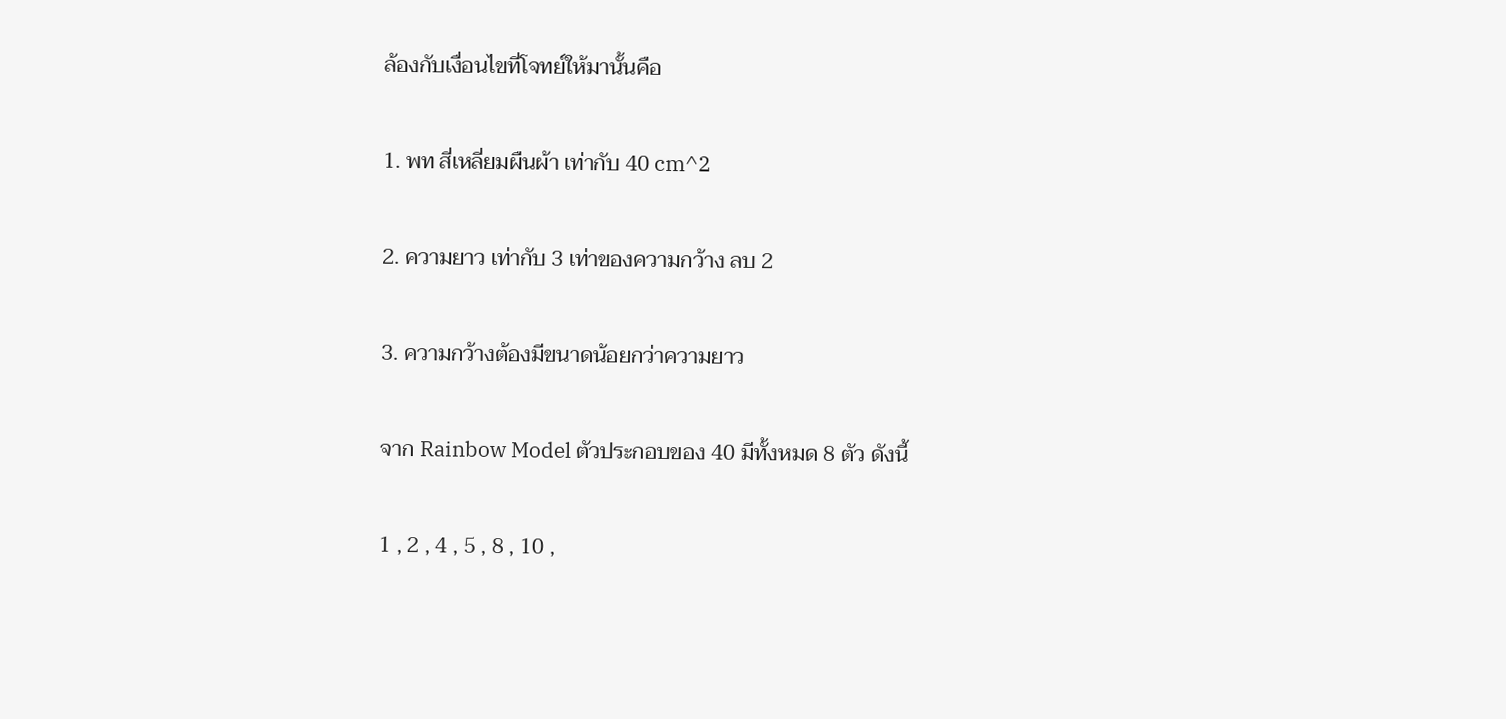ล้องกับเงื่อนไขที่โจทย์ให้มานั้นคือ

1. พท สี่เหลี่ยมผืนผ้า เท่ากับ 40 cm^2

2. ความยาว เท่ากับ 3 เท่าของความกว้าง ลบ 2

3. ความกว้างต้องมีขนาดน้อยกว่าความยาว

จาก Rainbow Model ตัวประกอบของ 40 มีทั้งหมด 8 ตัว ดังนี้

1 , 2 , 4 , 5 , 8 , 10 ,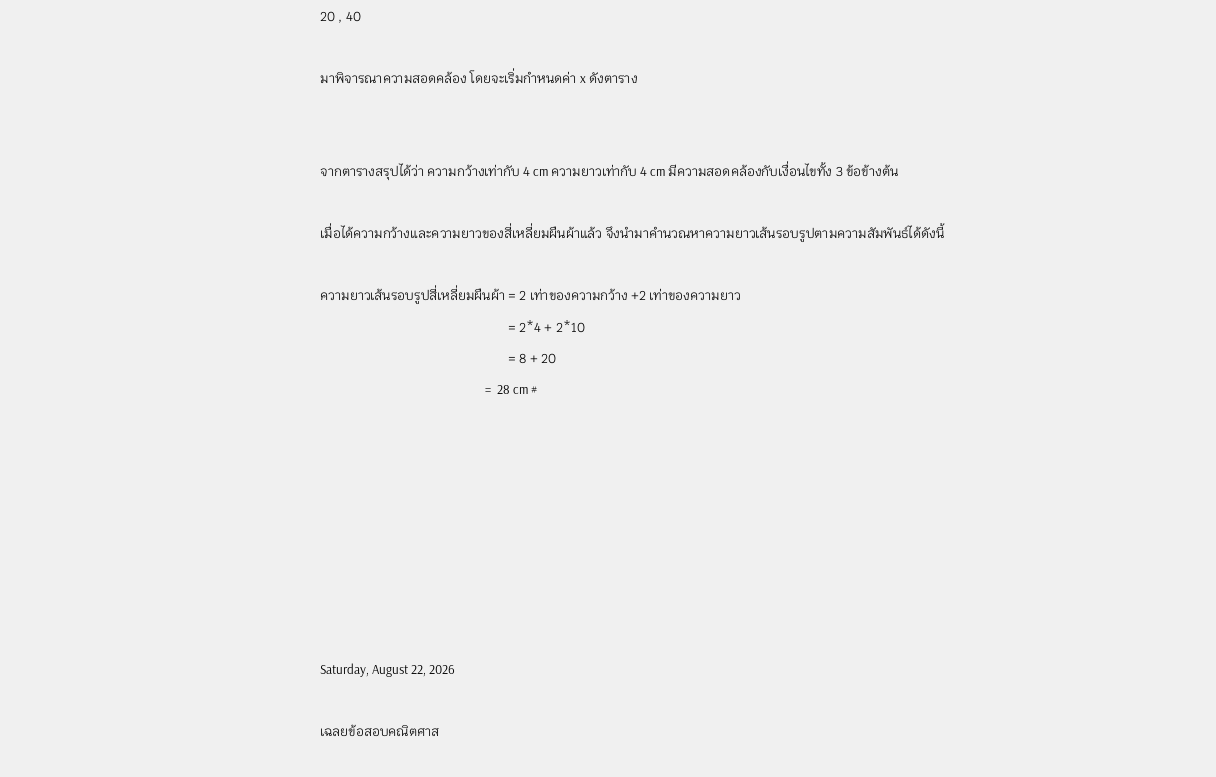20 , 40

มาพิจารณาความสอดคล้อง โดยจะเริ่มกำหนดค่า x ดังตาราง


จากตารางสรุปได้ว่า ความกว้างเท่ากับ 4 cm ความยาวเท่ากับ 4 cm มีความสอดคล้องกับเงื่อนไขทั้ง 3 ข้อข้างต้น

เมื่อได้ความกว้างและความยาวของสี่เหลี่ยมผืนผ้าแล้ว จึงนำมาคำนวณหาความยาวเส้นรอบรูปตามความสัมพันธ์ได้ดังนี้

ความยาวเส้นรอบรูปสี่เหลี่ยมผืนผ้า = 2 เท่าของความกว้าง +2 เท่าของความยาว
                                                        = 2*4 + 2*10
                                                        = 8 + 20
                                                       =  28 cm #








Saturday, August 22, 2026

เฉลยข้อสอบคณิตศาส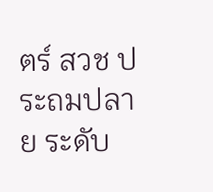ตร์ สวช ประถมปลาย ระดับ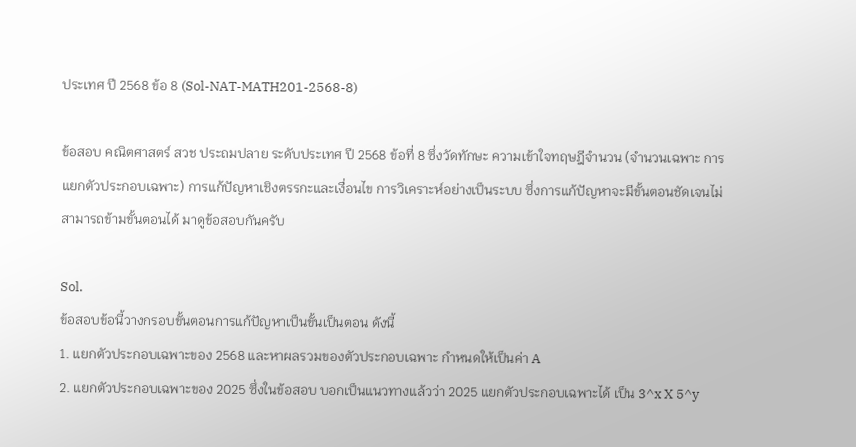ประเทศ ปี 2568 ข้อ 8 (Sol-NAT-MATH201-2568-8)

ข้อสอบ คณิตศาสตร์ สวช ประถมปลาย ระดับประเทศ ปี 2568 ข้อที่ 8 ซึ่งวัดทักษะ ความเข้าใจทฤษฎีจำนวน (จำนวนเฉพาะ การแยกตัวประกอบเฉพาะ) การแก้ปัญหาเชิงตรรกะและเงื่อนไข การวิเคราะห์อย่างเป็นระบบ ซึ่งการแก้ปัญหาจะมีขั้นตอนชัดเจนไม่สามารถข้ามขั้นตอนได้ มาดูข้อสอบกันครับ

Sol.
ข้อสอบข้อนี้วางกรอบขั้นตอนการแก้ปัญหาเป็นขั้นเป็นตอน ดังนี้
1. แยกตัวประกอบเฉพาะของ 2568 และหาผลรวมของตัวประกอบเฉพาะ กำหนดให้เป็นค่า A
2. แยกตัวประกอบเฉพาะของ 2025 ซึ่งในข้อสอบ บอกเป็นแนวทางแล้วว่า 2025 แยกตัวประกอบเฉพาะได้ เป็น 3^x X 5^y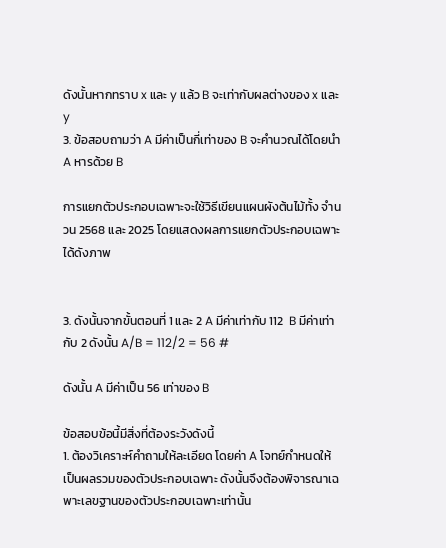ดังนั้นหากทราบ x และ y แล้ว B จะเท่ากับผลต่างของ x และ y
3. ข้อสอบถามว่า A มีค่าเป็นกี่เท่าของ B จะคำนวณได้โดยนำ A หารด้วย B

การแยกตัวประกอบเฉพาะจะใช้วิธีเขียนแผนผังต้นไม้ทั้ง จำนวน 2568 และ 2025 โดยแสดงผลการแยกตัวประกอบเฉพาะได้ดังภาพ


3. ดังนั้นจากขั้นตอนที่ 1 และ 2 A มีค่าเท่ากับ 112  B มีค่าเท่ากับ 2 ดังนั้น A/B = 112/2 = 56 #

ดังนั้น A มีค่าเป็น 56 เท่าของ B

ข้อสอบข้อนี้มีสิ่งที่ต้องระวังดังนี้
1. ต้องวิเคราะห์คำถามให้ละเอียด โดยค่า A โจทย์กำหนดให้เป็นผลรวมของตัวประกอบเฉพาะ ดังนั้นจึงต้องพิจารณาเฉพาะเลขฐานของตัวประกอบเฉพาะเท่านั้น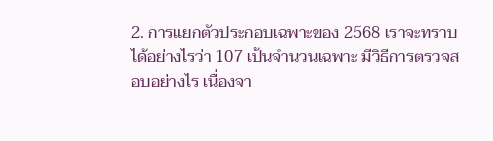2. การแยกตัวประกอบเฉพาะของ 2568 เราจะทราบได้อย่างไรว่า 107 เป้นจำนวนเฉพาะ มีวิธีการตรวจสอบอย่างไร เนื่องจา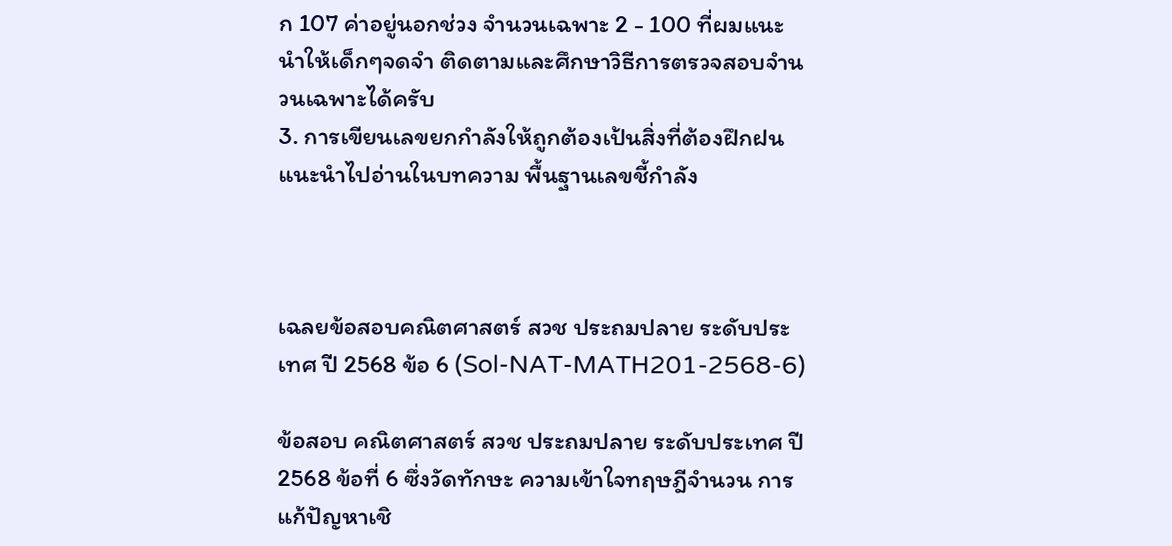ก 107 ค่าอยู่นอกช่วง จำนวนเฉพาะ 2 - 100 ที่ผมแนะนำให้เด็กๆจดจำ ติดตามและศึกษาวิธีการตรวจสอบจำนวนเฉพาะได้ครับ
3. การเขียนเลขยกกำลังให้ถูกต้องเป้นสิ่งที่ต้องฝึกฝนแนะนำไปอ่านในบทความ พื้นฐานเลขชี้กำลัง



เฉลยข้อสอบคณิตศาสตร์ สวช ประถมปลาย ระดับประเทศ ปี 2568 ข้อ 6 (Sol-NAT-MATH201-2568-6)

ข้อสอบ คณิตศาสตร์ สวช ประถมปลาย ระดับประเทศ ปี 2568 ข้อที่ 6 ซึ่งวัดทักษะ ความเข้าใจทฤษฎีจำนวน การแก้ปัญหาเชิ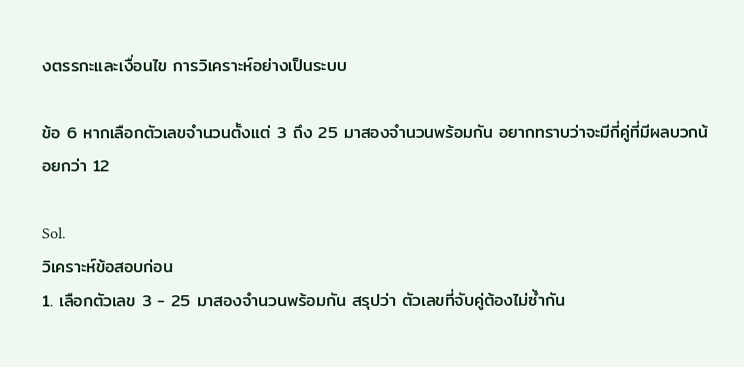งตรรกะและเงื่อนไข การวิเคราะห์อย่างเป็นระบบ

ข้อ 6 หากเลือกตัวเลขจำนวนตั้งแต่ 3 ถึง 25 มาสองจำนวนพร้อมกัน อยากทราบว่าจะมีกี่คู่ที่มีผลบวกน้อยกว่า 12

Sol.
วิเคราะห์ข้อสอบก่อน
1. เลือกตัวเลข 3 - 25 มาสองจำนวนพร้อมกัน สรุปว่า ตัวเลขที่จับคู่ต้องไม่ซ้ำกัน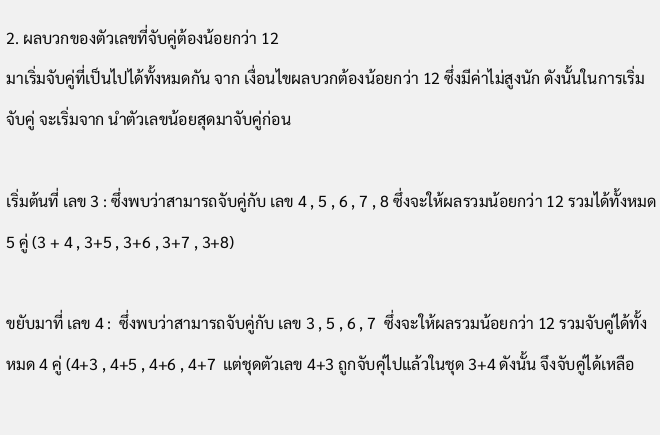2. ผลบวกของตัวเลขที่จับคู่ต้องน้อยกว่า 12
มาเริ่มจับคู่ที่เป็นไปได้ทั้งหมดกัน จาก เงื่อนไขผลบวกต้องน้อยกว่า 12 ซึ่งมีค่าไม่สูงนัก ดังนั้นในการเริ่มจับคู่ จะเริ่มจาก นำตัวเลขน้อยสุดมาจับคู่ก่อน

เริ่มต้นที่ เลข 3 : ซึ่งพบว่าสามารถจับคู่กับ เลข 4 , 5 , 6 , 7 , 8 ซึ่งจะให้ผลรวมน้อยกว่า 12 รวมได้ทั้งหมด 5 คู่ (3 + 4 , 3+5 , 3+6 , 3+7 , 3+8)

ขยับมาที่ เลข 4 :  ซึ่งพบว่าสามารถจับคู่กับ เลข 3 , 5 , 6 , 7  ซึ่งจะให้ผลรวมน้อยกว่า 12 รวมจับคู่ได้ทั้งหมด 4 คู่ (4+3 , 4+5 , 4+6 , 4+7  แต่ชุดตัวเลข 4+3 ถูกจับคุ่ไปแล้วในชุด 3+4 ดังนั้น จึงจับคู่ได้เหลือ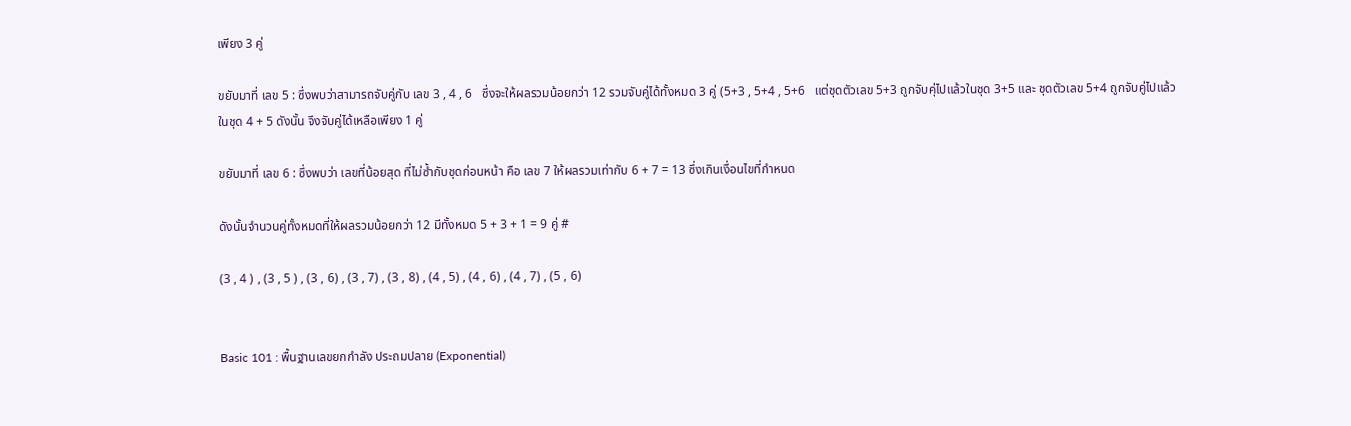เพียง 3 คู่

ขยับมาที่ เลข 5 : ซึ่งพบว่าสามารถจับคู่กับ เลข 3 , 4 , 6   ซึ่งจะให้ผลรวมน้อยกว่า 12 รวมจับคู่ได้ทั้งหมด 3 คู่ (5+3 , 5+4 , 5+6   แต่ชุดตัวเลข 5+3 ถูกจับคุ่ไปแล้วในชุด 3+5 และ ชุดตัวเลข 5+4 ถูกจับคู่ไปแล้วในชุด 4 + 5 ดังนั้น จึงจับคู่ได้เหลือเพียง 1 คู่

ขยับมาที่ เลข 6 : ซึ่งพบว่า เลขที่น้อยสุด ที่ไม่ซ้ำกับชุดก่อนหน้า คือ เลข 7 ให้ผลรวมเท่ากับ 6 + 7 = 13 ซึ่งเกินเงื่อนไขที่กำหนด

ดังนั้นจำนวนคู่ทั้งหมดที่ให้ผลรวมน้อยกว่า 12 มีทั้งหมด 5 + 3 + 1 = 9 คู่ #

(3 , 4 ) , (3 , 5 ) , (3 , 6) , (3 , 7) , (3 , 8) , (4 , 5) , (4 , 6) , (4 , 7) , (5 , 6)


Basic 101 : พื้นฐานเลขยกกำลัง ประถมปลาย (Exponential)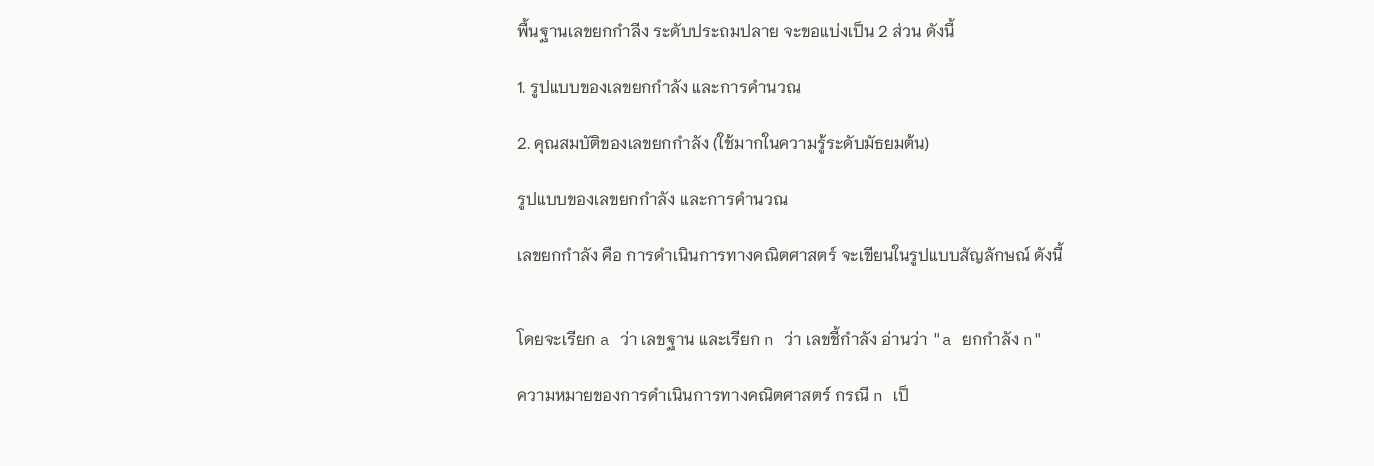พื้นฐานเลขยกกำลีง ระดับประถมปลาย จะขอแบ่งเป็น 2 ส่วน ดังนี้

1. รูปแบบของเลขยกกำลัง และการคำนวณ

2. คุณสมบัติของเลขยกกำลัง (ใช้มากในความรู้ระดับมัธยมต้น)

รูปแบบของเลขยกกำลัง และการคำนวณ

เลขยกกำลัง คือ การดำเนินการทางคณิตศาสตร์ จะเขียนในรูปแบบสัญลักษณ์ ดังนี้


โดยจะเรียก a ว่า เลขฐาน และเรียก n ว่า เลขชี้กำลัง อ่านว่า "a ยกกำลัง n"

ความหมายของการดำเนินการทางคณิตศาสตร์ กรณี n เป็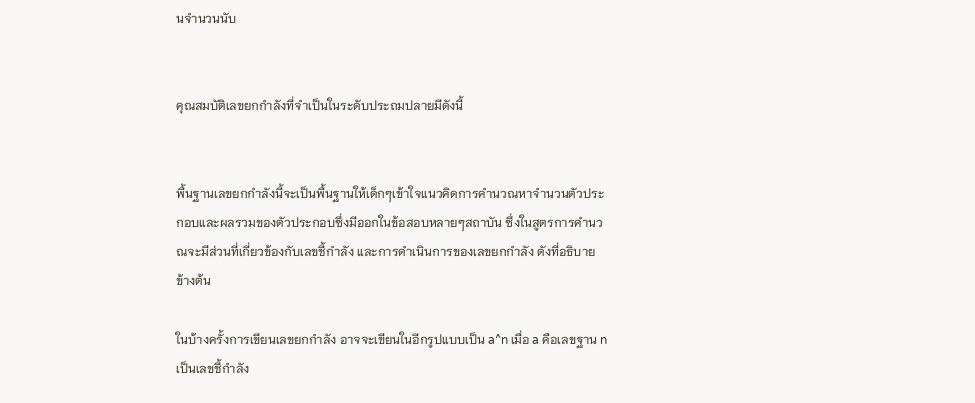นจำนวนนับ


คุณสมบัติเลขยกกำลังที่จำเป็นในระดับประถมปลายมีดังนี้


พื้นฐานเลขยกกำลังนี้จะเป็นพื้นฐานให้เด็กๆเข้าใจแนวคิดการคำนวณหาจำนวนตัวประกอบและผลรวมของตัวประกอบซึ่งมีออกในข้อสอบหลายๆสถาบัน ซึ่งในสูตรการคำนวณจะมีส่วนที่เกี่ยวข้องกับเลขชี้กำลัง และการดำเนินการของเลขยกกำลัง ดังที่อธิบายข้างต้น

ในบ้างครั้งการเขียนเลขยกกำลัง อาจจะเขียนในอีกรูปแบบเป็น a^n เมื่อ a คือเลขฐาน n เป็นเลขชี้กำลัง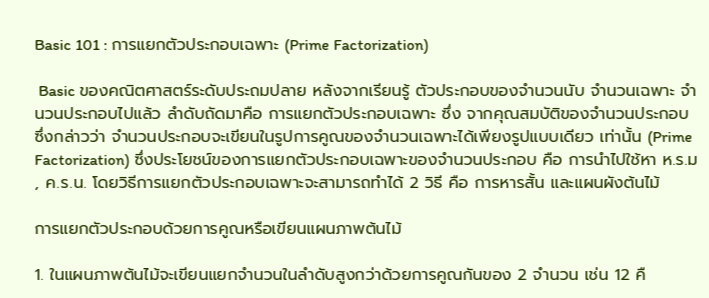Basic 101 : การแยกตัวประกอบเฉพาะ (Prime Factorization)

 Basic ของคณิตศาสตร์ระดับประถมปลาย หลังจากเรียนรู้ ตัวประกอบของจำนวนนับ จำนวนเฉพาะ จำนวนประกอบไปแล้ว ลำดับถัดมาคือ การแยกตัวประกอบเฉพาะ ซึ่ง จากคุณสมบัติของจำนวนประกอบ ซึ่งกล่าวว่า จำนวนประกอบจะเขียนในรูปการคูณของจำนวนเฉพาะได้เพียงรูปแบบเดียว เท่านั้น (Prime Factorization) ซึ่งประโยชน์ของการแยกตัวประกอบเฉพาะของจำนวนประกอบ คือ การนำไปใช้หา ห.ร.ม , ค.ร.น. โดยวิธีการแยกตัวประกอบเฉพาะจะสามารถทำได้ 2 วิธี คือ การหารสั้น และแผนผังต้นไม้

การแยกตัวประกอบด้วยการคูณหรือเขียนแผนภาพต้นไม้

1. ในแผนภาพต้นไม้จะเขียนแยกจำนวนในลำดับสูงกว่าด้วยการคูณกันของ 2 จำนวน เช่น 12 คื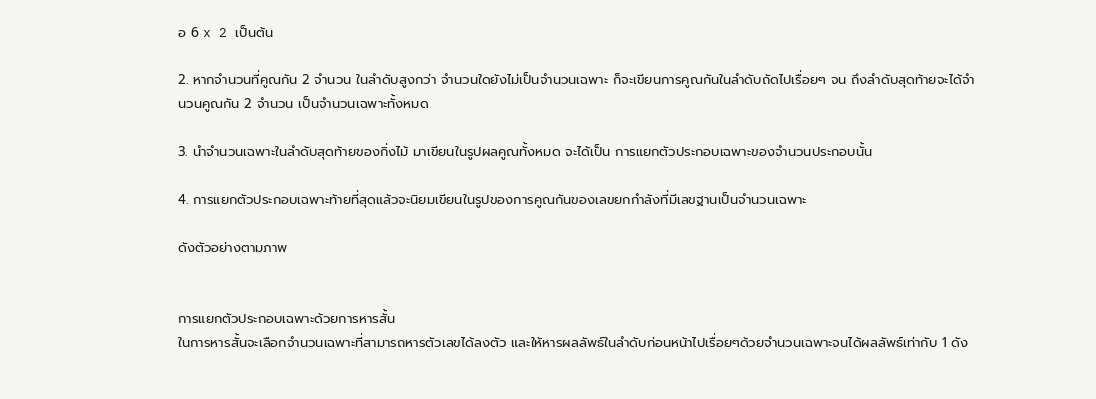อ 6 x 2 เป็นต้น

2. หากจำนวนที่คูณกัน 2 จำนวน ในลำดับสูงกว่า จำนวนใดยังไม่เป็นจำนวนเฉพาะ ก็จะเขียนการคูณกันในลำดับถัดไปเรื่อยๆ จน ถึงลำดับสุดท้ายจะได้จำนวนคูณกัน 2 จำนวน เป็นจำนวนเฉพาะทั้งหมด

3. นำจำนวนเฉพาะในลำดับสุดท้ายของกิ่งไม้ มาเขียนในรูปผลคูณทั้งหมด จะได้เป็น การแยกตัวประกอบเฉพาะของจำนวนประกอบนั้น

4. การแยกตัวประกอบเฉพาะท้ายที่สุดแล้วจะนิยมเขียนในรูปของการคูณกันของเลขยกกำลังที่มีเลขฐานเป็นจำนวนเฉพาะ

ดังตัวอย่างตามภาพ


การแยกตัวประกอบเฉพาะด้วยการหารสั้น
ในการหารสั้นจะเลือกจำนวนเฉพาะที่สามารถหารตัวเลขได้ลงตัว และให้หารผลลัพธ์ในลำดับก่อนหน้าไปเรื่อยๆด้วยจำนวนเฉพาะจนได้ผลลัพธ์เท่ากับ 1 ดัง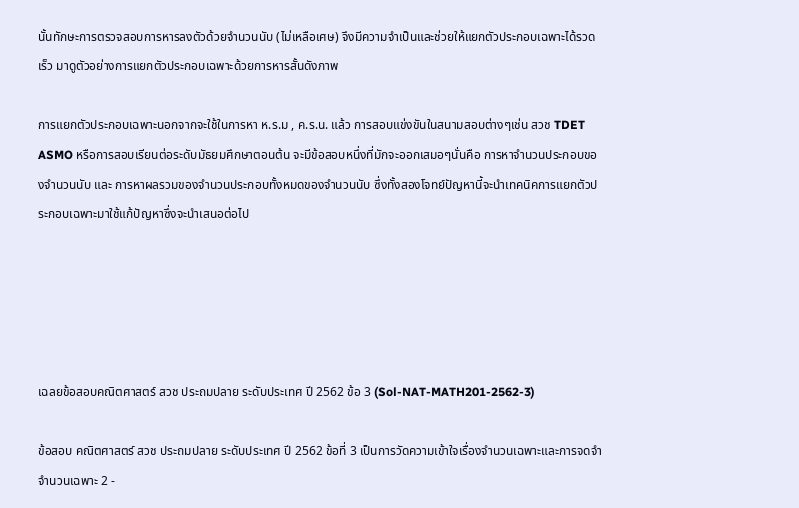นั้นทักษะการตรวจสอบการหารลงตัวด้วยจำนวนนับ (ไม่เหลือเศษ) จึงมีความจำเป็นและช่วยให้แยกตัวประกอบเฉพาะได้รวดเร็ว มาดูตัวอย่างการแยกตัวประกอบเฉพาะด้วยการหารสั้นดังภาพ

การแยกตัวประกอบเฉพาะนอกจากจะใช้ในการหา ห.ร.ม , ค.ร.น. แล้ว การสอบแข่งขันในสนามสอบต่างๆเช่น สวช TDET ASMO หรือการสอบเรียนต่อระดับมัธยมศึกษาตอนต้น จะมีข้อสอบหนึ่งที่มักจะออกเสมอๆนั่นคือ การหาจำนวนประกอบของจำนวนนับ และ การหาผลรวมของจำนวนประกอบทั้งหมดของจำนวนนับ ซึ่งทั้งสองโจทย์ปัญหานี้จะนำเทคนิคการแยกตัวประกอบเฉพาะมาใช้แก้ปัญหาซึ่งจะนำเสนอต่อไป





เฉลยข้อสอบคณิตศาสตร์ สวช ประถมปลาย ระดับประเทศ ปี 2562 ข้อ 3 (Sol-NAT-MATH201-2562-3)

ข้อสอบ คณิตศาสตร์ สวช ประถมปลาย ระดับประเทศ ปี 2562 ข้อที่ 3 เป็นการวัดความเข้าใจเรื่องจำนวนเฉพาะและการจดจำจำนวนเฉพาะ 2 -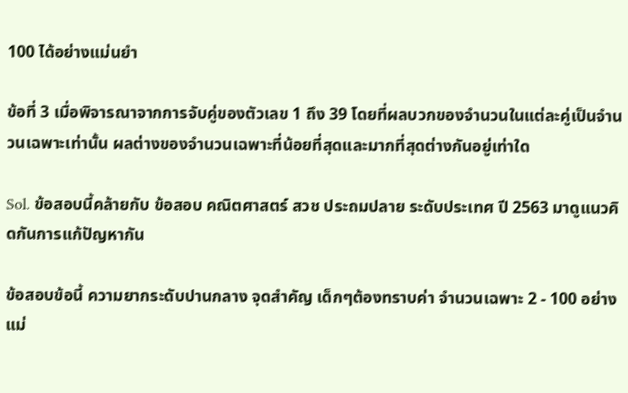100 ได้อย่างแม่นยำ

ข้อที่ 3 เมื่อพิจารณาจากการจับคู่ของตัวเลข 1 ถึง 39 โดยที่ผลบวกของจำนวนในแต่ละคู่เป็นจำนวนเฉพาะเท่านั้น ผลต่างของจำนวนเฉพาะที่น้อยที่สุดและมากที่สุดต่างกันอยู่เท่าใด

Sol. ข้อสอบนี้คล้ายกับ ข้อสอบ คณิตศาสตร์ สวช ประถมปลาย ระดับประเทศ ปี 2563 มาดูแนวคิดกันการแก้ปัญหากัน

ข้อสอบข้อนี้ ความยากระดับปานกลาง จุดสำคัญ เด็กๆต้องทราบค่า จำนวนเฉพาะ 2 - 100 อย่างแม่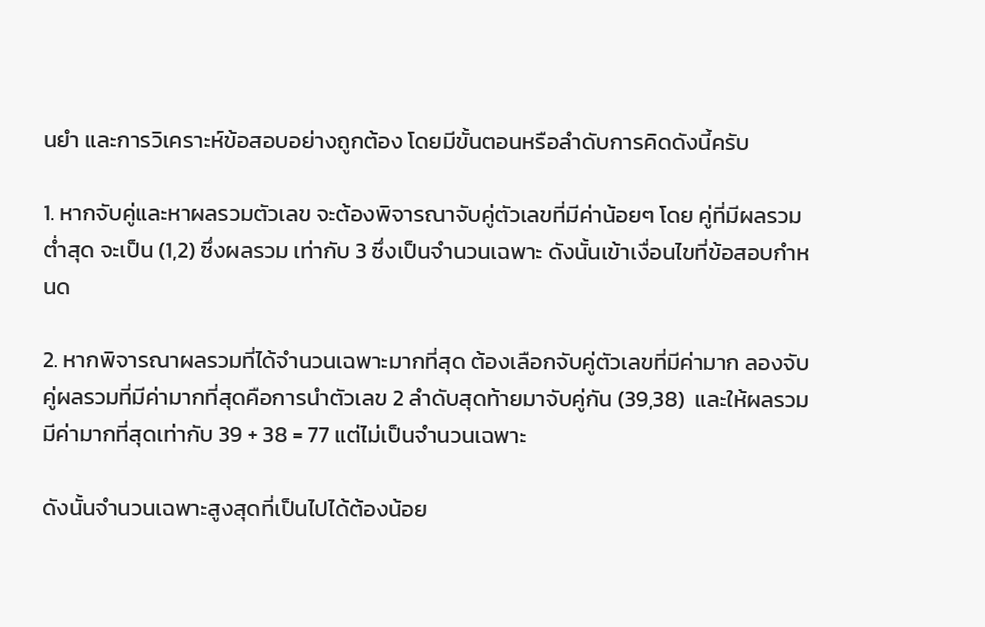นยำ และการวิเคราะห์ข้อสอบอย่างถูกต้อง โดยมีขั้นตอนหรือลำดับการคิดดังนี้ครับ

1. หากจับคู่และหาผลรวมตัวเลข จะต้องพิจารณาจับคู่ตัวเลขที่มีค่าน้อยๆ โดย คู่ที่มีผลรวมต่ำสุด จะเป็น (1,2) ซึ่งผลรวม เท่ากับ 3 ซึ่งเป็นจำนวนเฉพาะ ดังนั้นเข้าเงื่อนไขที่ข้อสอบกำหนด

2. หากพิจารณาผลรวมที่ได้จำนวนเฉพาะมากที่สุด ต้องเลือกจับคู่ตัวเลขที่มีค่ามาก ลองจับคู่ผลรวมที่มีค่ามากที่สุดคือการนำตัวเลข 2 ลำดับสุดท้ายมาจับคู่กัน (39,38)  และให้ผลรวมมีค่ามากที่สุดเท่ากับ 39 + 38 = 77 แต่ไม่เป็นจำนวนเฉพาะ

ดังนั้นจำนวนเฉพาะสูงสุดที่เป็นไปได้ต้องน้อย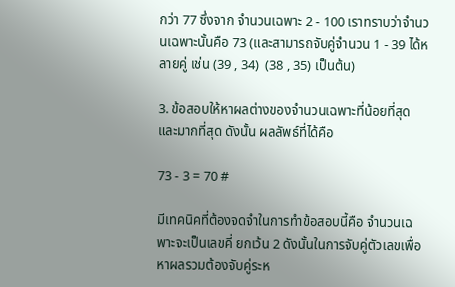กว่า 77 ซึ่งจาก จำนวนเฉพาะ 2 - 100 เราทราบว่าจำนวนเฉพาะนั้นคือ 73 (และสามารถจับคู่จำนวน 1 - 39 ได้หลายคู่ เช่น (39 , 34)  (38 , 35) เป็นต้น)

3. ข้อสอบให้หาผลต่างของจำนวนเฉพาะที่น้อยที่สุดและมากที่สุด ดังนั้น ผลลัพธ์ที่ได้คือ

73 - 3 = 70 #

มีเทคนิคที่ต้องจดจำในการทำข้อสอบนี้คือ จำนวนเฉพาะจะเป็นเลขคี่ ยกเว้น 2 ดังนั้นในการจับคู่ตัวเลขเพื่อหาผลรวมต้องจับคู่ระห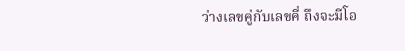ว่างเลขคู่กับเลขคี่ ถึงจะมีโอ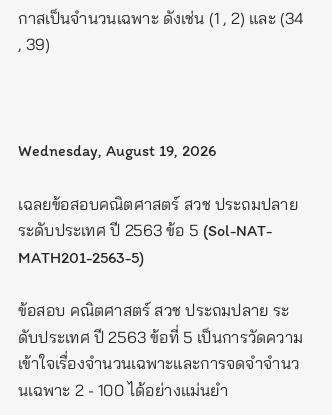กาสเป็นจำนวนเฉพาะ ดังเช่น (1 , 2) และ (34 , 39)



Wednesday, August 19, 2026

เฉลยข้อสอบคณิตศาสตร์ สวช ประถมปลาย ระดับประเทศ ปี 2563 ข้อ 5 (Sol-NAT-MATH201-2563-5)

ข้อสอบ คณิตศาสตร์ สวช ประถมปลาย ระดับประเทศ ปี 2563 ข้อที่ 5 เป็นการวัดความเข้าใจเรื่องจำนวนเฉพาะและการจดจำจำนวนเฉพาะ 2 - 100 ได้อย่างแม่นยำ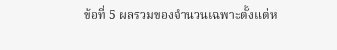ข้อที่ 5 ผลรวมของจำนวนเฉพาะตั้งแต่ห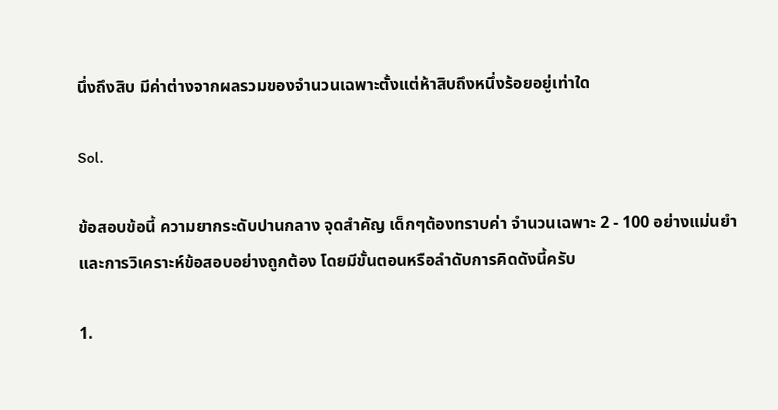นึ่งถึงสิบ มีค่าต่างจากผลรวมของจำนวนเฉพาะตั้งแต่ห้าสิบถึงหนึ่งร้อยอยู่เท่าใด

Sol.

ข้อสอบข้อนี้ ความยากระดับปานกลาง จุดสำคัญ เด็กๆต้องทราบค่า จำนวนเฉพาะ 2 - 100 อย่างแม่นยำ และการวิเคราะห์ข้อสอบอย่างถูกต้อง โดยมีขั้นตอนหรือลำดับการคิดดังนี้ครับ

1.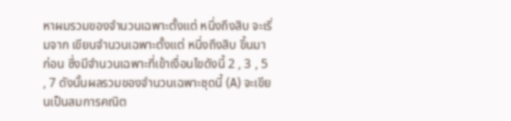หาผมรวมของจำนวนเฉพาะตั้งแต่ หนึ่งถึงสิบ จะเริ่มจาก เขียนจำนวนเฉพาะตั้งแต่ หนึ่งถึงสิบ ขึ้นมาก่อน ซึ่งมีจำนวนเฉพาะที่เข้าเงื่อนไขดังนี้ 2 , 3 , 5 , 7 ดังนั้นผลรวมของจำนวนเฉพาะชุดนี้ (A) จะเขียนเป็นสมการคณิต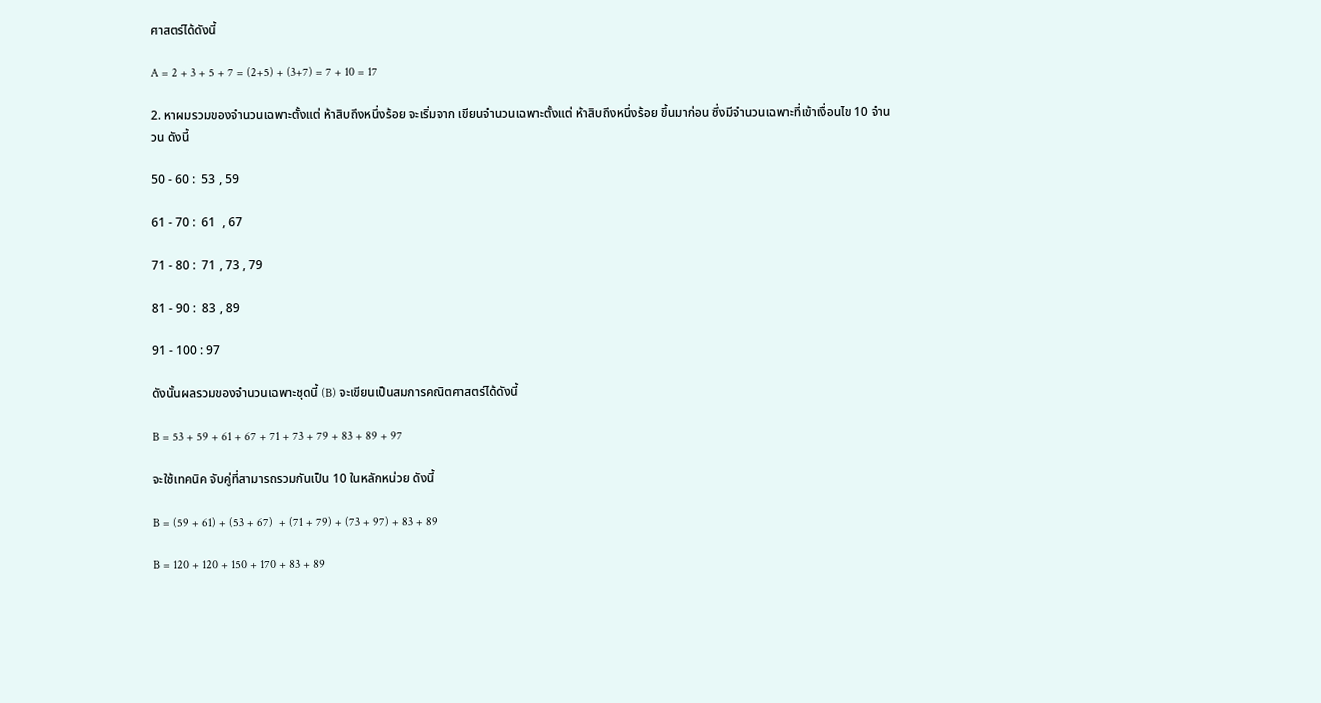ศาสตร์ได้ดังนี้

A = 2 + 3 + 5 + 7 = (2+5) + (3+7) = 7 + 10 = 17

2. หาผมรวมของจำนวนเฉพาะตั้งแต่ ห้าสิบถึงหนึ่งร้อย จะเริ่มจาก เขียนจำนวนเฉพาะตั้งแต่ ห้าสิบถึงหนึ่งร้อย ขึ้นมาก่อน ซึ่งมีจำนวนเฉพาะที่เข้าเงื่อนไข 10 จำนวน ดังนี้

50 - 60 :  53 , 59

61 - 70 :  61  , 67

71 - 80 :  71 , 73 , 79

81 - 90 :  83 , 89

91 - 100 : 97

ดังนั้นผลรวมของจำนวนเฉพาะชุดนี้ (B) จะเขียนเป็นสมการคณิตศาสตร์ได้ดังนี้

B = 53 + 59 + 61 + 67 + 71 + 73 + 79 + 83 + 89 + 97

จะใช้เทคนิค จับคู่ที่สามารถรวมกันเป็น 10 ในหลักหน่วย ดังนี้

B = (59 + 61) + (53 + 67)  + (71 + 79) + (73 + 97) + 83 + 89

B = 120 + 120 + 150 + 170 + 83 + 89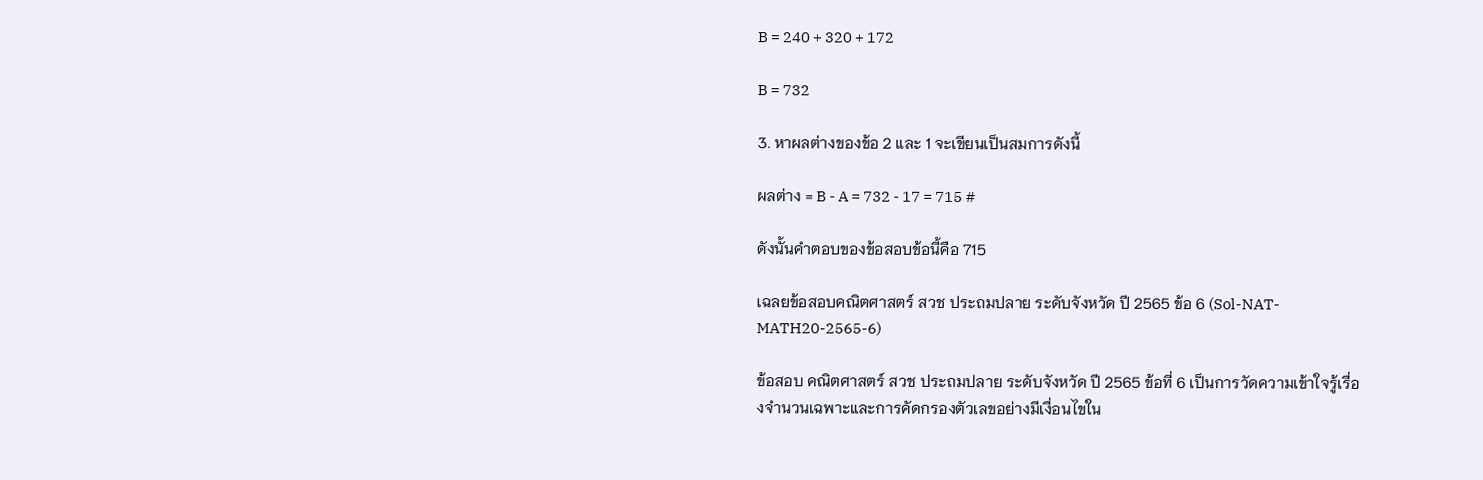B = 240 + 320 + 172

B = 732

3. หาผลต่างของข้อ 2 และ 1 จะเขียนเป็นสมการดังนี้

ผลต่าง = B - A = 732 - 17 = 715 #

ดังนั้นคำตอบของข้อสอบข้อนี้คือ 715

เฉลยข้อสอบคณิตศาสตร์ สวช ประถมปลาย ระดับจังหวัด ปี 2565 ข้อ 6 (Sol-NAT-MATH20-2565-6)

ข้อสอบ คณิตศาสตร์ สวช ประถมปลาย ระดับจังหวัด ปี 2565 ข้อที่ 6 เป็นการวัดความเข้าใจรู้เรื่องจำนวนเฉพาะและการคัดกรองตัวเลขอย่างมีเงื่อนไขใน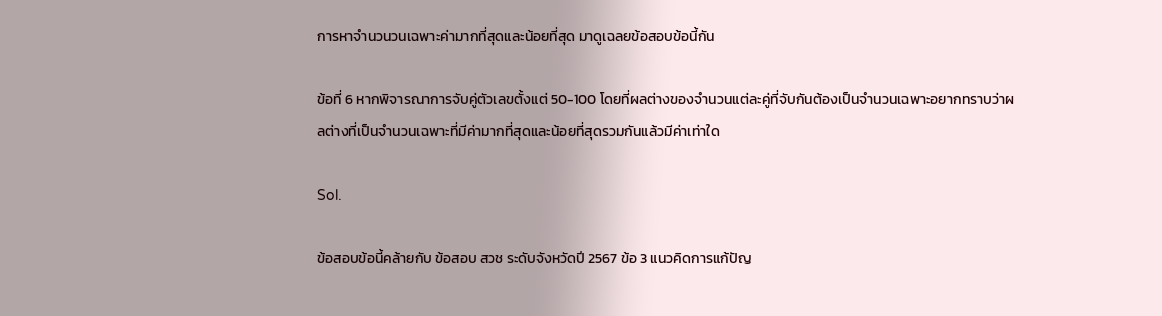การหาจำนวนวนเฉพาะค่ามากที่สุดและน้อยที่สุด มาดูเฉลยข้อสอบข้อนี้กัน

ข้อที่ 6 หากพิจารณาการจับคู่ตัวเลขตั้งแต่ 50-100 โดยที่ผลต่างของจำนวนแต่ละคู่ที่จับกันต้องเป็นจำนวนเฉพาะอยากทราบว่าผลต่างที่เป็นจำนวนเฉพาะที่มีค่ามากที่สุดและน้อยที่สุดรวมกันแล้วมีค่าเท่าใด

Sol.

ข้อสอบข้อนี้คล้ายกับ ข้อสอบ สวช ระดับจังหวัดปี 2567 ข้อ 3 แนวคิดการแก้ปัญ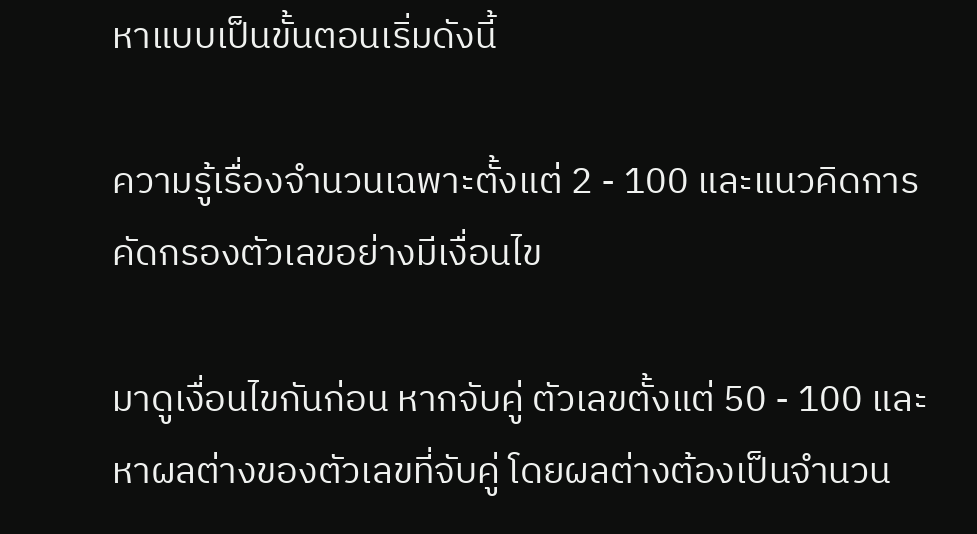หาแบบเป็นขั้นตอนเริ่มดังนี้

ความรู้เรื่องจำนวนเฉพาะตั้งแต่ 2 - 100 และแนวคิดการคัดกรองตัวเลขอย่างมีเงื่อนไข

มาดูเงื่อนไขกันก่อน หากจับคู่ ตัวเลขตั้งแต่ 50 - 100 และหาผลต่างของตัวเลขที่จับคู่ โดยผลต่างต้องเป็นจำนวน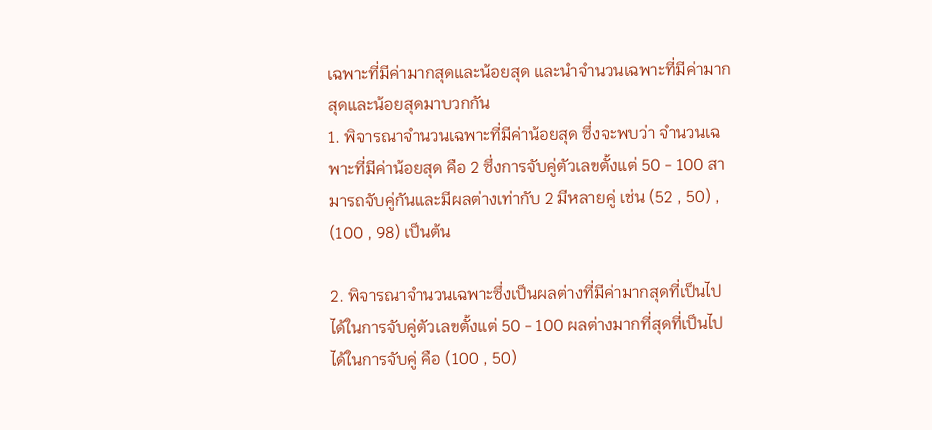เฉพาะที่มีค่ามากสุดและน้อยสุด และนำจำนวนเฉพาะที่มีค่ามากสุดและน้อยสุดมาบวกกัน
1. พิจารณาจำนวนเฉพาะที่มีค่าน้อยสุด ซึ่งจะพบว่า จำนวนเฉพาะที่มีค่าน้อยสุด คือ 2 ซึ่งการจับคู่ตัวเลขตั้งแต่ 50 - 100 สามารถจับคู่กันและมีผลต่างเท่ากับ 2 มีหลายคู่ เช่น (52 , 50) , (100 , 98) เป็นต้น

2. พิจารณาจำนวนเฉพาะซึ่งเป็นผลต่างที่มีค่ามากสุดที่เป็นไปได้ในการจับคู่ตัวเลขตั้งแต่ 50 - 100 ผลต่างมากที่สุดที่เป็นไปได้ในการจับคู่ คือ (100 , 50)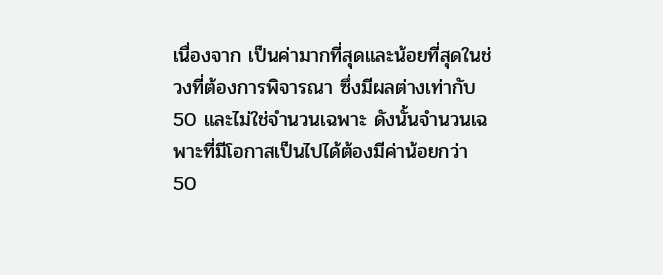เนื่องจาก เป็นค่ามากที่สุดและน้อยที่สุดในช่วงที่ต้องการพิจารณา ซึ่งมีผลต่างเท่ากับ 50 และไม่ใช่จำนวนเฉพาะ ดังนั้นจำนวนเฉพาะที่มีโอกาสเป็นไปได้ต้องมีค่าน้อยกว่า 50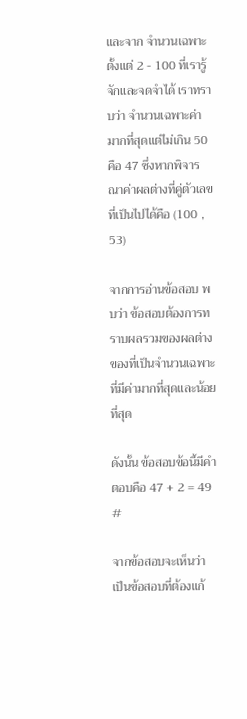และจาก จำนวนเฉพาะตั้งแต่ 2 - 100 ที่เรารู้จักและจดจำได้ เราทราบว่า จำนวนเฉพาะค่ามากที่สุดแต่ไม่เกิน 50 คือ 47 ซึ่งหากพิจารณาค่าผลต่างที่คู่ตัวเลขที่เป็นไปได้คือ (100 , 53)

จากการอ่านข้อสอบ พบว่า ข้อสอบต้องการทราบผลรวมของผลต่างของที่เป็นจำนวนเฉพาะที่มีค่ามากที่สุดและน้อยที่สุด

ดังนั้น ข้อสอบข้อนี้มีคำตอบคือ 47 + 2 = 49 #

จากข้อสอบจะเห็นว่า เป็นข้อสอบที่ต้องแก้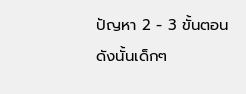ปัญหา 2 - 3 ขั้นตอน ดังนั้นเด็กๆ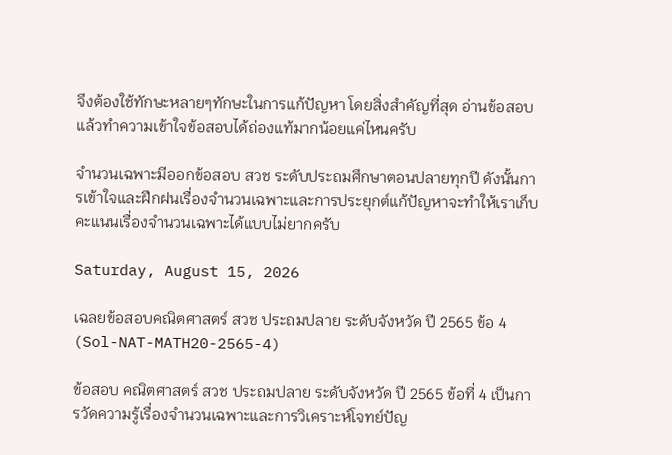จึงต้องใช้ทักษะหลายๆทักษะในการแก้ปัญหา โดยสิ่งสำคัญที่สุด อ่านข้อสอบแล้วทำความเข้าใจข้อสอบได้ถ่องแท้มากน้อยแค่ไหนครับ

จำนวนเฉพาะมีออกข้อสอบ สวช ระดับประถมศึกษาตอนปลายทุกปี ดังนั้นการเข้าใจและฝึกฝนเรื่องจำนวนเฉพาะและการประยุกต์แก้ปัญหาจะทำให้เราเก็บคะแนนเรื่องจำนวนเฉพาะได้แบบไม่ยากครับ

Saturday, August 15, 2026

เฉลยข้อสอบคณิตศาสตร์ สวช ประถมปลาย ระดับจังหวัด ปี 2565 ข้อ 4 (Sol-NAT-MATH20-2565-4)

ข้อสอบ คณิตศาสตร์ สวช ประถมปลาย ระดับจังหวัด ปี 2565 ข้อที่ 4 เป็นการวัดความรู้เรื่องจำนวนเฉพาะและการวิเคราะห์โจทย์ปัญ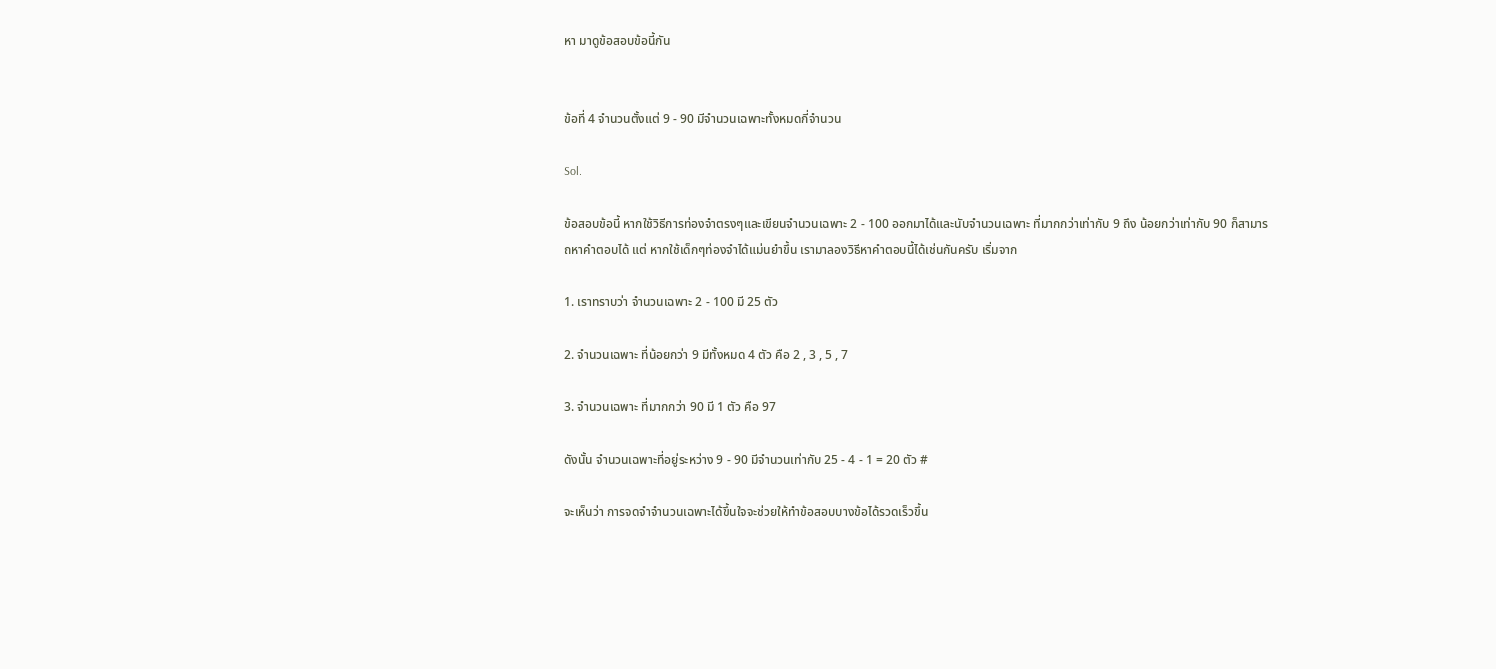หา มาดูข้อสอบข้อนี้กัน


ข้อที่ 4 จำนวนตั้งแต่ 9 - 90 มีจำนวนเฉพาะทั้งหมดกี่จำนวน

Sol.

ข้อสอบข้อนี้ หากใช้วิธีการท่องจำตรงๆและเขียนจำนวนเฉพาะ 2 - 100 ออกมาได้และนับจำนวนเฉพาะ ที่มากกว่าเท่ากับ 9 ถึง น้อยกว่าเท่ากับ 90 ก็สามารถหาคำตอบได้ แต่ หากใช้เด็กๆท่องจำได้แม่นยำขึ้น เรามาลองวิธีหาคำตอบนี้ได้เช่นกันครับ เริ่มจาก

1. เราทราบว่า จำนวนเฉพาะ 2 - 100 มี 25 ตัว

2. จำนวนเฉพาะ ที่น้อยกว่า 9 มีทั้งหมด 4 ตัว คือ 2 , 3 , 5 , 7

3. จำนวนเฉพาะ ที่มากกว่า 90 มี 1 ตัว คือ 97

ดังนั้น จำนวนเฉพาะที่อยู่ระหว่าง 9 - 90 มีจำนวนเท่ากับ 25 - 4 - 1 = 20 ตัว #

จะเห็นว่า การจดจำจำนวนเฉพาะได้ขึ้นใจจะช่วยให้ทำข้อสอบบางข้อได้รวดเร็วขึ้น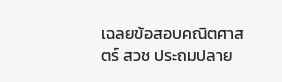เฉลยข้อสอบคณิตศาสตร์ สวช ประถมปลาย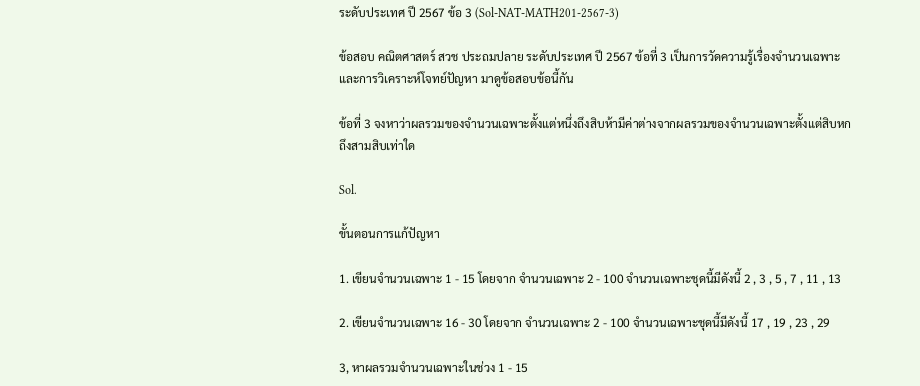ระดับประเทศ ปี 2567 ข้อ 3 (Sol-NAT-MATH201-2567-3)

ข้อสอบ คณิตศาสตร์ สวช ประถมปลาย ระดับประเทศ ปี 2567 ข้อที่ 3 เป็นการวัดความรู้เรื่องจำนวนเฉพาะและการวิเคราะห์โจทย์ปัญหา มาดูข้อสอบข้อนี้กัน

ข้อที่ 3 จงหาว่าผลรวมของจำนวนเฉพาะตั้งแต่หนึ่งถึงสิบห้ามีค่าต่างจากผลรวมของจำนวนเฉพาะตั้งแต่สิบหกถึงสามสิบเท่าใด

Sol.

ขั้นตอนการแก้ปัญหา

1. เขียนจำนวนเฉพาะ 1 - 15 โดยจาก จำนวนเฉพาะ 2 - 100 จำนวนเฉพาะชุดนี้มีดังนี้ 2 , 3 , 5 , 7 , 11 , 13

2. เขียนจำนวนเฉพาะ 16 - 30 โดยจาก จำนวนเฉพาะ 2 - 100 จำนวนเฉพาะชุดนี้มีดังนี้ 17 , 19 , 23 , 29

3, หาผลรวมจำนวนเฉพาะในช่วง 1 - 15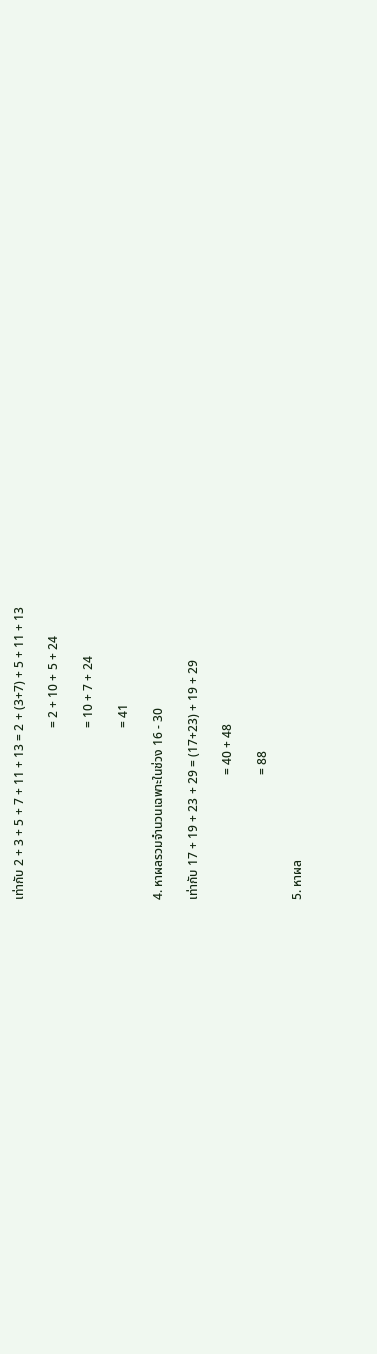เท่ากับ 2 + 3 + 5 + 7 + 11 + 13 = 2 + (3+7) + 5 + 11 + 13

                                                       = 2 + 10 + 5 + 24

                                                       = 10 + 7 + 24

                                                       = 41

4. หาผลรวมจำนวนเฉพาะในช่วง 16 - 30

เท่ากับ 17 + 19 + 23 + 29 = (17+23) + 19 + 29

                                        = 40 + 48

                                        = 88

5. หาผล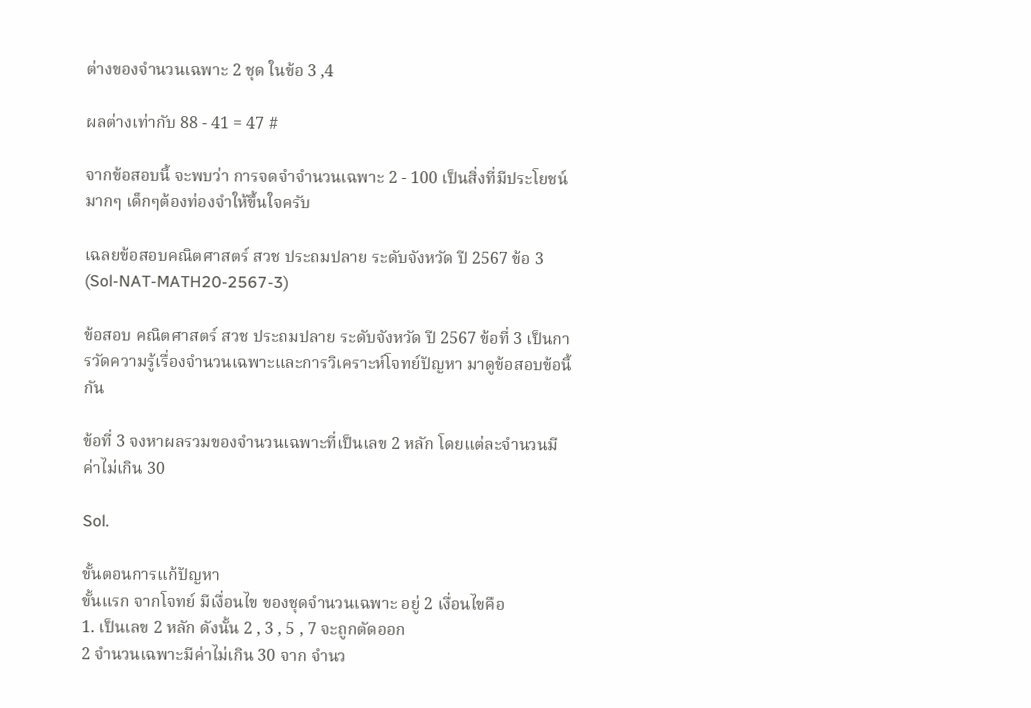ต่างของจำนวนเฉพาะ 2 ชุด ในข้อ 3 ,4

ผลต่างเท่ากับ 88 - 41 = 47 #

จากข้อสอบนี้ จะพบว่า การจดจำจำนวนเฉพาะ 2 - 100 เป็นสิ่งที่มีประโยชน์มากๆ เด็กๆต้องท่องจำให้ขึ้นใจครับ

เฉลยข้อสอบคณิตศาสตร์ สวช ประถมปลาย ระดับจังหวัด ปี 2567 ข้อ 3 (Sol-NAT-MATH20-2567-3)

ข้อสอบ คณิตศาสตร์ สวช ประถมปลาย ระดับจังหวัด ปี 2567 ข้อที่ 3 เป็นการวัดความรู้เรื่องจำนวนเฉพาะและการวิเคราะห์โจทย์ปัญหา มาดูข้อสอบข้อนี้กัน

ข้อที่ 3 จงหาผลรวมของจำนวนเฉพาะที่เป็นเลข 2 หลัก โดยแต่ละจำนวนมีค่าไม่เกิน 30

Sol.

ขั้นตอนการแก้ปัญหา
ขั้นแรก จากโจทย์ มีเงื่อนไข ของชุดจำนวนเฉพาะ อยู่ 2 เงื่อนไขคือ
1. เป็นเลข 2 หลัก ดังนั้น 2 , 3 , 5 , 7 จะถูกตัดออก
2 จำนวนเฉพาะมีค่าไม่เกิน 30 จาก จำนว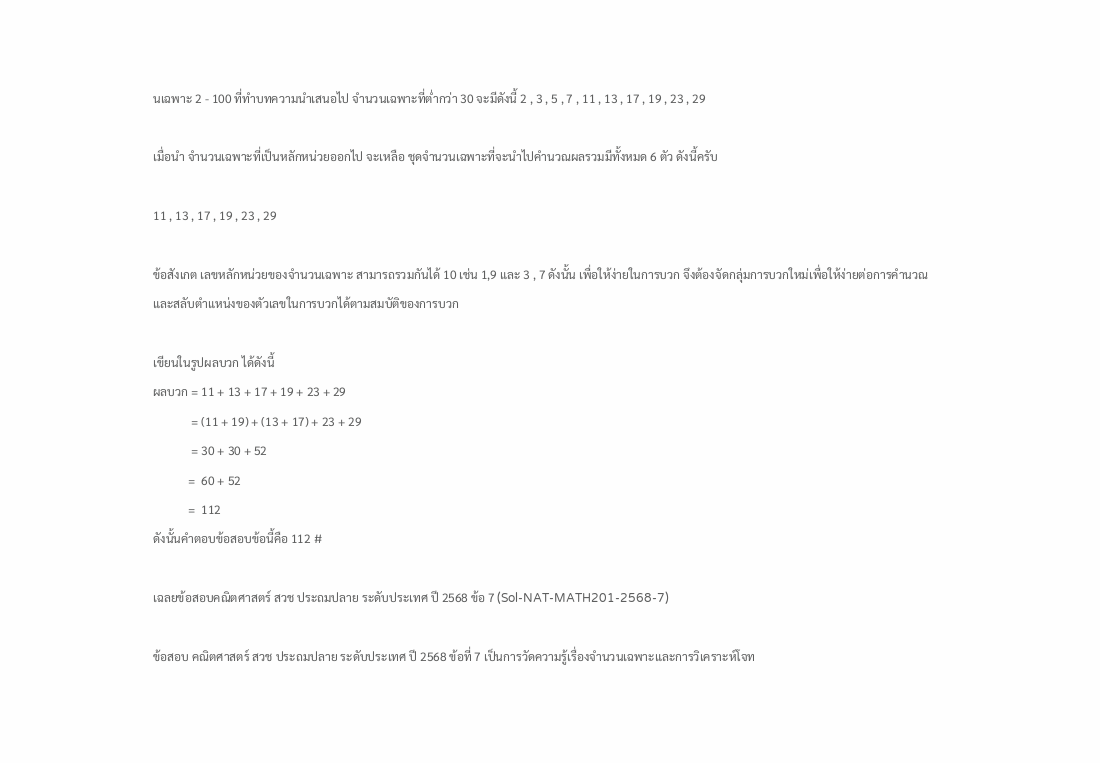นเฉพาะ 2 - 100 ที่ทำบทความนำเสนอไป จำนวนเฉพาะที่ต่ำกว่า 30 จะมีดังนี้ 2 , 3 , 5 , 7 , 11 , 13 , 17 , 19 , 23 , 29

เมื่อนำ จำนวนเฉพาะที่เป็นหลักหน่วยออกไป จะเหลือ ชุดจำนวนเฉพาะที่จะนำไปคำนวณผลรวมมีทั้งหมด 6 ตัว ดังนี้ครับ

11 , 13 , 17 , 19 , 23 , 29

ข้อสังเกต เลขหลักหน่วยของจำนวนเฉพาะ สามารถรวมกันได้ 10 เช่น 1,9 และ 3 , 7 ดังนั้น เพื่อให้ง่ายในการบวก จึงต้องจัดกลุ่มการบวกใหม่เพื่อให้ง่ายต่อการคำนวณ และสลับตำแหน่งของตัวเลขในการบวกได้ตามสมบัติของการบวก

เขียนในรูปผลบวก ได้ดังนี้
ผลบวก = 11 + 13 + 17 + 19 + 23 + 29
             = (11 + 19) + (13 + 17) + 23 + 29
             = 30 + 30 + 52
            =  60 + 52
            =  112
ดังนั้นคำตอบข้อสอบข้อนี้คือ 112 #

เฉลยข้อสอบคณิตศาสตร์ สวช ประถมปลาย ระดับประเทศ ปี 2568 ข้อ 7 (Sol-NAT-MATH201-2568-7)

ข้อสอบ คณิตศาสตร์ สวช ประถมปลาย ระดับประเทศ ปี 2568 ข้อที่ 7 เป็นการวัดความรู้เรื่องจำนวนเฉพาะและการวิเคราะห์โจท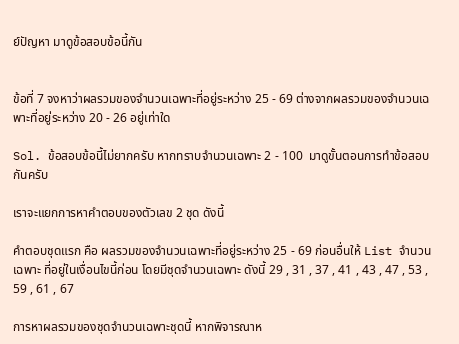ย์ปัญหา มาดูข้อสอบข้อนี้กัน


ข้อที่ 7 จงหาว่าผลรวมของจำนวนเฉพาะที่อยู่ระหว่าง 25 - 69 ต่างจากผลรวมของจำนวนเฉพาะที่อยู่ระหว่าง 20 - 26 อยู่เท่าใด

Sol. ข้อสอบข้อนี้ไม่ยากครับ หากทราบจำนวนเฉพาะ 2 - 100  มาดูขั้นตอนการทำข้อสอบกันครับ

เราจะแยกการหาคำตอบของตัวเลข 2 ชุด ดังนี้

คำตอบชุดแรก คือ ผลรวมของจำนวนเฉพาะที่อยู่ระหว่าง 25 - 69 ก่อนอื่นให้ List จำนวนเฉพาะ ที่อยู่ในเงื่อนไขนี้ก่อน โดยมีชุดจำนวนเฉพาะ ดังนี้ 29 , 31 , 37 , 41 , 43 , 47 , 53 , 59 , 61 , 67

การหาผลรวมของชุดจำนวนเฉพาะชุดนี้ หากพิจารณาห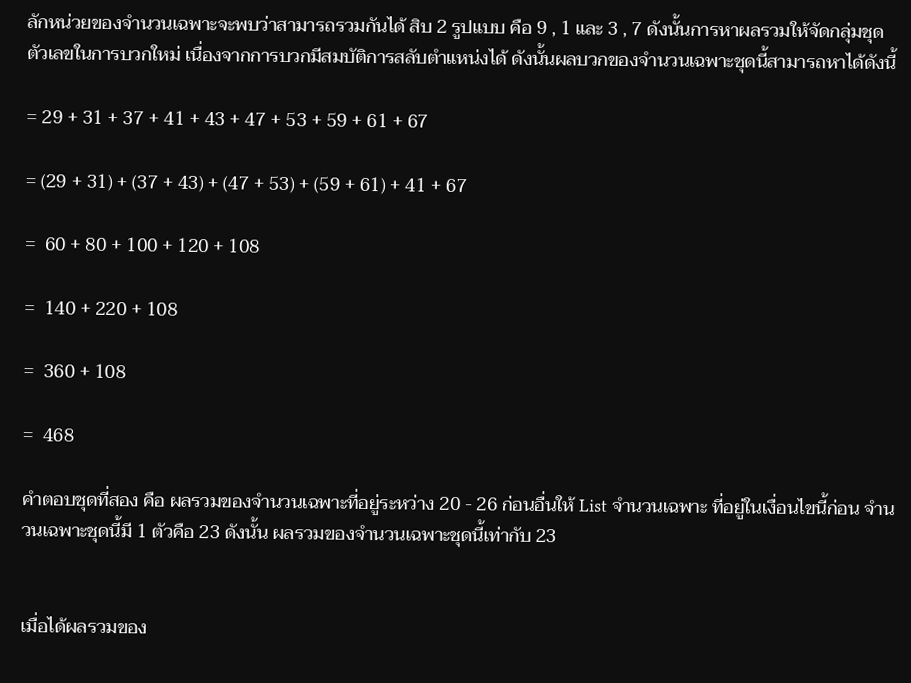ลักหน่วยของจำนวนเฉพาะจะพบว่าสามารถรวมกันได้ สิบ 2 รูปแบบ คือ 9 , 1 และ 3 , 7 ดังนั้นการหาผลรวมให้จัดกลุ่มชุดตัวเลขในการบวกใหม่ เนื่องจากการบวกมีสมบัติการสลับตำแหน่งได้ ดังนั้นผลบวกของจำนวนเฉพาะชุดนี้สามารถหาได้ดังนี้

= 29 + 31 + 37 + 41 + 43 + 47 + 53 + 59 + 61 + 67

= (29 + 31) + (37 + 43) + (47 + 53) + (59 + 61) + 41 + 67

=  60 + 80 + 100 + 120 + 108

=  140 + 220 + 108

=  360 + 108

=  468

คำตอบชุดที่สอง คือ ผลรวมของจำนวนเฉพาะที่อยู่ระหว่าง 20 - 26 ก่อนอื่นให้ List จำนวนเฉพาะ ที่อยู่ในเงื่อนไขนี้ก่อน จำนวนเฉพาะชุดนี้มี 1 ตัวคือ 23 ดังนั้น ผลรวมของจำนวนเฉพาะชุดนี้เท่ากับ 23


เมื่อได้ผลรวมของ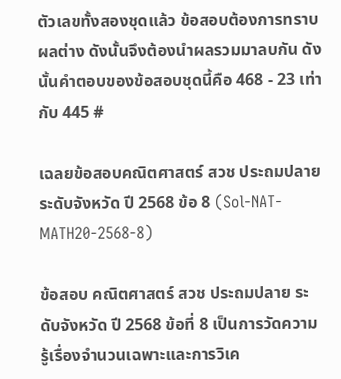ตัวเลขทั้งสองชุดแล้ว ข้อสอบต้องการทราบผลต่าง ดังนั้นจึงต้องนำผลรวมมาลบกัน ดังนั้นคำตอบของข้อสอบชุดนี้คือ 468 - 23 เท่ากับ 445 #

เฉลยข้อสอบคณิตศาสตร์ สวช ประถมปลาย ระดับจังหวัด ปี 2568 ข้อ 8 (Sol-NAT-MATH20-2568-8)

ข้อสอบ คณิตศาสตร์ สวช ประถมปลาย ระดับจังหวัด ปี 2568 ข้อที่ 8 เป็นการวัดความรู้เรื่องจำนวนเฉพาะและการวิเค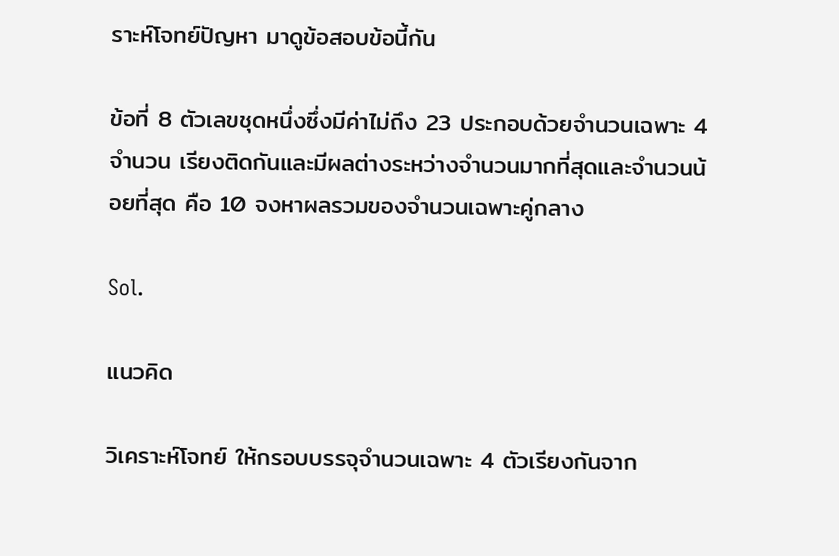ราะห์โจทย์ปัญหา มาดูข้อสอบข้อนี้กัน

ข้อที่ 8 ตัวเลขชุดหนึ่งซึ่งมีค่าไม่ถึง 23 ประกอบด้วยจำนวนเฉพาะ 4 จำนวน เรียงติดกันและมีผลต่างระหว่างจำนวนมากที่สุดและจำนวนน้อยที่สุด คือ 10 จงหาผลรวมของจำนวนเฉพาะคู่กลาง

Sol.

แนวคิด

วิเคราะห์โจทย์ ให้กรอบบรรจุจำนวนเฉพาะ 4 ตัวเรียงกันจาก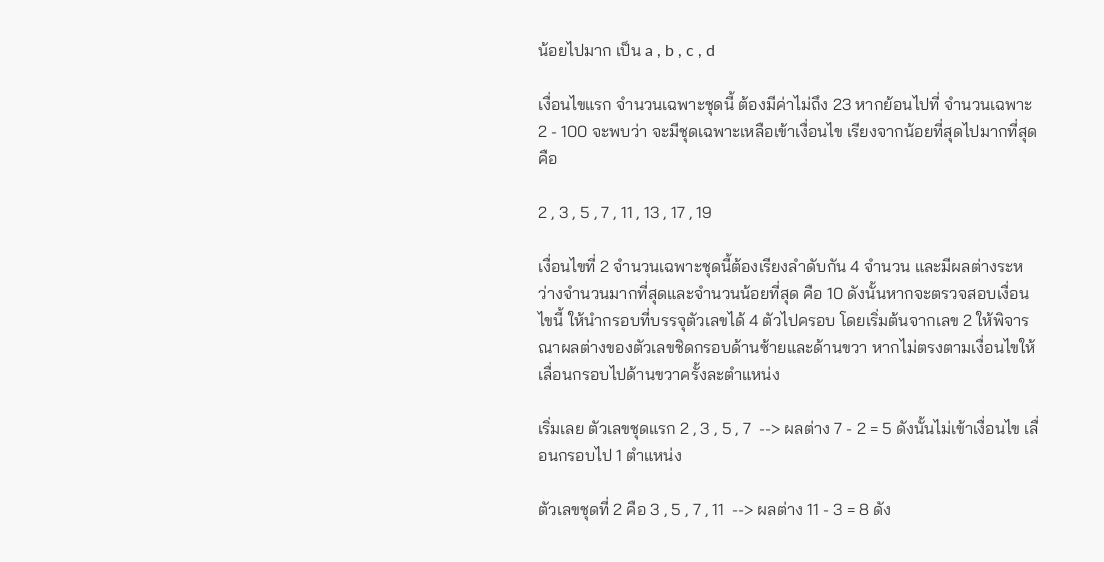น้อยไปมาก เป็น a , b , c , d

เงื่อนไขแรก จำนวนเฉพาะชุดนี้ ต้องมีค่าไม่ถึง 23 หากย้อนไปที่ จำนวนเฉพาะ 2 - 100 จะพบว่า จะมีชุดเฉพาะเหลือเข้าเงื่อนไข เรียงจากน้อยที่สุดไปมากที่สุด คือ

2 , 3 , 5 , 7 , 11 , 13 , 17 , 19

เงื่อนไขที่ 2 จำนวนเฉพาะชุดนี้ต้องเรียงลำดับกัน 4 จำนวน และมีผลต่างระหว่างจำนวนมากที่สุดและจำนวนน้อยที่สุด คือ 10 ดังนั้นหากจะตรวจสอบเงื่อนไขนี้ ให้นำกรอบที่บรรจุตัวเลขได้ 4 ตัวไปครอบ โดยเริ่มต้นจากเลข 2 ให้พิจารณาผลต่างของตัวเลขชิดกรอบด้านซ้ายและด้านขวา หากไม่ตรงตามเงื่อนไขให้ เลื่อนกรอบไปด้านขวาครั้งละตำแหน่ง

เริ่มเลย ตัวเลขชุดแรก 2 , 3 , 5 , 7  --> ผลต่าง 7 - 2 = 5 ดังนั้นไม่เข้าเงื่อนไข เลื่อนกรอบไป 1 ตำแหน่ง

ตัวเลขชุดที่ 2 คือ 3 , 5 , 7 , 11  --> ผลต่าง 11 - 3 = 8 ดัง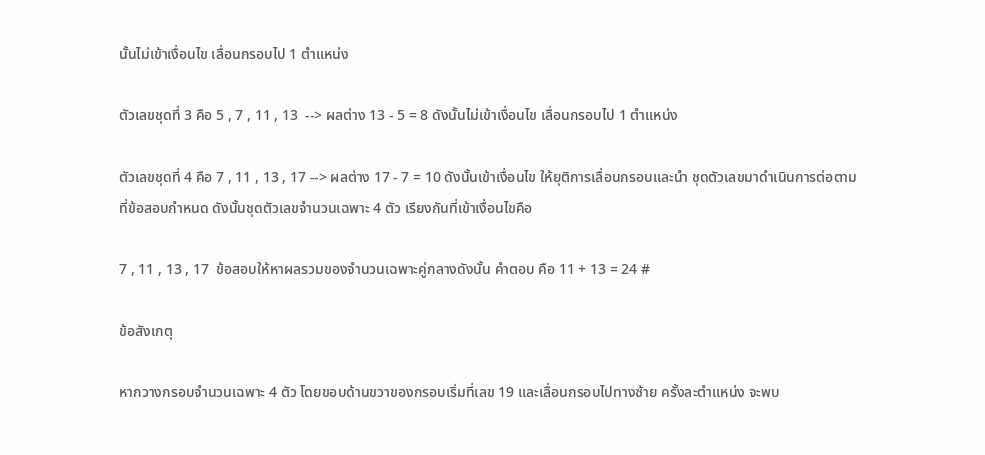นั้นไม่เข้าเงื่อนไข เลื่อนกรอบไป 1 ตำแหน่ง

ตัวเลขชุดที่ 3 คือ 5 , 7 , 11 , 13  --> ผลต่าง 13 - 5 = 8 ดังนั้นไม่เข้าเงื่อนไข เลื่อนกรอบไป 1 ตำแหน่ง

ตัวเลขชุดที่ 4 คือ 7 , 11 , 13 , 17 --> ผลต่าง 17 - 7 = 10 ดังนั้นเข้าเงื่อนไข ให้ยุติการเลื่อนกรอบและนำ ชุดตัวเลขมาดำเนินการต่อตามที่ข้อสอบกำหนด ดังนั้นชุดตัวเลขจำนวนเฉพาะ 4 ตัว เรียงกันที่เข้าเงื่อนไขคือ

7 , 11 , 13 , 17  ข้อสอบให้หาผลรวมของจำนวนเฉพาะคู่กลางดังนั้น คำตอบ คือ 11 + 13 = 24 #

ข้อสังเกตุ

หากวางกรอบจำนวนเฉพาะ 4 ตัว โดยขอบด้านขวาของกรอบเริ่มที่เลข 19 และเลื่อนกรอบไปทางซ้าย ครั้งละตำแหน่ง จะพบ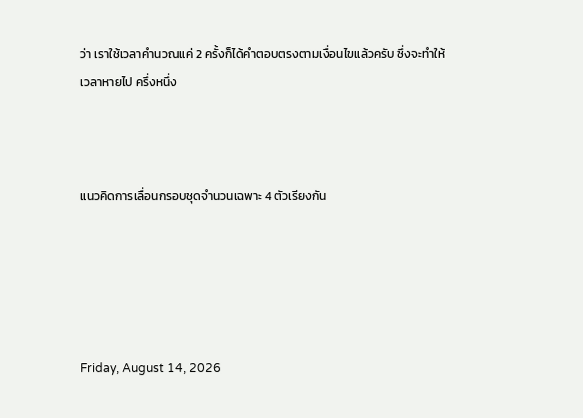ว่า เราใช้เวลาคำนวณแค่ 2 ครั้งก็ได้คำตอบตรงตามเงื่อนไขแล้วครับ ซึ่งจะทำให้เวลาหายไป ครึ่งหนึ่ง



แนวคิดการเลื่อนกรอบชุดจำนวนเฉพาะ 4 ตัวเรียงกัน





Friday, August 14, 2026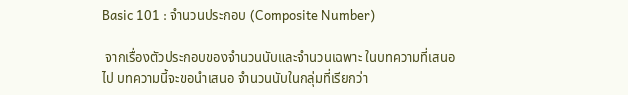Basic 101 : จำนวนประกอบ (Composite Number)

 จากเรื่องตัวประกอบของจำนวนนับและจำนวนเฉพาะ ในบทความที่เสนอไป บทความนี้จะขอนำเสนอ จำนวนนับในกลุ่มที่เรียกว่า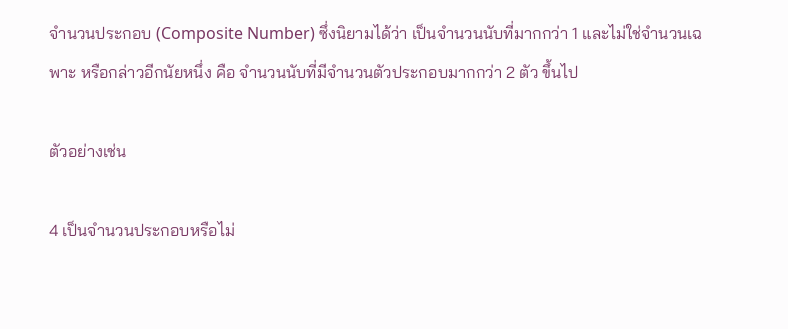จำนวนประกอบ (Composite Number) ซึ่งนิยามได้ว่า เป็นจำนวนนับที่มากกว่า 1 และไม่ใช่จำนวนเฉพาะ หรือกล่าวอีกนัยหนึ่ง คือ จำนวนนับที่มีจำนวนตัวประกอบมากกว่า 2 ตัว ขึ้นไป

ตัวอย่างเช่น

4 เป็นจำนวนประกอบหรือไม่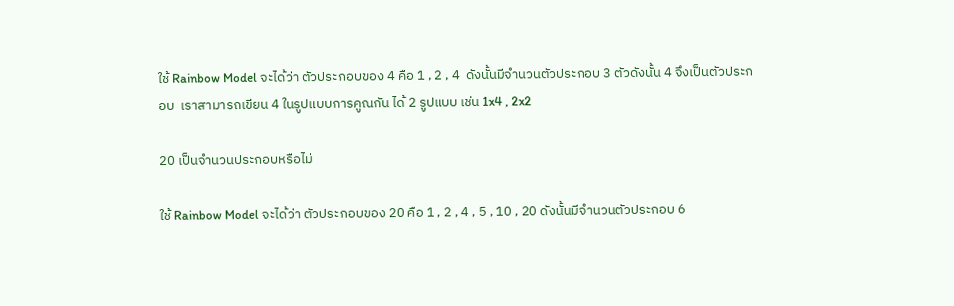ใช้ Rainbow Model จะได้ว่า ตัวประกอบของ 4 คือ 1 , 2 , 4  ดังนั้นมีจำนวนตัวประกอบ 3 ตัวดังนั้น 4 จึงเป็นตัวประกอบ  เราสามารถเขียน 4 ในรูปแบบการคูณกัน ได้ 2 รูปแบบ เช่น 1x4 , 2x2

20 เป็นจำนวนประกอบหรือไม่

ใช้ Rainbow Model จะได้ว่า ตัวประกอบของ 20 คือ 1 , 2 , 4 , 5 , 10 , 20 ดังนั้นมีจำนวนตัวประกอบ 6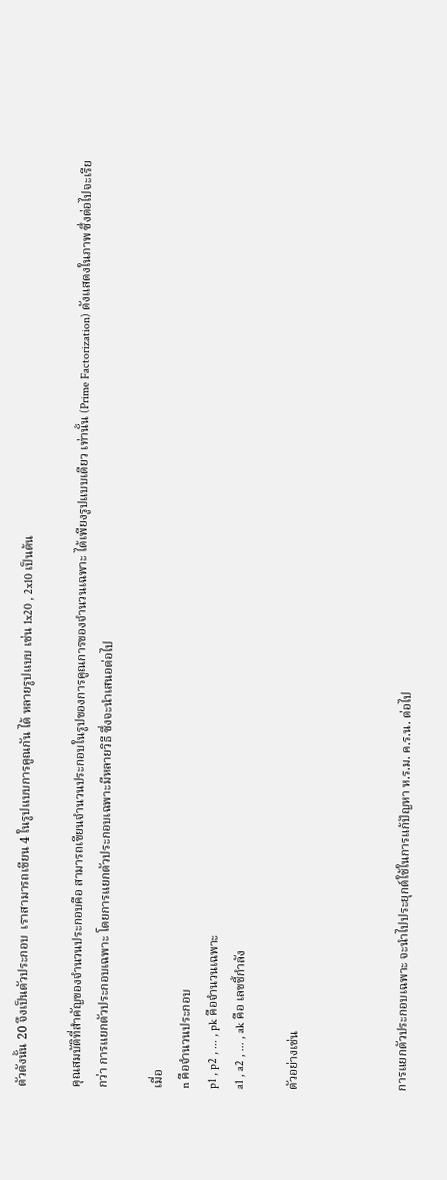ตัวดังนั้น 20 จึงเป็นตัวประกอบ  เราสามารถเขียน 4 ในรูปแบบการคูณกัน ได้ หลายรูปแบบ เช่น 1x20 , 2x10 เป็นต้น

คุณสมบัติที่สำคัญของจำนวนประกอบคือ สามารถเขียนจำนวนประกอบในรูปของการคูณการของจำนวนเฉพาะ ได้เพียงรูปแบบเดียว เท่านั้น (Prime Factorization) ดังแสดงในภาพ ซึ่งต่อไปจะเรียกว่า การแยกตัวประกอบเฉพาะ โดยการแยกตัวประกอบเฉพาะมีหลายวิธี ซึ่งจะนำเสนอต่อไป

เมื่อ
n คือจำนวนประกอบ
p1 , p2 , ... , pk คือจำนวนเฉพาะ
a1 , a2 , ... , ak คือ เลขชี้กำลัง

ตัวอย่างเช่น



การแยกตัวประกอบเฉพาะ จะนำไปประยุกต์ใช้ในการแก้ปัญหา ห.ร.ม. ค.ร.น. ต่อไป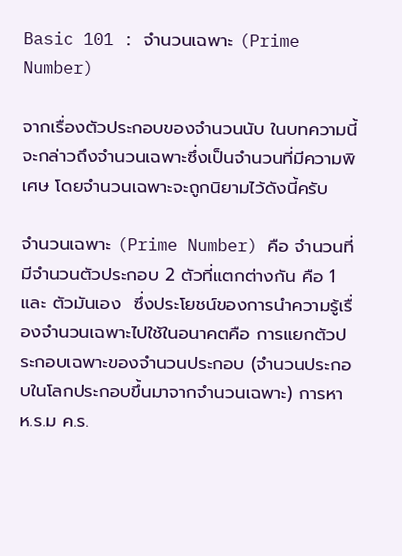Basic 101 : จำนวนเฉพาะ (Prime Number)

จากเรื่องตัวประกอบของจำนวนนับ ในบทความนี้จะกล่าวถึงจำนวนเฉพาะซึ่งเป็นจำนวนที่มีความพิเศษ โดยจำนวนเฉพาะจะถูกนิยามไว้ดังนี้ครับ

จำนวนเฉพาะ (Prime Number) คือ จำนวนที่มีจำนวนตัวประกอบ 2 ตัวที่แตกต่างกัน คือ 1 และ ตัวมันเอง  ซึ่งประโยชน์ของการนำความรู้เรื่องจำนวนเฉพาะไปใช้ในอนาคตคือ การแยกตัวประกอบเฉพาะของจำนวนประกอบ (จำนวนประกอบในโลกประกอบขึ้นมาจากจำนวนเฉพาะ) การหา ห.ร.ม ค.ร.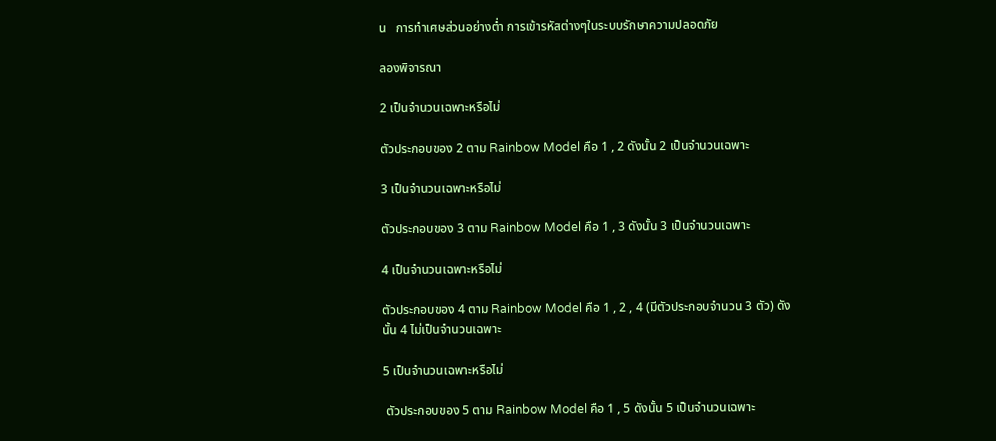น   การทำเศษส่วนอย่างต่ำ การเข้ารหัสต่างๆในระบบรักษาความปลอดภัย

ลองพิจารณา

2 เป็นจำนวนเฉพาะหรือไม่

ตัวประกอบของ 2 ตาม Rainbow Model คือ 1 , 2 ดังนั้น 2 เป็นจำนวนเฉพาะ

3 เป็นจำนวนเฉพาะหรือไม่

ตัวประกอบของ 3 ตาม Rainbow Model คือ 1 , 3 ดังนั้น 3 เป็นจำนวนเฉพาะ

4 เป็นจำนวนเฉพาะหรือไม่

ตัวประกอบของ 4 ตาม Rainbow Model คือ 1 , 2 , 4 (มีตัวประกอบจำนวน 3 ตัว) ดังนั้น 4 ไม่เป็นจำนวนเฉพาะ

5 เป็นจำนวนเฉพาะหรือไม่

 ตัวประกอบของ 5 ตาม Rainbow Model คือ 1 , 5 ดังนั้น 5 เป็นจำนวนเฉพาะ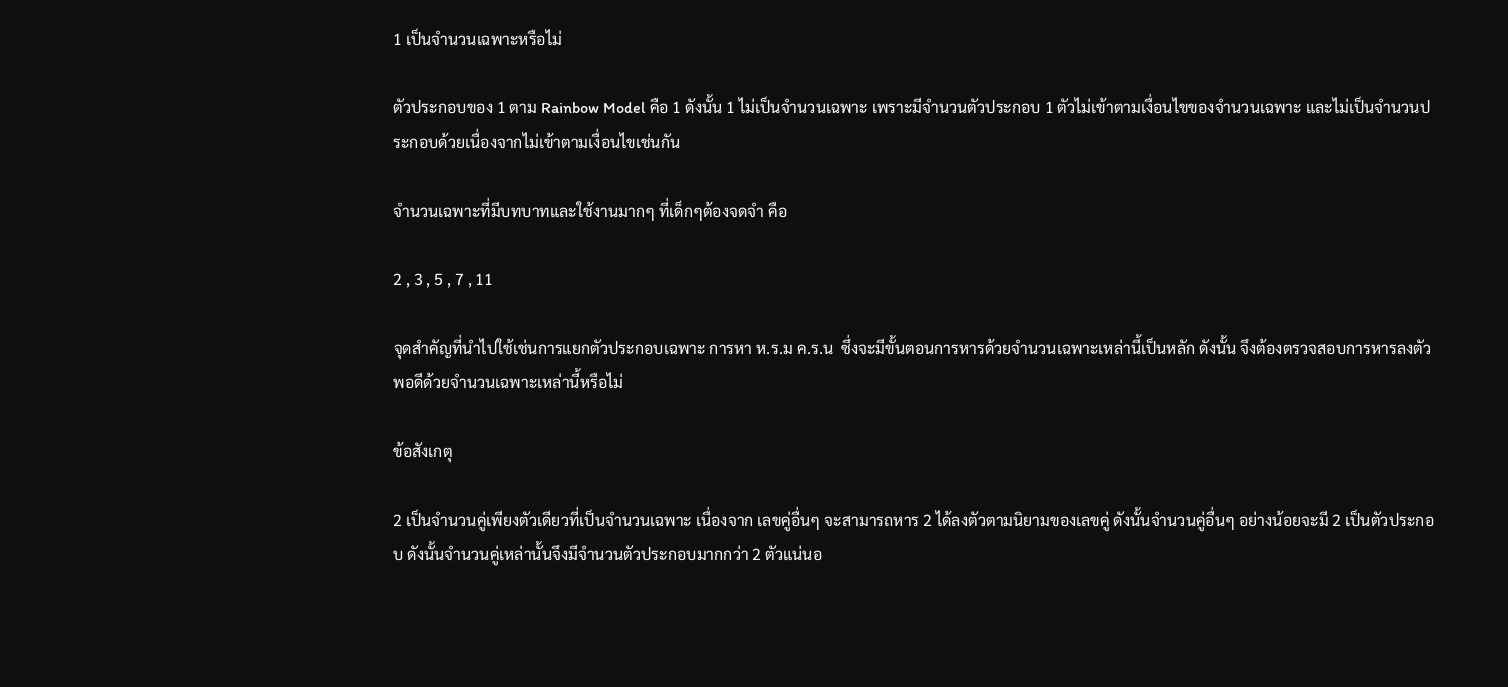1 เป็นจำนวนเฉพาะหรือไม่

ตัวประกอบของ 1 ตาม Rainbow Model คือ 1 ดังนั้น 1 ไม่เป็นจำนวนเฉพาะ เพราะมีจำนวนตัวประกอบ 1 ตัวไม่เข้าตามเงื่อนไขของจำนวนเฉพาะ และไม่เป็นจำนวนประกอบด้วยเนื่องจากไม่เข้าตามเงื่อนไขเช่นกัน

จำนวนเฉพาะที่มีบทบาทและใช้งานมากๆ ที่เด็กๆต้องจดจำ คือ

2 , 3 , 5 , 7 , 11

จุดสำคัญที่นำไปใช้เช่นการแยกตัวประกอบเฉพาะ การหา ห.ร.ม ค.ร.น  ซึ่งจะมีขั้นตอนการหารด้วยจำนวนเฉพาะเหล่านี้เป็นหลัก ดังนั้น จึงต้องตรวจสอบการหารลงตัวพอดีด้วยจำนวนเฉพาะเหล่านี้หรือไม่

ข้อสังเกตุ

2 เป็นจำนวนคู่เพียงตัวเดียวที่เป็นจำนวนเฉพาะ เนื่องจาก เลขคู่อื่นๆ จะสามารถหาร 2 ได้ลงตัวตามนิยามของเลขคู่ ดังนั้นจำนวนคู่อื่นๆ อย่างน้อยจะมี 2 เป็นตัวประกอบ ดังนั้นจำนวนคู่เหล่านั้นจึงมีจำนวนตัวประกอบมากกว่า 2 ตัวแน่นอ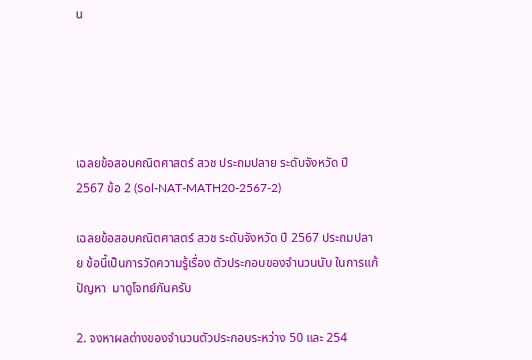น





เฉลยข้อสอบคณิตศาสตร์ สวช ประถมปลาย ระดับจังหวัด ปี 2567 ข้อ 2 (Sol-NAT-MATH20-2567-2)

เฉลยข้อสอบคณิตศาสตร์ สวช ระดับจังหวัด ปี 2567 ประถมปลาย ข้อนี้เป็นการวัดความรู้เรื่อง ตัวประกอบของจำนวนนับ ในการแก้ปัญหา  มาดูโจทย์กันครับ

2. จงหาผลต่างของจํานวนตัวประกอบระหว่าง 50 และ 254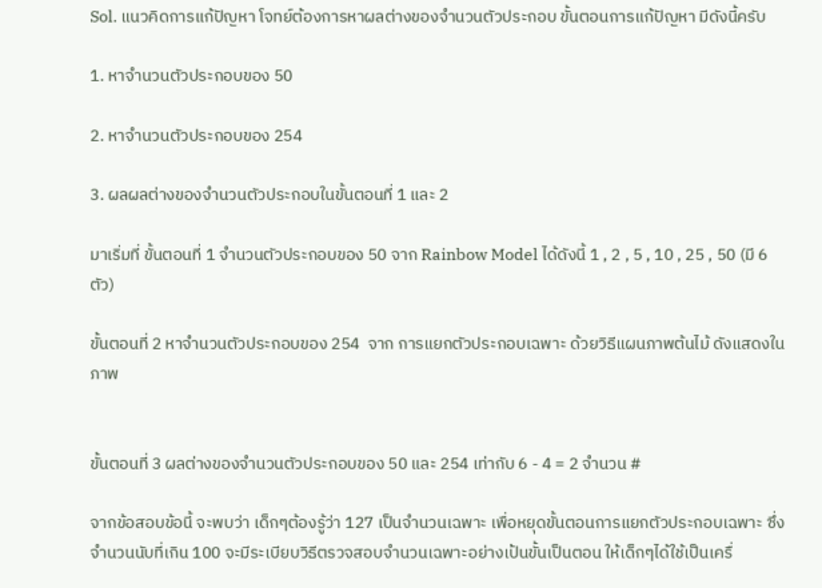Sol. แนวคิดการแก้ปัญหา โจทย์ต้องการหาผลต่างของจำนวนตัวประกอบ ขั้นตอนการแก้ปัญหา มีดังนี้ครับ

1. หาจำนวนตัวประกอบของ 50

2. หาจำนวนตัวประกอบของ 254

3. ผลผลต่างของจำนวนตัวประกอบในขั้นตอนที่ 1 และ 2

มาเริ่มที่ ขั้นตอนที่ 1 จำนวนตัวประกอบของ 50 จาก Rainbow Model ได้ดังนี้ 1 , 2 , 5 , 10 , 25 , 50 (มี 6 ตัว)

ขั้นตอนที่ 2 หาจำนวนตัวประกอบของ 254  จาก การแยกตัวประกอบเฉพาะ ด้วยวิธีแผนภาพต้นไม้ ดังแสดงในภาพ


ขั้นตอนที่ 3 ผลต่างของจำนวนตัวประกอบของ 50 และ 254 เท่ากับ 6 - 4 = 2 จำนวน #

จากข้อสอบข้อนี้ จะพบว่า เด็กๆต้องรู้ว่า 127 เป็นจำนวนเฉพาะ เพื่อหยุดขั้นตอนการแยกตัวประกอบเฉพาะ ซึ่งจำนวนนับที่เกิน 100 จะมีระเบียบวิธีตรวจสอบจำนวนเฉพาะอย่างเป้นขั้นเป็นตอน ให้เด็กๆได้ใช้เป็นเครื่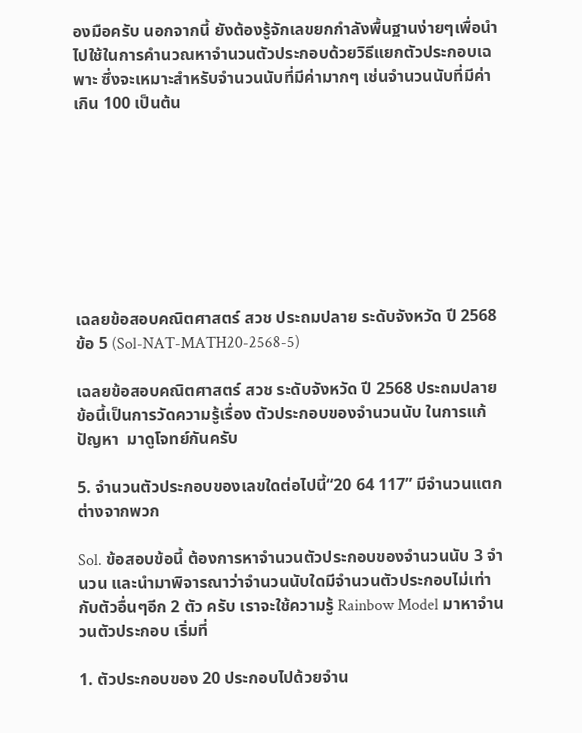องมือครับ นอกจากนี้ ยังต้องรู้จักเลขยกกำลังพื้นฐานง่ายๆเพื่อนำไปใช้ในการคำนวณหาจำนวนตัวประกอบด้วยวิธีแยกตัวประกอบเฉพาะ ซึ่งจะเหมาะสำหรับจำนวนนับที่มีค่ามากๆ เช่นจำนวนนับที่มีค่าเกิน 100 เป็นต้น








เฉลยข้อสอบคณิตศาสตร์ สวช ประถมปลาย ระดับจังหวัด ปี 2568 ข้อ 5 (Sol-NAT-MATH20-2568-5)

เฉลยข้อสอบคณิตศาสตร์ สวช ระดับจังหวัด ปี 2568 ประถมปลาย ข้อนี้เป็นการวัดความรู้เรื่อง ตัวประกอบของจำนวนนับ ในการแก้ปัญหา  มาดูโจทย์กันครับ

5. จํานวนตัวประกอบของเลขใดต่อไปนี้“20 64 117” มีจํานวนแตกต่างจากพวก

Sol. ข้อสอบข้อนี้ ต้องการหาจำนวนตัวประกอบของจำนวนนับ 3 จำนวน และนำมาพิจารณาว่าจำนวนนับใดมีจำนวนตัวประกอบไม่เท่ากับตัวอื่นๆอีก 2 ตัว ครับ เราจะใช้ความรู้ Rainbow Model มาหาจำนวนตัวประกอบ เริ่มที่

1. ตัวประกอบของ 20 ประกอบไปด้วยจำน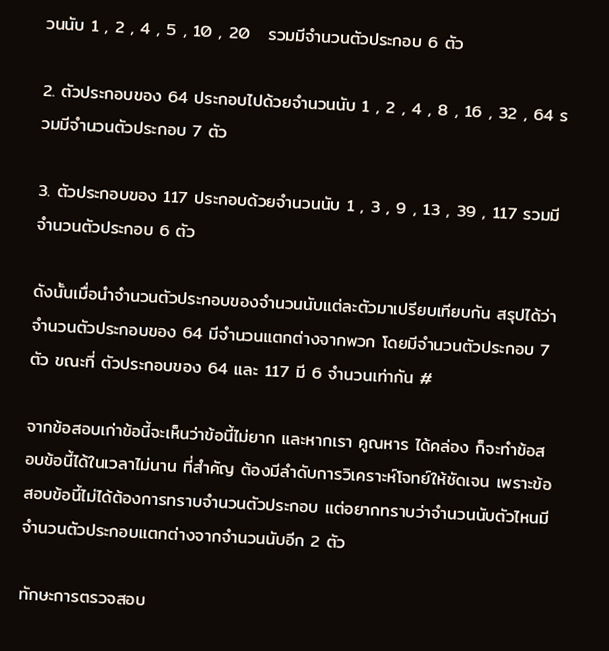วนนับ 1 , 2 , 4 , 5 , 10 , 20   รวมมีจำนวนตัวประกอบ 6 ตัว

2. ตัวประกอบของ 64 ประกอบไปด้วยจำนวนนับ 1 , 2 , 4 , 8 , 16 , 32 , 64 รวมมีจำนวนตัวประกอบ 7 ตัว

3. ตัวประกอบของ 117 ประกอบด้วยจำนวนนับ 1 , 3 , 9 , 13 , 39 , 117 รวมมีจำนวนตัวประกอบ 6 ตัว

ดังนั้นเมื่อนำจำนวนตัวประกอบของจำนวนนับแต่ละตัวมาเปรียบเทียบกัน สรุปได้ว่า จำนวนตัวประกอบของ 64 มีจำนวนแตกต่างจากพวก โดยมีจำนวนตัวประกอบ 7 ตัว ขณะที่ ตัวประกอบของ 64 และ 117 มี 6 จำนวนเท่ากัน #

จากข้อสอบเก่าข้อนี้จะเห็นว่าข้อนี้ไม่ยาก และหากเรา คูณหาร ได้คล่อง ก็จะทำข้อสอบข้อนี้ได้ในเวลาไม่นาน ที่สำคัญ ต้องมีลำดับการวิเคราะห์โจทย์ให้ชัดเจน เพราะข้อสอบข้อนี้ไม่ได้ต้องการทราบจำนวนตัวประกอบ แต่อยากทราบว่าจำนวนนับตัวไหนมีจำนวนตัวประกอบแตกต่างจากจำนวนนับอีก 2 ตัว

ทักษะการตรวจสอบ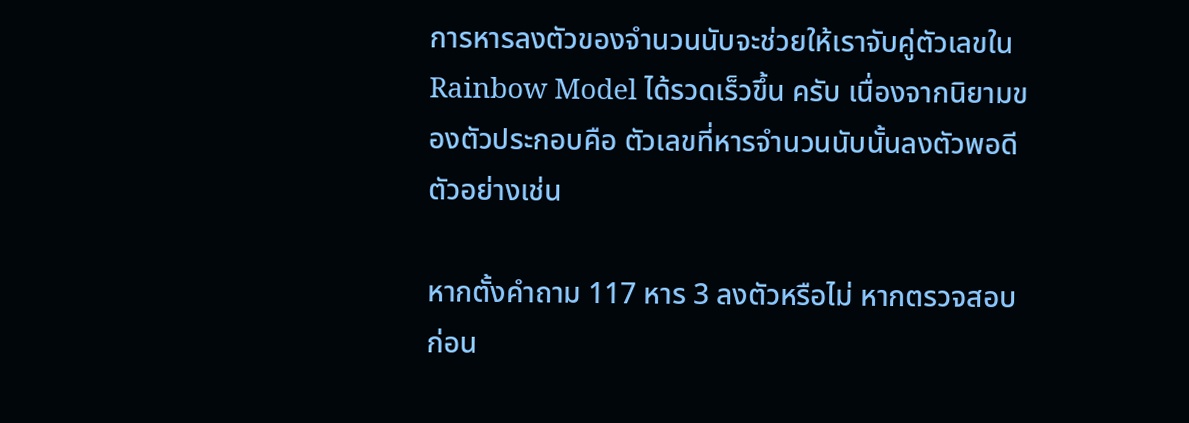การหารลงตัวของจำนวนนับจะช่วยให้เราจับคู่ตัวเลขใน Rainbow Model ได้รวดเร็วขึ้น ครับ เนื่องจากนิยามของตัวประกอบคือ ตัวเลขที่หารจำนวนนับนั้นลงตัวพอดี ตัวอย่างเช่น

หากตั้งคำถาม 117 หาร 3 ลงตัวหรือไม่ หากตรวจสอบก่อน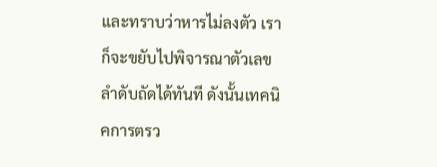และทราบว่าหารไม่ลงตัว เราก็จะขยับไปพิจารณาตัวเลขลำดับถัดได้ทันที ดังนั้นเทคนิคการตรว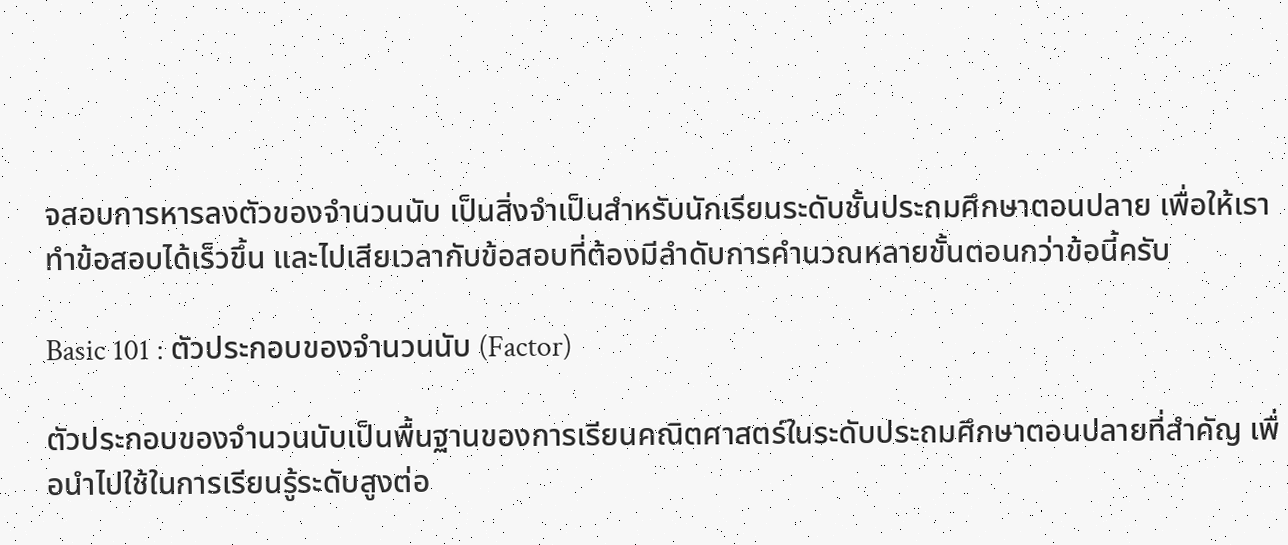จสอบการหารลงตัวของจำนวนนับ เป็นสิ่งจำเป็นสำหรับนักเรียนระดับชั้นประถมศึกษาตอนปลาย เพื่อให้เราทำข้อสอบได้เร็วขึ้น และไปเสียเวลากับข้อสอบที่ต้องมีลำดับการคำนวณหลายขั้นตอนกว่าข้อนี้ครับ

Basic 101 : ตัวประกอบของจำนวนนับ (Factor)

ตัวประกอบของจำนวนนับเป็นพื้นฐานของการเรียนคณิตศาสตร์ในระดับประถมศึกษาตอนปลายที่สำคัญ เพื่อนำไปใช้ในการเรียนรู้ระดับสูงต่อ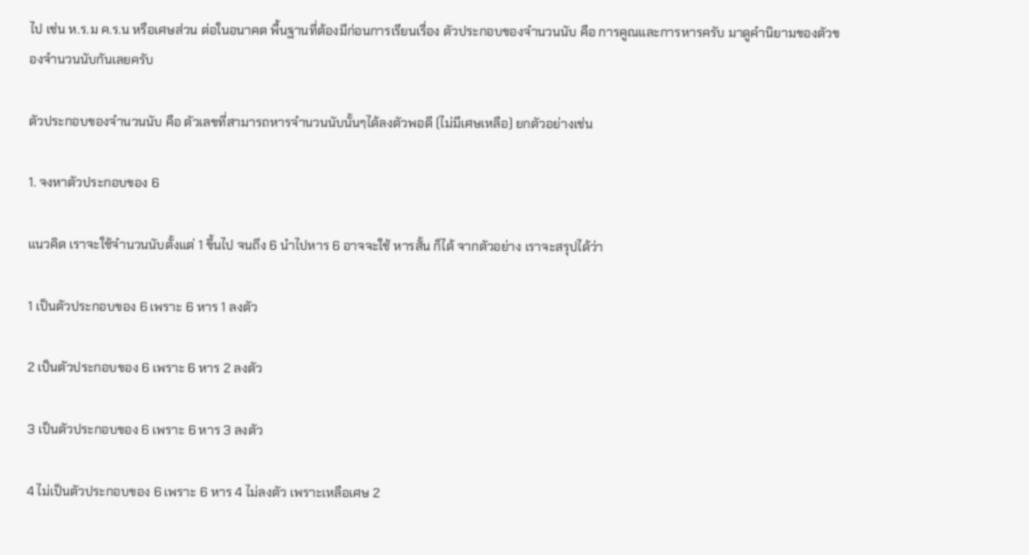ไป เช่น ห.ร.ม ค.ร.น หรือเศษส่วน ต่อในอนาคต พื้นฐานที่ต้องมีก่อนการเรียนเรื่อง ตัวประกอบของจำนวนนับ คือ การคูณและการหารครับ มาดูคำนิยามของตัวของจำนวนนับกันเลยครับ

ตัวประกอบของจำนวนนับ คือ ตัวเลขที่สามารถหารจำนวนนับนั้นๆได้ลงตัวพอดี (ไม่มีเศษเหลือ) ยกตัวอย่างเช่น

1. จงหาตัวประกอบของ 6

แนวคิด เราจะใช้จำนวนนับตั้งแต่ 1 ขึ้นไป จนถึง 6 นำไปหาร 6 อาจจะใช้ หารสั้น ก็ได้ จากตัวอย่าง เราจะสรุปได้ว่า

1 เป็นตัวประกอบของ 6 เพราะ 6 หาร 1 ลงตัว

2 เป็นตัวประกอบของ 6 เพราะ 6 หาร 2 ลงตัว

3 เป็นตัวประกอบของ 6 เพราะ 6 หาร 3 ลงตัว

4 ไม่เป็นตัวประกอบของ 6 เพราะ 6 หาร 4 ไม่ลงตัว เพราะเหลือเศษ 2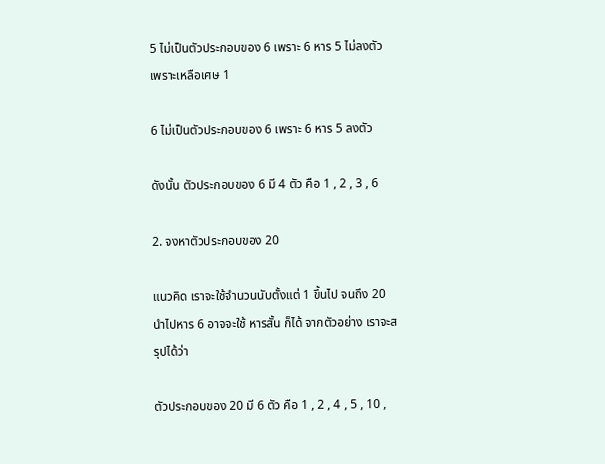5 ไม่เป็นตัวประกอบของ 6 เพราะ 6 หาร 5 ไม่ลงตัว เพราะเหลือเศษ 1

6 ไม่เป็นตัวประกอบของ 6 เพราะ 6 หาร 5 ลงตัว

ดังนั้น ตัวประกอบของ 6 มี 4 ตัว คือ 1 , 2 , 3 , 6

2. จงหาตัวประกอบของ 20

แนวคิด เราจะใช้จำนวนนับตั้งแต่ 1 ขึ้นไป จนถึง 20 นำไปหาร 6 อาจจะใช้ หารสั้น ก็ได้ จากตัวอย่าง เราจะสรุปได้ว่า

ตัวประกอบของ 20 มี 6 ตัว คือ 1 , 2 , 4 , 5 , 10 ,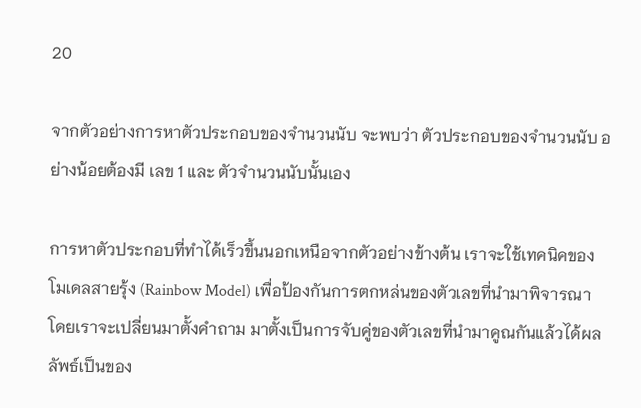20

จากตัวอย่างการหาตัวประกอบของจำนวนนับ จะพบว่า ตัวประกอบของจำนวนนับ อย่างน้อยต้องมี เลข 1 และ ตัวจำนวนนับนั้นเอง

การหาตัวประกอบที่ทำได้เร็วขึ้นนอกเหนือจากตัวอย่างข้างต้น เราจะใช้เทคนิคของโมเดลสายรุ้ง (Rainbow Model) เพื่อป้องกันการตกหล่นของตัวเลขที่นำมาพิจารณา โดยเราจะเปลี่ยนมาตั้งคำถาม มาตั้งเป็นการจับคู่ของตัวเลขที่นำมาคูณกันแล้วได้ผลลัพธ์เป็นของ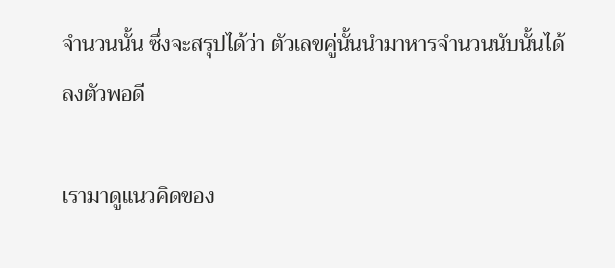จำนวนนั้น ซึ่งจะสรุปได้ว่า ตัวเลขคู่นั้นนำมาหารจำนวนนับนั้นได้ลงตัวพอดี

เรามาดูแนวคิดของ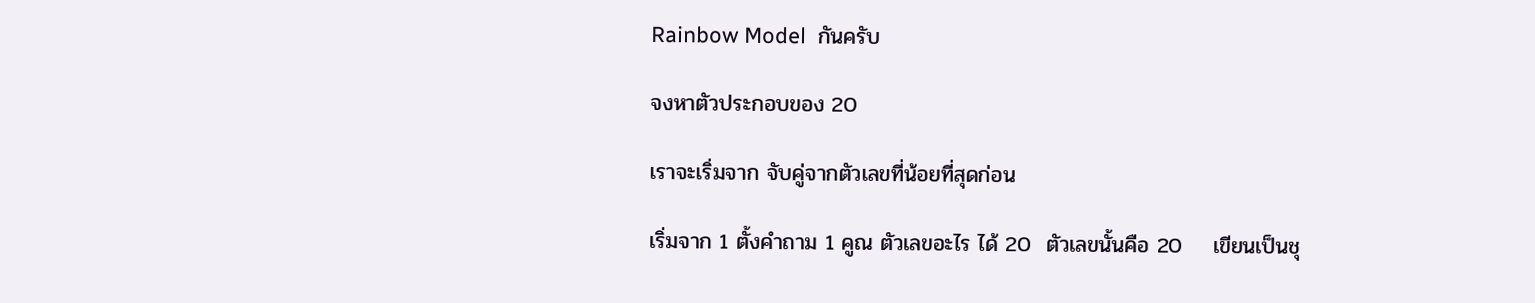Rainbow Model  กันครับ

จงหาตัวประกอบของ 20

เราจะเริ่มจาก จับคู่จากตัวเลขที่น้อยที่สุดก่อน

เริ่มจาก 1 ตั้งคำถาม 1 คูณ ตัวเลขอะไร ได้ 20  ตัวเลขนั้นคือ 20    เขียนเป็นชุ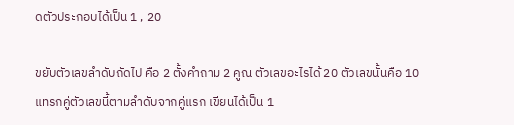ดตัวประกอบได้เป็น 1 , 20

ขยับตัวเลขลำดับถัดไป คือ 2 ตั้งคำถาม 2 คูณ ตัวเลขอะไรได้ 20 ตัวเลขนั้นคือ 10 แทรกคู่ตัวเลขนี้ตามลำดับจากคู่แรก เขียนได้เป็น 1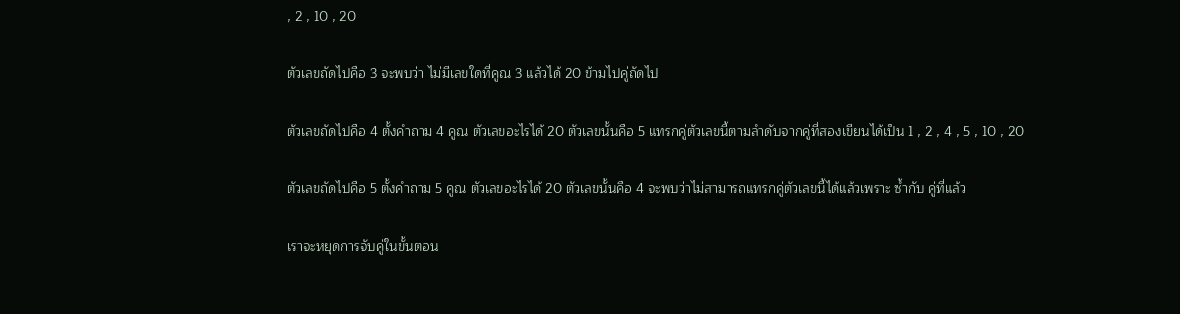, 2 , 10 , 20

ตัวเลขถัดไปคือ 3 จะพบว่า ไม่มีเลขใดที่คูณ 3 แล้วได้ 20 ข้ามไปคู่ถัดไป

ตัวเลขถัดไปคือ 4 ตั้งคำถาม 4 คูณ ตัวเลขอะไรได้ 20 ตัวเลขนั้นคือ 5 แทรกคู่ตัวเลขนี้ตามลำดับจากคู่ที่สองเขียนได้เป็น 1 , 2 , 4 , 5 , 10 , 20

ตัวเลขถัดไปคือ 5 ตั้งคำถาม 5 คูณ ตัวเลขอะไรได้ 20 ตัวเลขนั้นคือ 4 จะพบว่าไม่สามารถแทรกคู่ตัวเลขนี้ได้แล้วเพราะ ซ้ำกับ คู่ที่แล้ว

เราจะหยุดการจับคู่ในขั้นตอน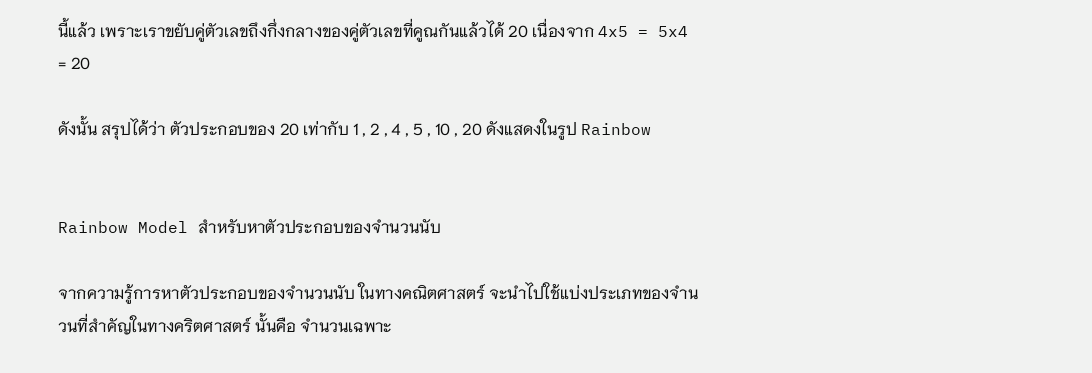นี้แล้ว เพราะเราขยับคู่ตัวเลขถึงกึ่งกลางของคู่ตัวเลขที่คูณกันแล้วได้ 20 เนื่องจาก 4x5 = 5x4 = 20

ดังนั้น สรุปได้ว่า ตัวประกอบของ 20 เท่ากับ 1 , 2 , 4 , 5 , 10 , 20 ดังแสดงในรูป Rainbow


Rainbow Model สำหรับหาตัวประกอบของจำนวนนับ

จากความรู้การหาตัวประกอบของจำนวนนับ ในทางคณิตศาสตร์ จะนำไปใช้แบ่งประเภทของจำนวนที่สำคัญในทางคริตศาสตร์ นั้นคือ จำนวนเฉพาะ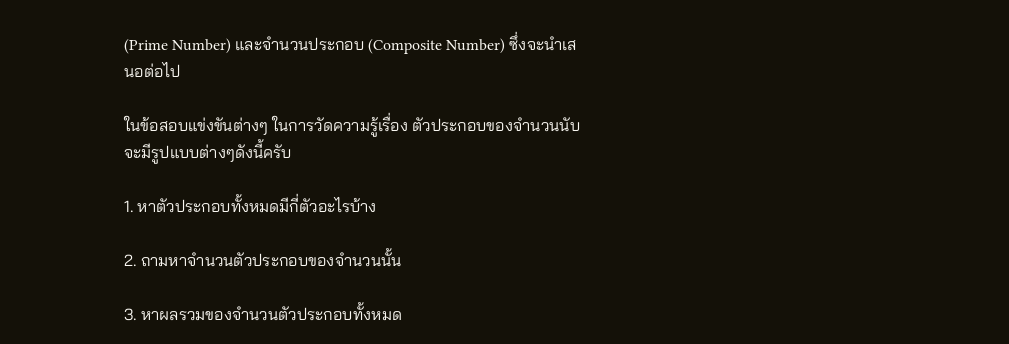(Prime Number) และจำนวนประกอบ (Composite Number) ซึ่งจะนำเสนอต่อไป

ในข้อสอบแข่งขันต่างๆ ในการวัดความรู้เรื่อง ตัวประกอบของจำนวนนับ จะมีรูปแบบต่างๆดังนี้ครับ

1. หาตัวประกอบทั้งหมดมีกี่ตัวอะไรบ้าง

2. ถามหาจำนวนตัวประกอบของจำนวนนั้น

3. หาผลรวมของจำนวนตัวประกอบทั้งหมด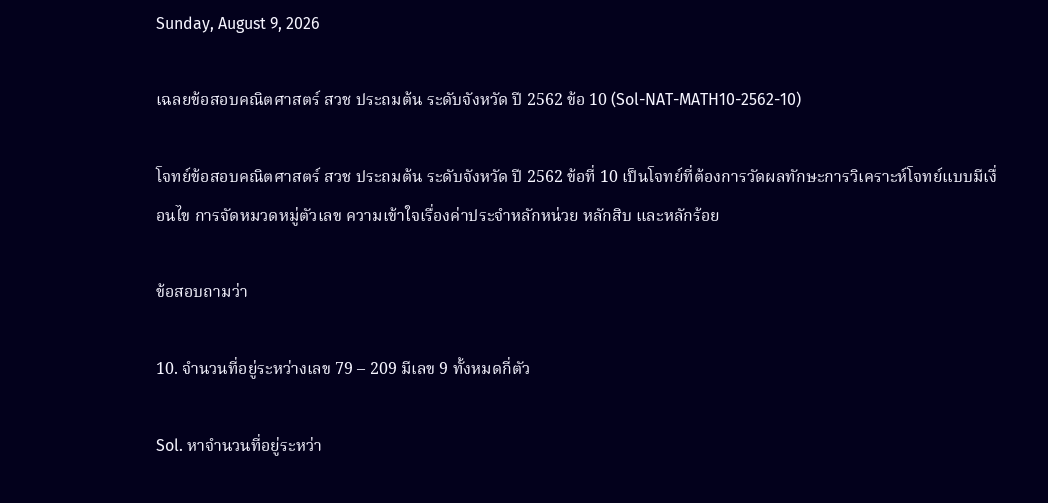Sunday, August 9, 2026

เฉลยข้อสอบคณิตศาสตร์ สวช ประถมต้น ระดับจังหวัด ปี 2562 ข้อ 10 (Sol-NAT-MATH10-2562-10)

โจทย์ข้อสอบคณิตศาสตร์ สวช ประถมต้น ระดับจังหวัด ปี 2562 ข้อที่ 10 เป็นโจทย์ที่ต้องการวัดผลทักษะการวิเคราะห์โจทย์แบบมีเงื่อนไข การจัดหมวดหมู่ตัวเลข ความเข้าใจเรื่องค่าประจำหลักหน่วย หลักสิบ และหลักร้อย

ข้อสอบถามว่า

10. จำนวนที่อยู่ระหว่างเลข 79 – 209 มีเลข 9 ทั้งหมดกี่ตัว

Sol. หาจำนวนที่อยู่ระหว่า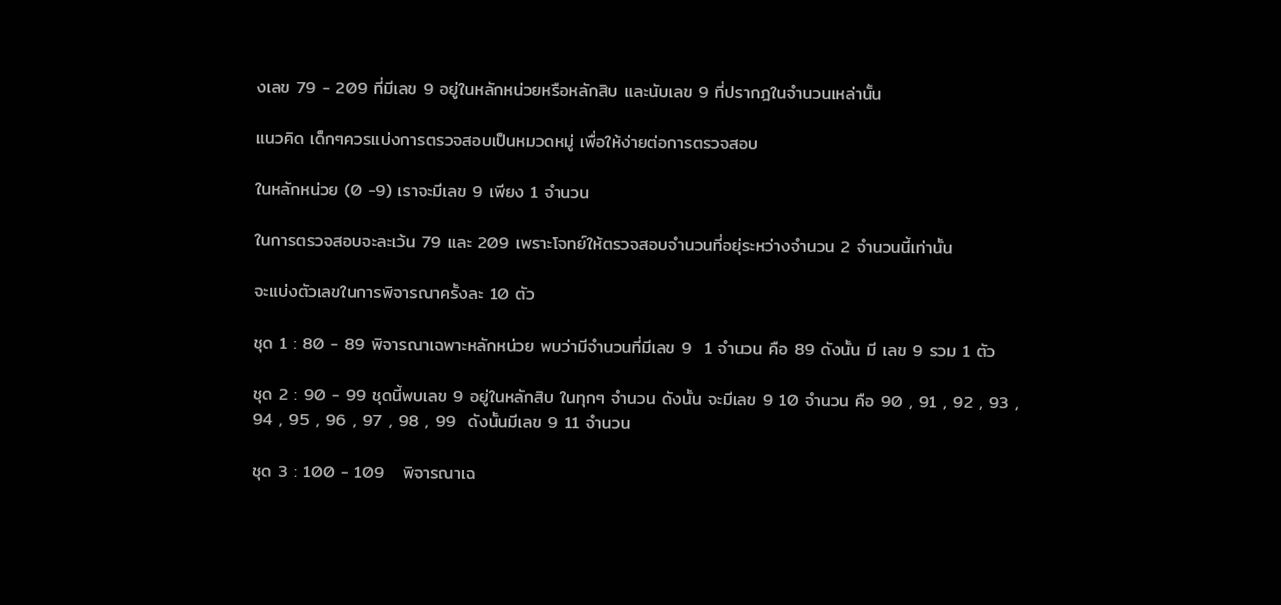งเลข 79 - 209 ที่มีเลข 9 อยู่ในหลักหน่วยหรือหลักสิบ และนับเลข 9 ที่ปรากฎในจำนวนเหล่านั้น

แนวคิด เด็กๆควรแบ่งการตรวจสอบเป็นหมวดหมู่ เพื่อให้ง่ายต่อการตรวจสอบ

ในหลักหน่วย (0 -9) เราจะมีเลข 9 เพียง 1 จำนวน

ในการตรวจสอบจะละเว้น 79 และ 209 เพราะโจทย์ให้ตรวจสอบจำนวนที่อยุ่ระหว่างจำนวน 2 จำนวนนี้เท่านั้น

จะแบ่งตัวเลขในการพิจารณาครั้งละ 10 ตัว

ชุด 1 : 80 - 89 พิจารณาเฉพาะหลักหน่วย พบว่ามีจำนวนที่มีเลข 9  1 จำนวน คือ 89 ดังนั้น มี เลข 9 รวม 1 ตัว

ชุด 2 : 90 - 99 ชุดนี้พบเลข 9 อยู่ในหลักสิบ ในทุกๆ จำนวน ดังนั้น จะมีเลข 9 10 จำนวน คือ 90 , 91 , 92 , 93 , 94 , 95 , 96 , 97 , 98 , 99  ดังนั้นมีเลข 9 11 จำนวน

ชุด 3 : 100 - 109   พิจารณาเฉ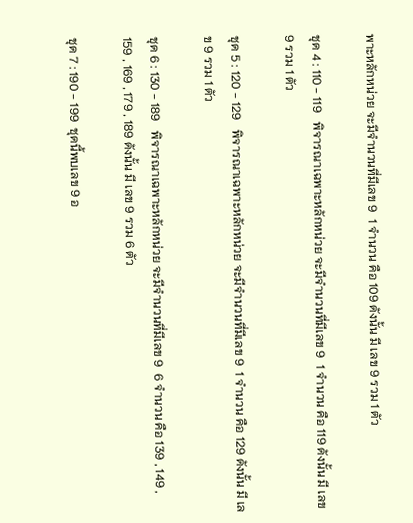พาะหลักหน่วย จะมีจำนวนที่มีเลข 9  1 จำนวน คือ 109 ดังนั้น มี เลข 9 รวม 1 ตัว

ชุด 4 : 110 - 119   พิจารณาเฉพาะหลักหน่วย จะมีจำนวนที่มีเลข 9  1 จำนวน คือ 119 ดังนั้น มี เลข 9 รวม 1 ตัว

ชุด 5 : 120 - 129   พิจารณาเฉพาะหลักหน่วย จะมีจำนวนที่มีเลข 9  1 จำนวน คือ 129 ดังนั้น มี เลข 9 รวม 1 ตัว

ชุด 6 : 130 - 189   พิจารณาเฉพาะหลักหน่วย จะมีจำนวนที่มีเลข 9  6 จำนวน คือ 139 , 149 , 159 , 169 , 179 , 189 ดังนั้น มี เลข 9 รวม 6 ตัว

ชุด 7 : 190 - 199  ชุดนี้พบเลข 9 อ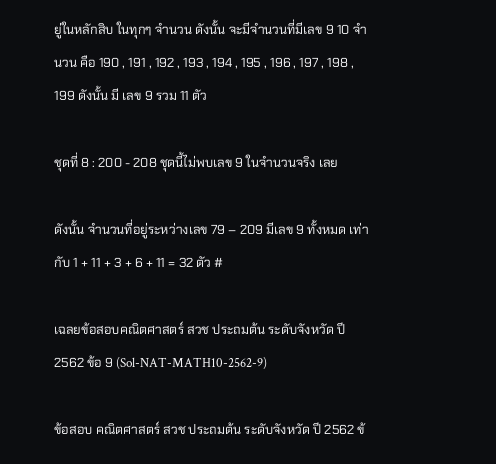ยู่ในหลักสิบ ในทุกๆ จำนวน ดังนั้น จะมีจำนวนที่มีเลข 9 10 จำนวน คือ 190 , 191 , 192 , 193 , 194 , 195 , 196 , 197 , 198 , 199 ดังนั้น มี เลข 9 รวม 11 ตัว

ชุดที่ 8 : 200 - 208 ชุดนี้ไม่พบเลข 9 ในจำนวนจริง เลย

ดังนั้น จำนวนที่อยู่ระหว่างเลข 79 – 209 มีเลข 9 ทั้งหมด เท่ากับ 1 + 11 + 3 + 6 + 11 = 32 ตัว #

เฉลยข้อสอบคณิตศาสตร์ สวช ประถมต้น ระดับจังหวัด ปี 2562 ข้อ 9 (Sol-NAT-MATH10-2562-9)

ข้อสอบ คณิตศาสตร์ สวช ประถมต้น ระดับจังหวัด ปี 2562 ข้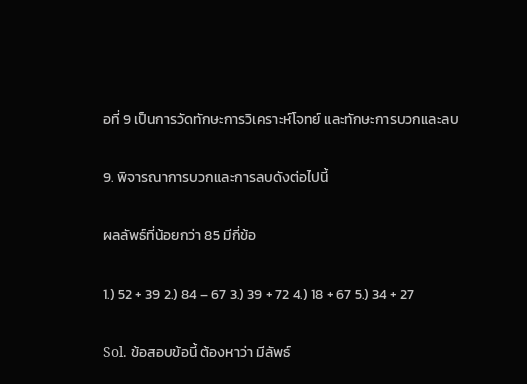อที่ 9 เป็นการวัดทักษะการวิเคราะห์โจทย์ และทักษะการบวกและลบ

9. พิจารณาการบวกและการลบดังต่อไปนี้

ผลลัพธ์ที่น้อยกว่า 85 มีกี่ข้อ

1.) 52 + 39 2.) 84 – 67 3.) 39 + 72 4.) 18 + 67 5.) 34 + 27

Sol. ข้อสอบข้อนี้ ต้องหาว่า มีลัพธ์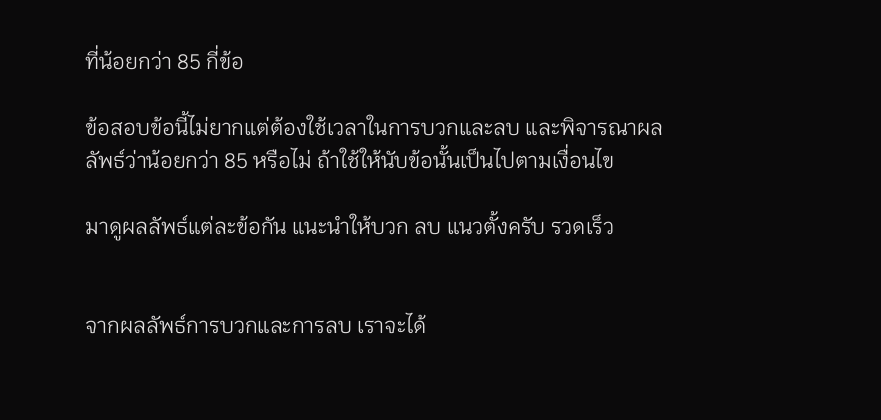ที่น้อยกว่า 85 กี่ข้อ

ข้อสอบข้อนี้ไม่ยากแต่ต้องใช้เวลาในการบวกและลบ และพิจารณาผลลัพธ์ว่าน้อยกว่า 85 หรือไม่ ถ้าใช้ให้นับข้อนั้นเป็นไปตามเงื่อนไข

มาดูผลลัพธ์แต่ละข้อกัน แนะนำให้บวก ลบ แนวตั้งครับ รวดเร็ว


จากผลลัพธ์การบวกและการลบ เราจะได้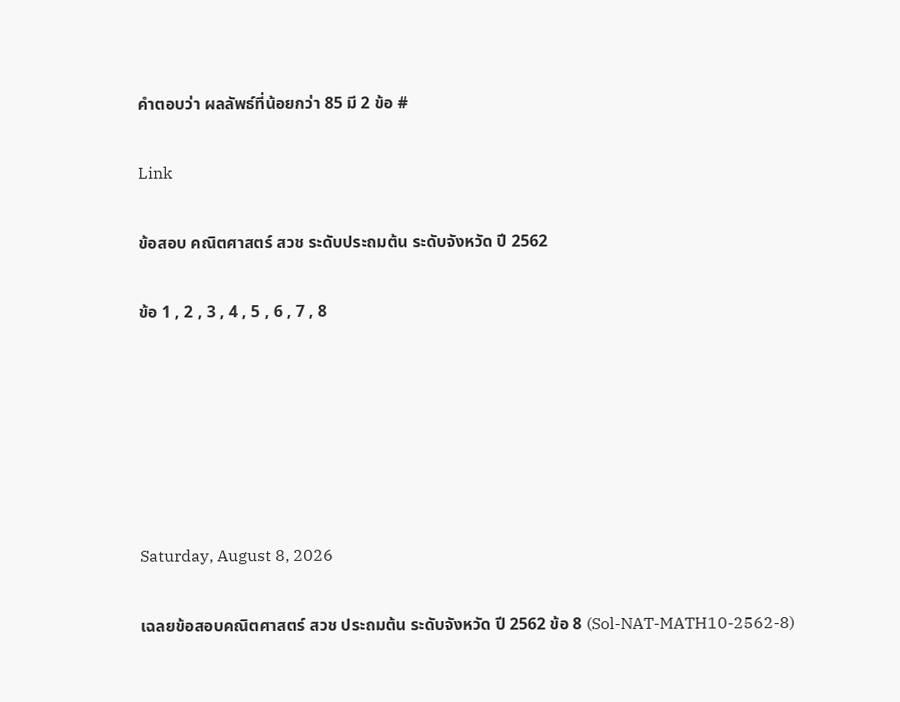คำตอบว่า ผลลัพธ์ที่น้อยกว่า 85 มี 2 ข้อ #

Link

ข้อสอบ คณิตศาสตร์ สวช ระดับประถมต้น ระดับจังหวัด ปี 2562

ข้อ 1 , 2 , 3 , 4 , 5 , 6 , 7 , 8






Saturday, August 8, 2026

เฉลยข้อสอบคณิตศาสตร์ สวช ประถมต้น ระดับจังหวัด ปี 2562 ข้อ 8 (Sol-NAT-MATH10-2562-8)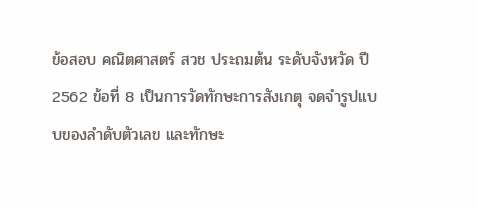ข้อสอบ คณิตศาสตร์ สวช ประถมต้น ระดับจังหวัด ปี 2562 ข้อที่ 8 เป็นการวัดทักษะการสังเกตุ จดจำรูปแบบของลำดับตัวเลข และทักษะ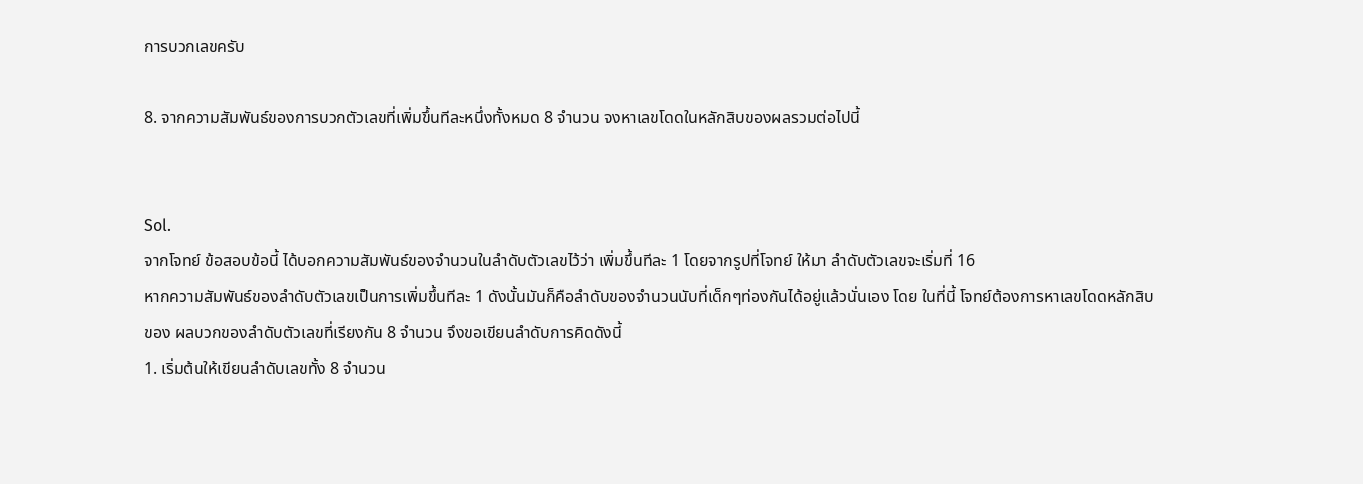การบวกเลขครับ

8. จากความสัมพันธ์ของการบวกตัวเลขที่เพิ่มขึ้นทีละหนึ่งทั้งหมด 8 จำนวน จงหาเลขโดดในหลักสิบของผลรวมต่อไปนี้


Sol.
จากโจทย์ ข้อสอบข้อนี้ ได้บอกความสัมพันธ์ของจำนวนในลำดับตัวเลขไว้ว่า เพิ่มขึ้นทีละ 1 โดยจากรูปที่โจทย์ ให้มา ลำดับตัวเลขจะเริ่มที่ 16
หากความสัมพันธ์ของลำดับตัวเลขเป็นการเพิ่มขึ้นทีละ 1 ดังนั้นมันก็คือลำดับของจำนวนนับที่เด็กๆท่องกันได้อยู่แล้วนั่นเอง โดย ในที่นี้ โจทย์ต้องการหาเลขโดดหลักสิบของ ผลบวกของลำดับตัวเลขที่เรียงกัน 8 จำนวน จึงขอเขียนลำดับการคิดดังนี้
1. เริ่มต้นให้เขียนลำดับเลขทั้ง 8 จำนวน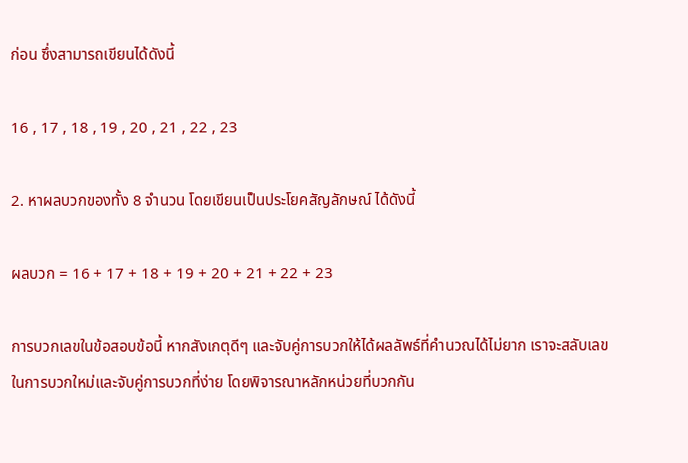ก่อน ซึ่งสามารถเขียนได้ดังนี้

16 , 17 , 18 , 19 , 20 , 21 , 22 , 23

2. หาผลบวกของทั้ง 8 จำนวน โดยเขียนเป็นประโยคสัญลักษณ์ ได้ดังนี้

ผลบวก = 16 + 17 + 18 + 19 + 20 + 21 + 22 + 23

การบวกเลขในข้อสอบข้อนี้ หากสังเกตุดีๆ และจับคู่การบวกให้ได้ผลลัพธ์ที่คำนวณได้ไม่ยาก เราจะสลับเลขในการบวกใหม่และจับคู่การบวกที่ง่าย โดยพิจารณาหลักหน่วยที่บวกกัน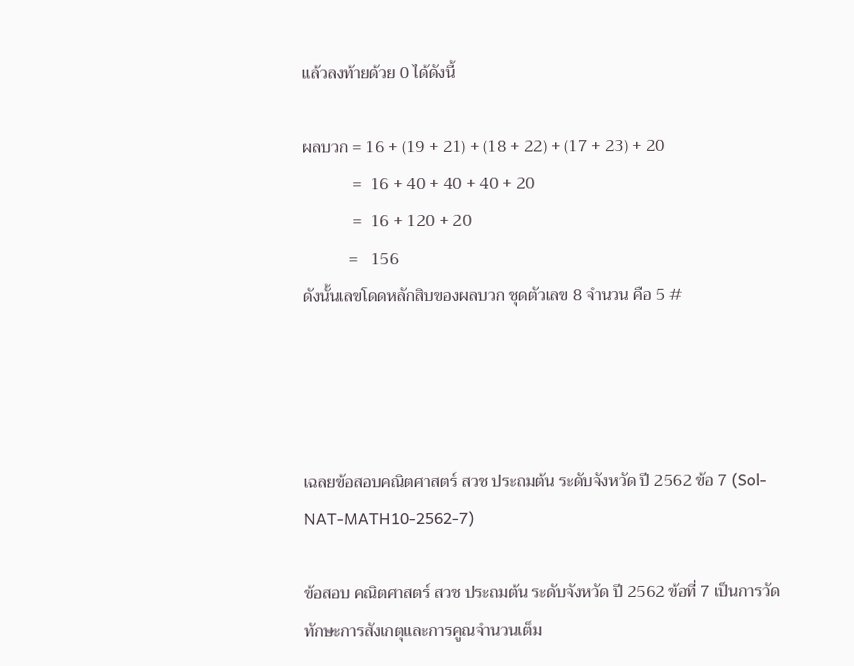แล้วลงท้ายด้วย 0 ได้ดังนี้

ผลบวก = 16 + (19 + 21) + (18 + 22) + (17 + 23) + 20
            =  16 + 40 + 40 + 40 + 20
            =  16 + 120 + 20
           =   156
ดังนั้นเลขโดดหลักสิบของผลบวก ชุดตัวเลข 8 จำนวน คือ 5 #




เฉลยข้อสอบคณิตศาสตร์ สวช ประถมต้น ระดับจังหวัด ปี 2562 ข้อ 7 (Sol-NAT-MATH10-2562-7)

ข้อสอบ คณิตศาสตร์ สวช ประถมต้น ระดับจังหวัด ปี 2562 ข้อที่ 7 เป็นการวัดทักษะการสังเกตุและการคูณจำนวนเต็ม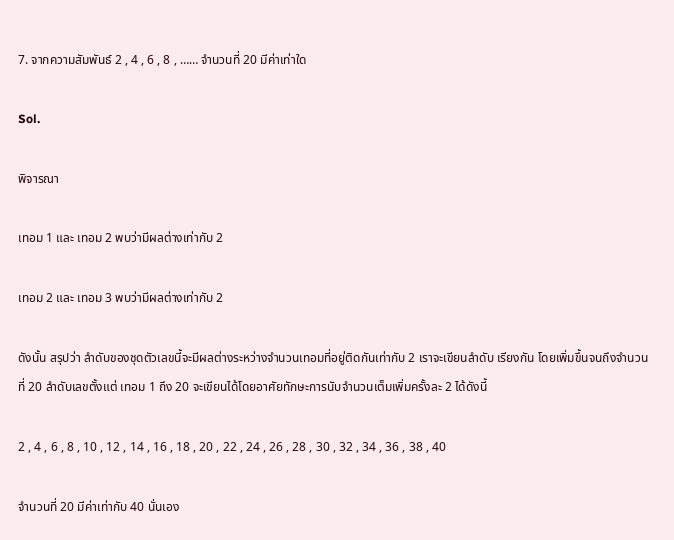7. จากความสัมพันธ์ 2 , 4 , 6 , 8 , …… จำนวนที่ 20 มีค่าเท่าใด

Sol.

พิจารณา

เทอม 1 และ เทอม 2 พบว่ามีผลต่างเท่ากับ 2

เทอม 2 และ เทอม 3 พบว่ามีผลต่างเท่ากับ 2

ดังนั้น สรุปว่า ลำดับของชุดตัวเลขนี้จะมีผลต่างระหว่างจำนวนเทอมที่อยู่ติดกันเท่ากับ 2 เราจะเขียนลำดับ เรียงกัน โดยเพิ่มขึ้นจนถึงจำนวนที่ 20 ลำดับเลขตั้งแต่ เทอม 1 ถึง 20 จะเขียนได้โดยอาศัยทักษะการนับจำนวนเต็มเพิ่มครั้งละ 2 ได้ดังนี้

2 , 4 , 6 , 8 , 10 , 12 , 14 , 16 , 18 , 20 , 22 , 24 , 26 , 28 , 30 , 32 , 34 , 36 , 38 , 40

จำนวนที่ 20 มีค่าเท่ากับ 40 นั่นเอง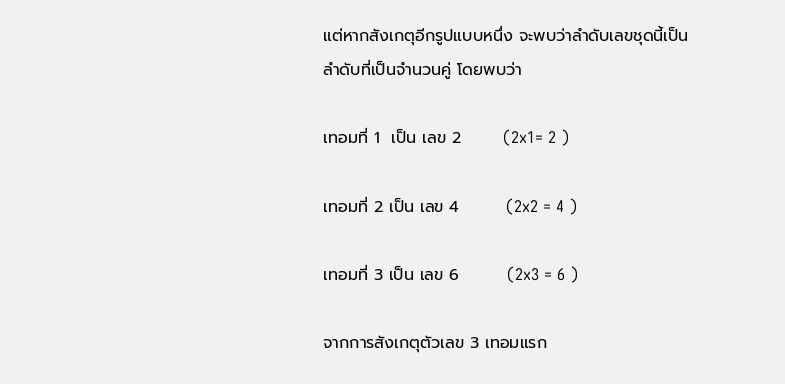แต่หากสังเกตุอีกรูปแบบหนึ่ง จะพบว่าลำดับเลขชุดนี้เป็นลำดับที่เป็นจำนวนคู่ โดยพบว่า

เทอมที่ 1  เป็น เลข 2       (2x1= 2 )

เทอมที่ 2 เป็น เลข 4        (2x2 = 4 )

เทอมที่ 3 เป็น เลข 6        (2x3 = 6 )

จากการสังเกตุตัวเลข 3 เทอมแรก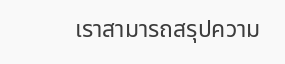เราสามารถสรุปความ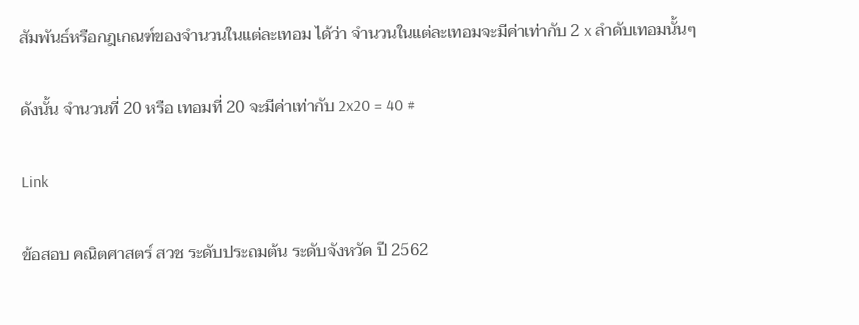สัมพันธ์หรือกฎเกณฑ์ของจำนวนในแต่ละเทอม ได้ว่า จำนวนในแต่ละเทอมจะมีค่าเท่ากับ 2 x ลำดับเทอมนั้นๆ

ดังนั้น จำนวนที่ 20 หรือ เทอมที่ 20 จะมีค่าเท่ากับ 2x20 = 40 #

Link

ข้อสอบ คณิตศาสตร์ สวช ระดับประถมต้น ระดับจังหวัด ปี 2562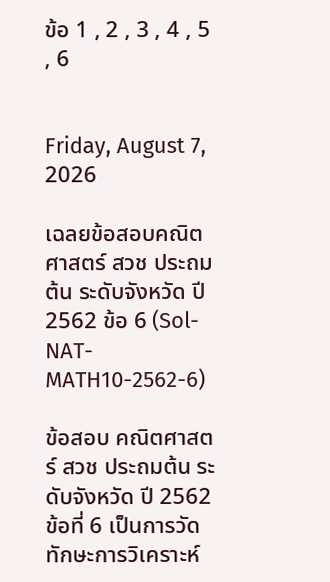ข้อ 1 , 2 , 3 , 4 , 5 , 6


Friday, August 7, 2026

เฉลยข้อสอบคณิตศาสตร์ สวช ประถมต้น ระดับจังหวัด ปี 2562 ข้อ 6 (Sol-NAT-MATH10-2562-6)

ข้อสอบ คณิตศาสตร์ สวช ประถมต้น ระดับจังหวัด ปี 2562 ข้อที่ 6 เป็นการวัดทักษะการวิเคราะห์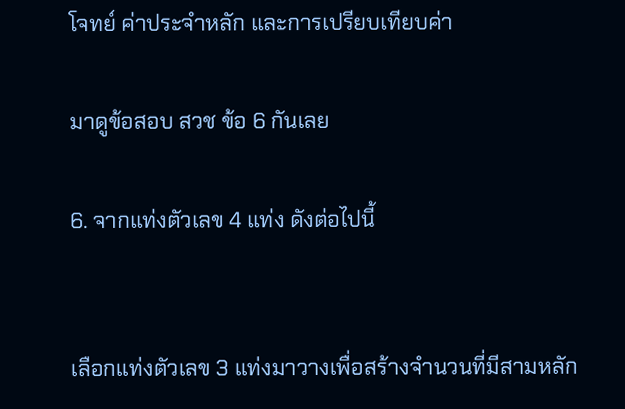โจทย์ ค่าประจำหลัก และการเปรียบเทียบค่า

มาดูข้อสอบ สวช ข้อ 6 กันเลย

6. จากแท่งตัวเลข 4 แท่ง ดังต่อไปนี้


เลือกแท่งตัวเลข 3 แท่งมาวางเพื่อสร้างจำนวนที่มีสามหลัก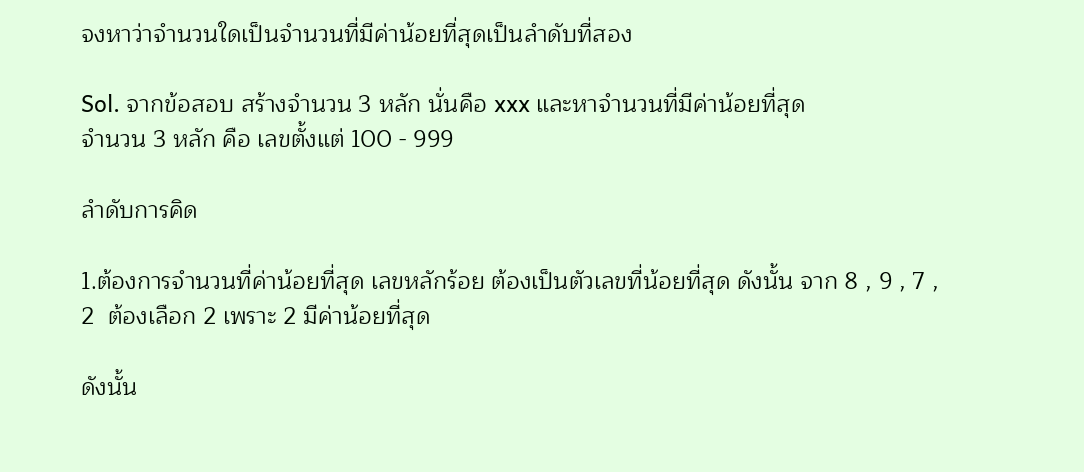จงหาว่าจำนวนใดเป็นจำนวนที่มีค่าน้อยที่สุดเป็นลำดับที่สอง

Sol. จากข้อสอบ สร้างจำนวน 3 หลัก นั่นคือ xxx และหาจำนวนที่มีค่าน้อยที่สุด
จำนวน 3 หลัก คือ เลขตั้งแต่ 100 - 999

ลำดับการคิด

1.ต้องการจำนวนที่ค่าน้อยที่สุด เลขหลักร้อย ต้องเป็นตัวเลขที่น้อยที่สุด ดังนั้น จาก 8 , 9 , 7 , 2  ต้องเลือก 2 เพราะ 2 มีค่าน้อยที่สุด

ดังนั้น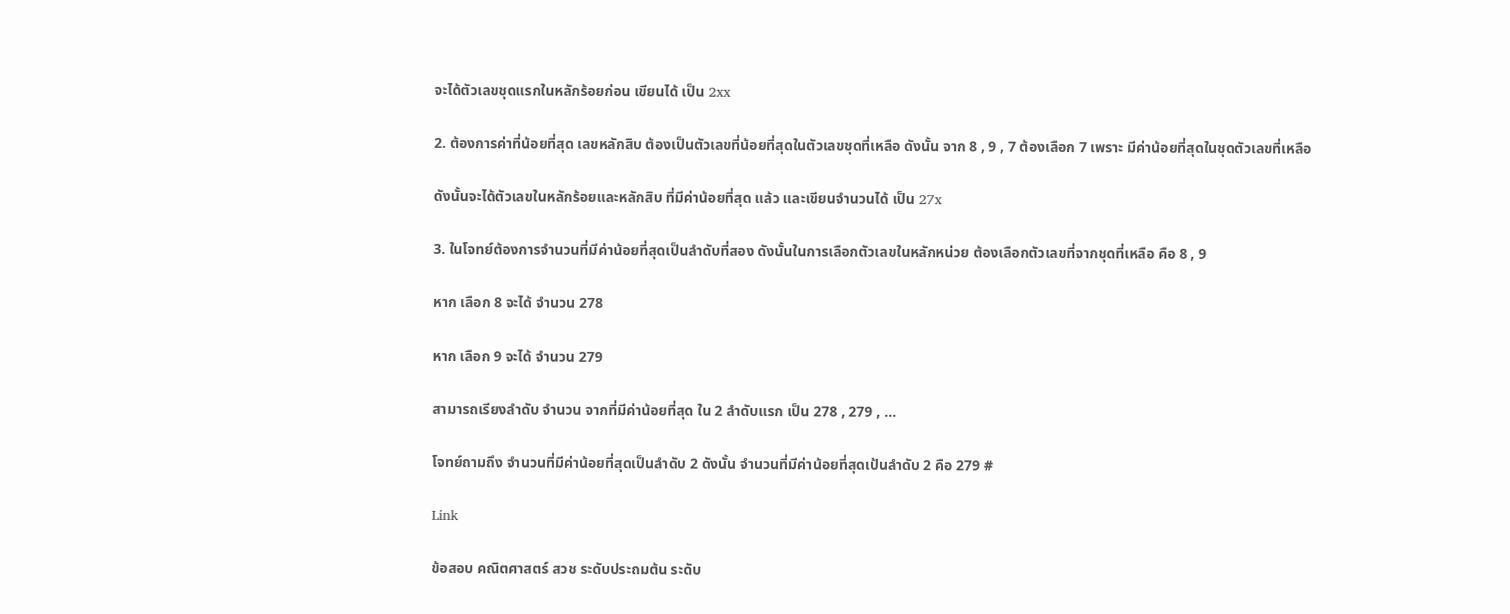จะได้ตัวเลขชุดแรกในหลักร้อยก่อน เขียนได้ เป็น 2xx

2. ต้องการค่าที่น้อยที่สุด เลขหลักสิบ ต้องเป็นตัวเลขที่น้อยที่สุดในตัวเลขชุดที่เหลือ ดังนั้น จาก 8 , 9 , 7 ต้องเลือก 7 เพราะ มีค่าน้อยที่สุดในชุดตัวเลขที่เหลือ

ดังนั้นจะได้ตัวเลขในหลักร้อยและหลักสิบ ที่มีค่าน้อยที่สุด แล้ว และเขียนจำนวนได้ เป็น 27x

3. ในโจทย์ต้องการจำนวนที่มีค่าน้อยที่สุดเป็นลำดับที่สอง ดังนั้นในการเลือกตัวเลขในหลักหน่วย ต้องเลือกตัวเลขที่จากชุดที่เหลือ คือ 8 , 9

หาก เลือก 8 จะได้ จำนวน 278

หาก เลือก 9 จะได้ จำนวน 279

สามารถเรียงลำดับ จำนวน จากที่มีค่าน้อยที่สุด ใน 2 ลำดับแรก เป็น 278 , 279 , ...

โจทย์ถามถึง จำนวนที่มีค่าน้อยที่สุดเป็นลำดับ 2 ดังนั้น จำนวนที่มีค่าน้อยที่สุดเป้นลำดับ 2 คือ 279 #

Link

ข้อสอบ คณิตศาสตร์ สวช ระดับประถมต้น ระดับ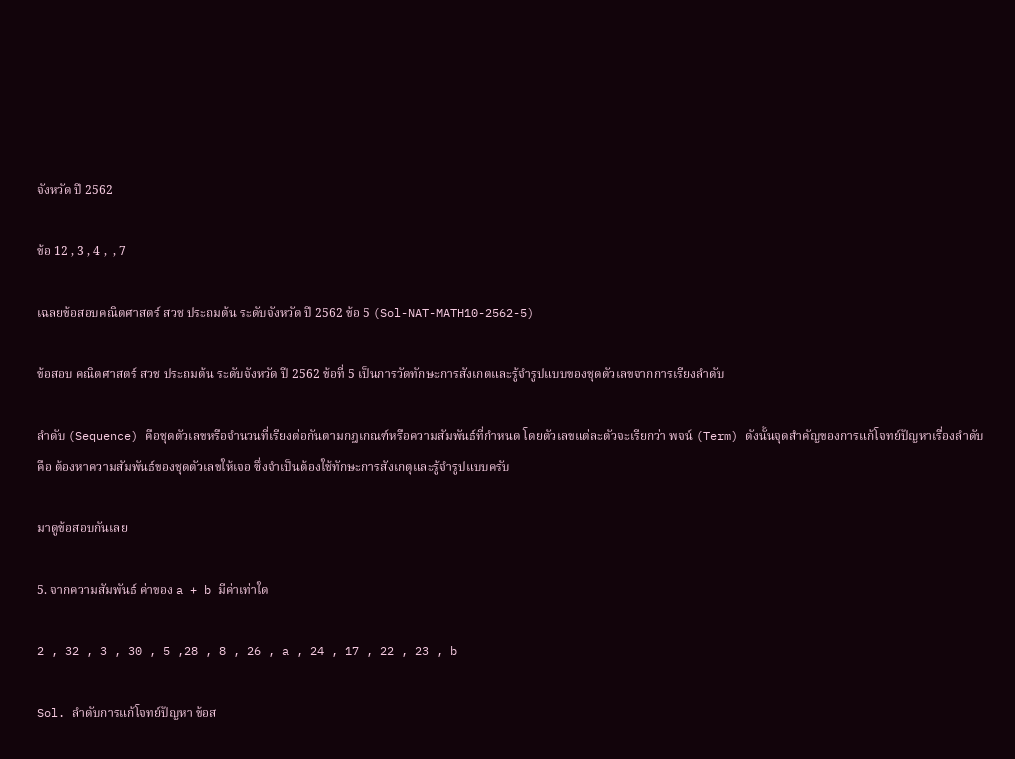จังหวัด ปี 2562

ข้อ 12 , 3 , 4 ,  , 7

เฉลยข้อสอบคณิตศาสตร์ สวช ประถมต้น ระดับจังหวัด ปี 2562 ข้อ 5 (Sol-NAT-MATH10-2562-5)

ข้อสอบ คณิตศาสตร์ สวช ประถมต้น ระดับจังหวัด ปี 2562 ข้อที่ 5 เป็นการวัดทักษะการสังเกตและรู้จำรูปแบบของชุดตัวเลขจากการเรียงลำดับ

ลำดับ (Sequence) คือชุดตัวเลขหรือจำนวนที่เรียงต่อกันตามกฎเกณฑ์หรือความสัมพันธ์ที่กำหนด โดยตัวเลขแต่ละตัวจะเรียกว่า พจน์ (Term) ดังนั้นจุดสำคัญของการแก้โจทย์ปัญหาเรื่องลำดับคือ ต้องหาความสัมพันธ์ของชุดตัวเลขให้เจอ ซึ่งจำเป็นต้องใช้ทักษะการสังเกตุและรู้จำรูปแบบครับ

มาดูข้อสอบกันเลย

5. จากความสัมพันธ์ ค่าของ a + b มีค่าเท่าใด

2 , 32 , 3 , 30 , 5 ,28 , 8 , 26 , a , 24 , 17 , 22 , 23 , b

Sol. ลำดับการแก้โจทย์ปัญหา ข้อส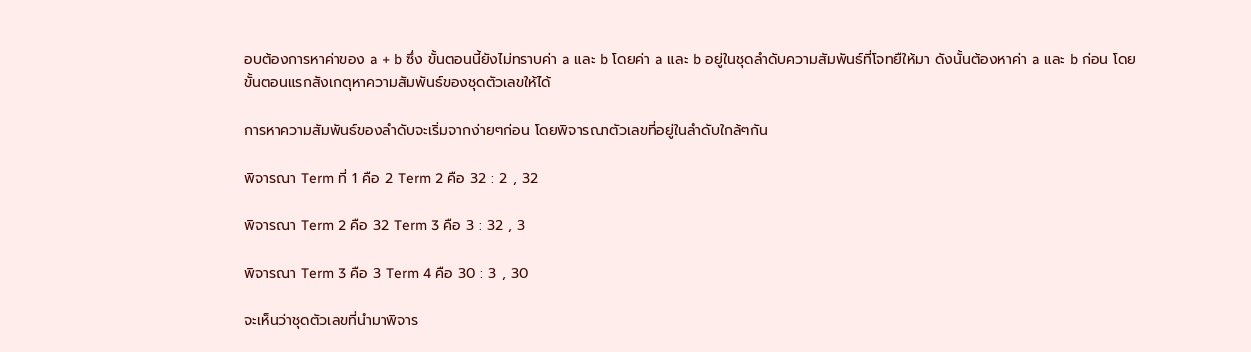อบต้องการหาค่าของ a + b ซึ่ง ขั้นตอนนี้ยังไม่ทราบค่า a และ b โดยค่า a และ b อยู่ในชุดลำดับความสัมพันธ์ที่โจทยืให้มา ดังนั้นต้องหาค่า a และ b ก่อน โดยขั้นตอนแรกสังเกตุหาความสัมพันธ์ของชุดตัวเลขให้ได้

การหาความสัมพันธ์ของลำดับจะเริ่มจากง่ายๆก่อน โดยพิจารณาตัวเลขที่อยู่ในลำดับใกล้ๆกัน

พิจารณา Term ที่ 1 คือ 2 Term 2 คือ 32 : 2 , 32

พิจารณา Term 2 คือ 32 Term 3 คือ 3 : 32 , 3

พิจารณา Term 3 คือ 3 Term 4 คือ 30 : 3 , 30

จะเห็นว่าชุดตัวเลขที่นำมาพิจาร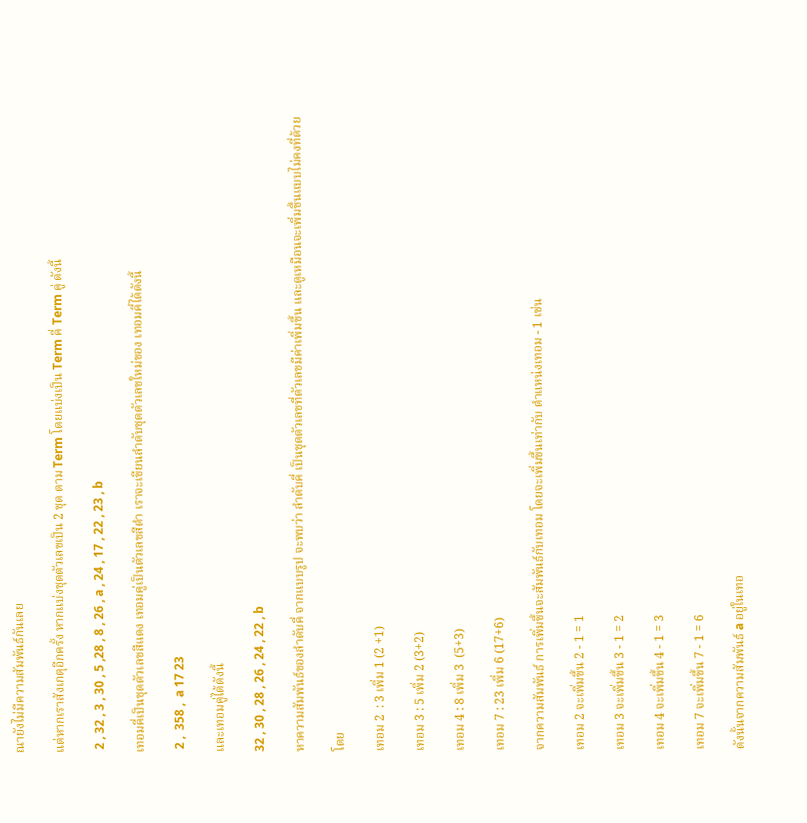ณายังไม่มีความสัมพันธ์กันเลย

แต่หากเราสังเกตุอีกครั้ง หากแบ่งชุดตัวเลขเป็น 2 ชุด ตาม Term โดยแบ่งเป็น Term คี่ Term คู่ ดังนี้

 2 , 32 , 3 , 30 , 5 ,28 , 8 , 26 , a , 24 , 17 , 22 , 23 , b

เทอมคี่เป็นชุดตัวเลขสีแดง เทอมคู่เป็นตัวเลขสีดำ เราจะเขียนลำดับชุดตัวเลขใหม่ของ เทอมคี่ได้ดังนี้

 2 ,  358 ,  a 17 23

และเทอมคู่ได้ดังนี้

32 , 30 , 28 , 26 , 24 , 22 , b

หาความสัมพันธ์ของลำดับคี่ จากแบบรูป จะพบว่า ลำดับคี่ เป็นชุดตัวเลขที่ตัวเลขมีค่าเพิ่มขึ้น และดูเหมือนจะเพิ่มขึ้นแบบไม่คงที่ด้วย

โดย

เทอม 2  : 3 เพิ่ม 1 (2 +1)

เทอม 3 : 5 เพิ่ม 2 (3+2)

เทอม 4 : 8 เพิ่ม 3  (5+3)

เทอม 7 : 23 เพิ่ม 6 (17+6)

จากความสัมพันธ์ การเพิ่มขึ้นจะสัมพันธ์กับเทอม โดยจะเพิ่มขึ้นเท่ากับ ตำแหน่งเทอม - 1 เช่น

เทอม 2 จะเพิ่มขึ้น 2 - 1 = 1

เทอม 3 จะเพิ่มขึ้น 3 - 1 = 2

เทอม 4 จะเพิ่มขึ้น 4 - 1 = 3

เทอม 7 จะเพิ่มขึ้น 7 - 1 = 6

ดังนั้นจากความสัมพันธ์ a อยู่ในเทอ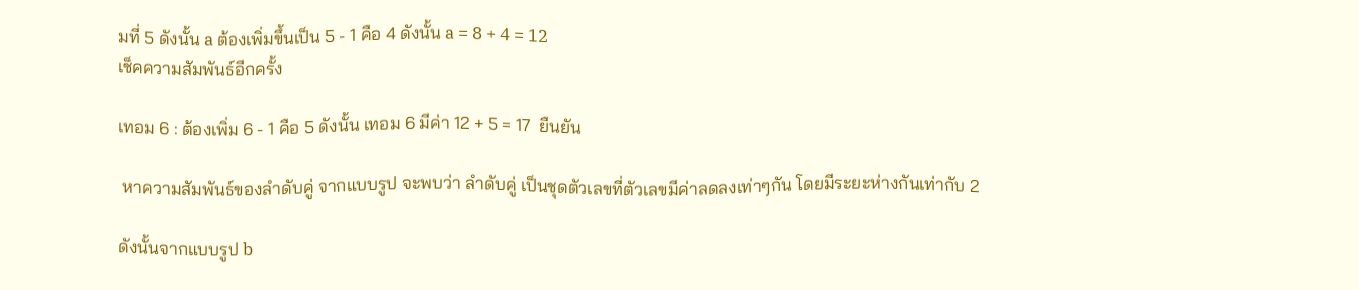มที่ 5 ดังนั้น a ต้องเพิ่มขึ้นเป็น 5 - 1 คือ 4 ดังนั้น a = 8 + 4 = 12
เช็คความสัมพันธ์อีกครั้ง

เทอม 6 : ต้องเพิ่ม 6 - 1 คือ 5 ดังนั้น เทอม 6 มีค่า 12 + 5 = 17  ยืนยัน

 หาความสัมพันธ์ของลำดับคู่ จากแบบรูป จะพบว่า ลำดับคู่ เป็นชุดตัวเลขที่ตัวเลขมีค่าลดลงเท่าๆกัน โดยมีระยะห่างกันเท่ากับ 2

ดังนั้นจากแบบรูป b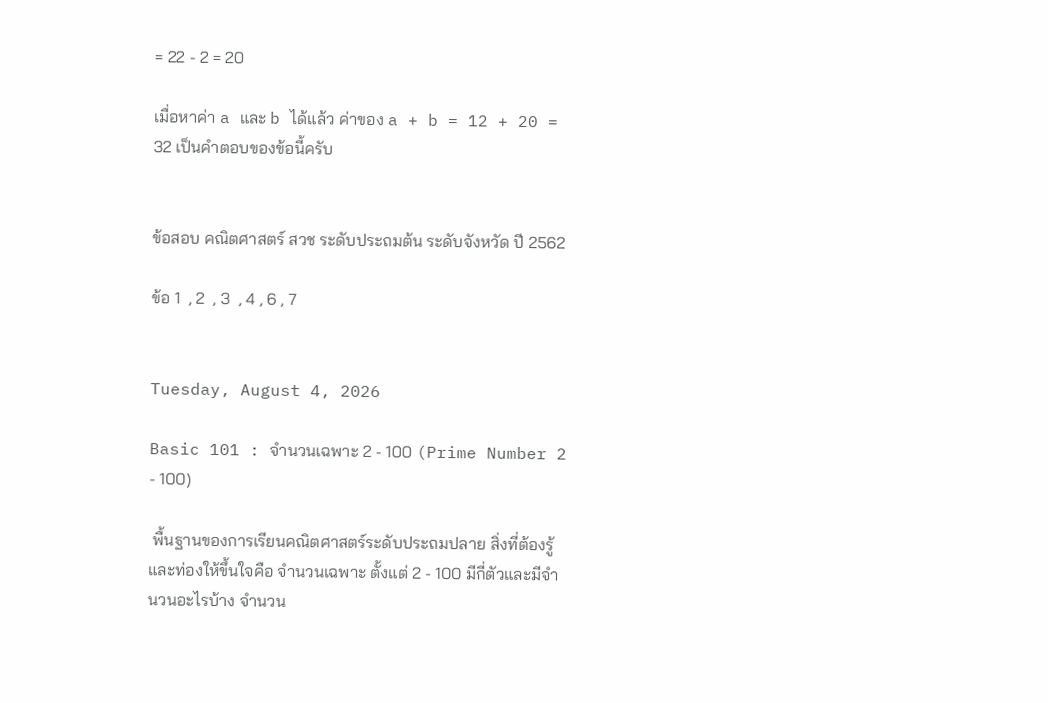= 22 - 2 = 20

เมื่อหาค่า a และ b ได้แล้ว ค่าของ a + b = 12 + 20 = 32 เป็นคำตอบของข้อนี้ครับ


ข้อสอบ คณิตศาสตร์ สวช ระดับประถมต้น ระดับจังหวัด ปี 2562

ข้อ 1  , 2  , 3  , 4 , 6 , 7


Tuesday, August 4, 2026

Basic 101 : จำนวนเฉพาะ 2 - 100 (Prime Number 2 - 100)

 พื้นฐานของการเรียนคณิตศาสตร์ระดับประถมปลาย สิ่งที่ต้องรู้และท่องให้ขึ้นใจคือ จำนวนเฉพาะ ตั้งแต่ 2 - 100 มีกี่ตัวและมีจำนวนอะไรบ้าง จำนวน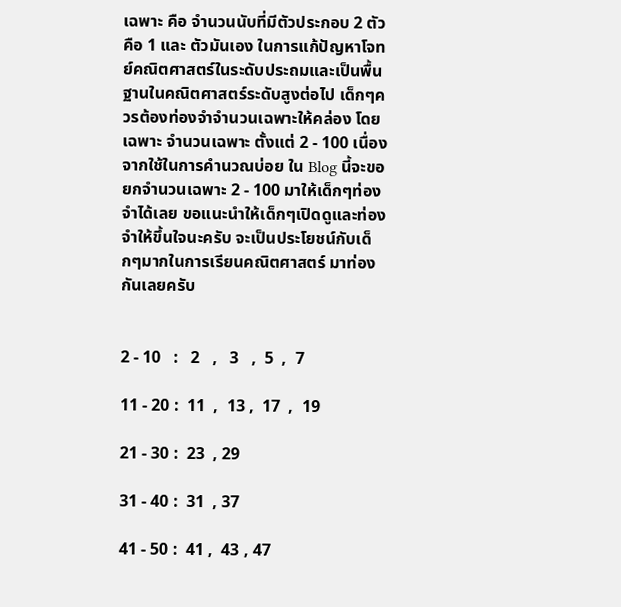เฉพาะ คือ จำนวนนับที่มีตัวประกอบ 2 ตัวคือ 1 และ ตัวมันเอง ในการแก้ปัญหาโจทย์คณิตศาสตร์ในระดับประถมและเป็นพื้นฐานในคณิตศาสตร์ระดับสูงต่อไป เด็กๆควรต้องท่องจำจำนวนเฉพาะให้คล่อง โดยเฉพาะ จำนวนเฉพาะ ตั้งแต่ 2 - 100 เนื่องจากใช้ในการคำนวณบ่อย ใน Blog นี้จะขอยกจำนวนเฉพาะ 2 - 100 มาให้เด็กๆท่องจำได้เลย ขอแนะนำให้เด็กๆเปิดดูและท่องจำให้ขึ้นใจนะครับ จะเป็นประโยชน์กับเด็กๆมากในการเรียนคณิตศาสตร์ มาท่องกันเลยครับ


2 - 10   :   2   ,   3   ,  5  ,  7

11 - 20 :  11  ,  13 ,  17  ,  19

21 - 30 :  23  , 29

31 - 40 :  31  , 37

41 - 50 :  41 ,  43 , 47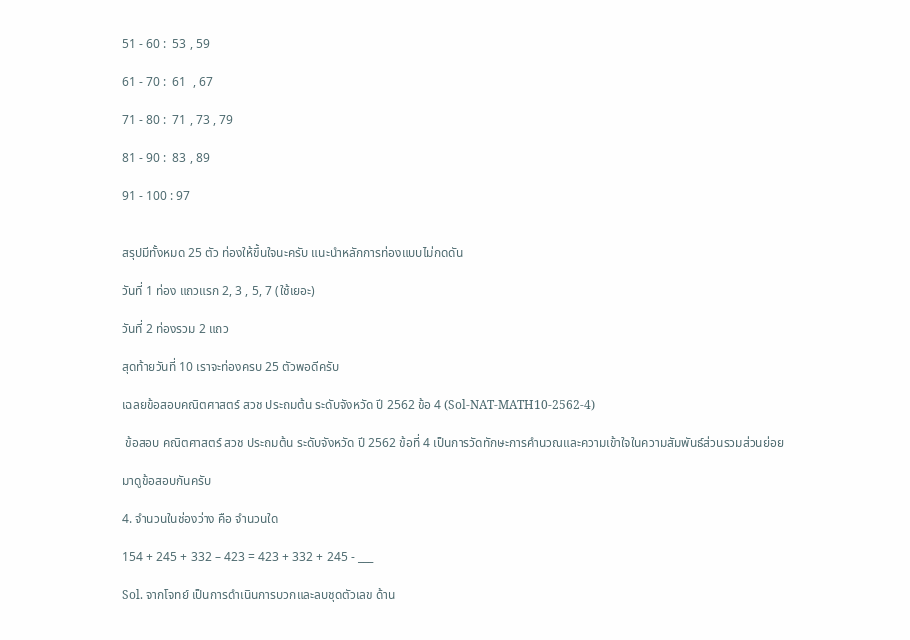51 - 60 :  53 , 59

61 - 70 :  61  , 67

71 - 80 :  71 , 73 , 79

81 - 90 :  83 , 89

91 - 100 : 97


สรุปมีทั้งหมด 25 ตัว ท่องให้ขึ้นใจนะครับ แนะนำหลักการท่องแบบไม่กดดัน

วันที่ 1 ท่อง แถวแรก 2, 3 , 5, 7 (ใช้เยอะ)

วันที่ 2 ท่องรวม 2 แถว

สุดท้ายวันที่ 10 เราจะท่องครบ 25 ตัวพอดีครับ

เฉลยข้อสอบคณิตศาสตร์ สวช ประถมต้น ระดับจังหวัด ปี 2562 ข้อ 4 (Sol-NAT-MATH10-2562-4)

 ข้อสอบ คณิตศาสตร์ สวช ประถมต้น ระดับจังหวัด ปี 2562 ข้อที่ 4 เป็นการวัดทักษะการคำนวณและความเข้าใจในความสัมพันธ์ส่วนรวมส่วนย่อย

มาดูข้อสอบกันครับ

4. จำนวนในช่องว่าง คือ จำนวนใด

154 + 245 + 332 – 423 = 423 + 332 + 245 - ___

Sol. จากโจทย์ เป็นการดำเนินการบวกและลบชุดตัวเลข ด้าน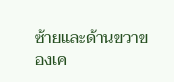ซ้ายและด้านขวาของเค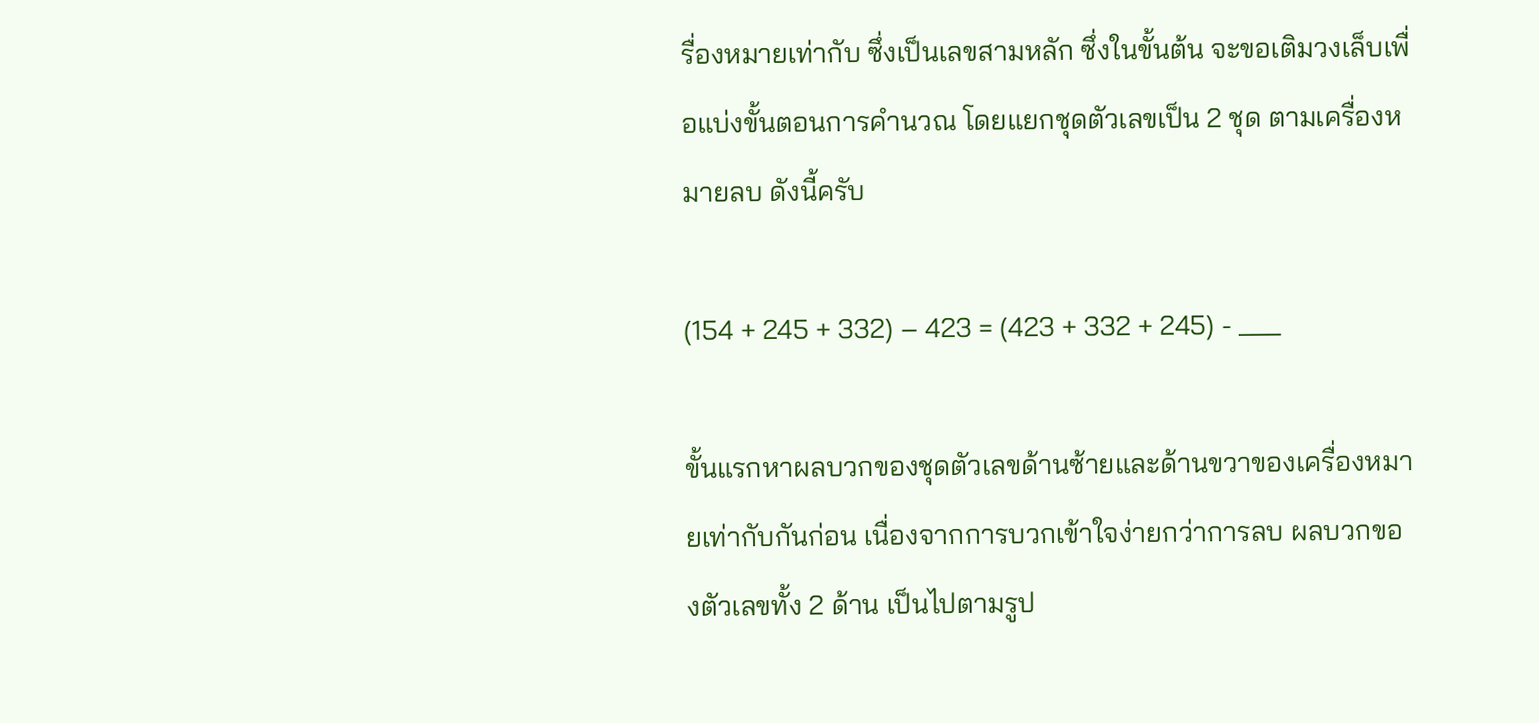รื่องหมายเท่ากับ ซึ่งเป็นเลขสามหลัก ซึ่งในขั้นต้น จะขอเติมวงเล็บเพื่อแบ่งขั้นตอนการคำนวณ โดยแยกชุดตัวเลขเป็น 2 ชุด ตามเครื่องหมายลบ ดังนี้ครับ

(154 + 245 + 332) – 423 = (423 + 332 + 245) - ___

ขั้นแรกหาผลบวกของชุดตัวเลขด้านซ้ายและด้านขวาของเครื่องหมายเท่ากับกันก่อน เนื่องจากการบวกเข้าใจง่ายกว่าการลบ ผลบวกของตัวเลขทั้ง 2 ด้าน เป็นไปตามรูป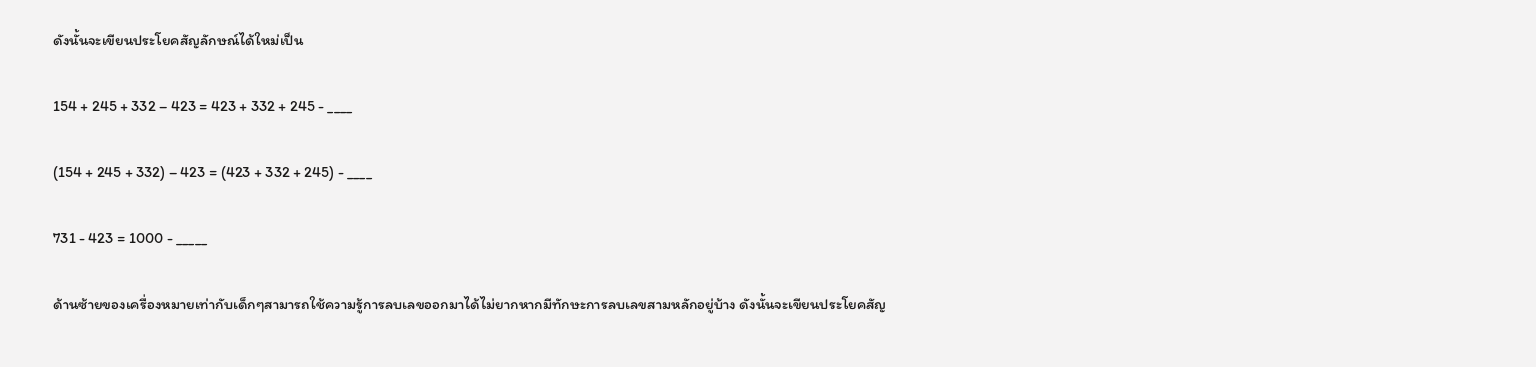ดังนั้นจะเขียนประโยคสัญลักษณ์ได้ใหม่เป็น

154 + 245 + 332 – 423 = 423 + 332 + 245 - ____

(154 + 245 + 332) – 423 = (423 + 332 + 245) - ____

731 - 423 = 1000 - _____

ด้านซ้ายของเครื่องหมายเท่ากับเด็กๆสามารถใช้ความรู้การลบเลขออกมาได้ไม่ยากหากมีทักษะการลบเลขสามหลักอยู่บ้าง ดังนั้นจะเขียนประโยคสัญ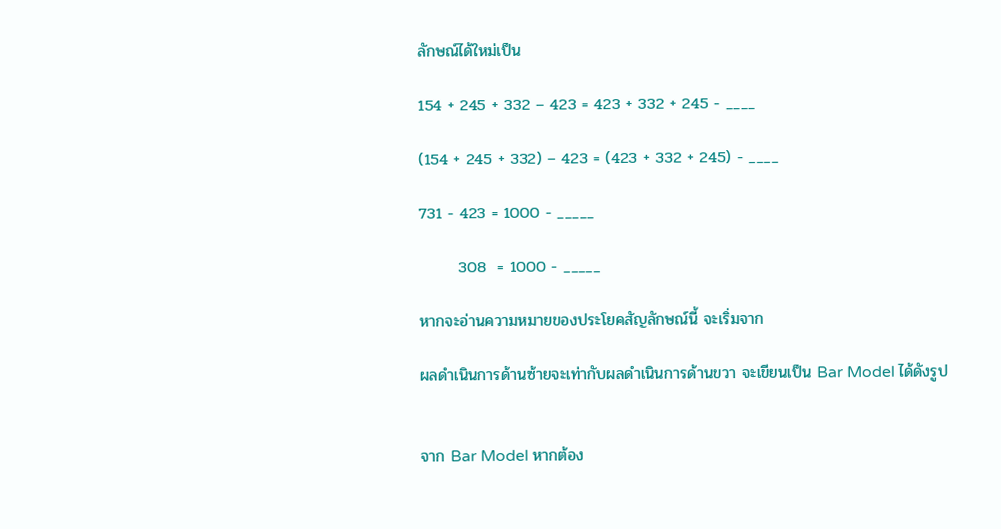ลักษณ์ได้ใหม่เป็น

154 + 245 + 332 – 423 = 423 + 332 + 245 - ____

(154 + 245 + 332) – 423 = (423 + 332 + 245) - ____

731 - 423 = 1000 - _____

       308  = 1000 - _____

หากจะอ่านความหมายของประโยคสัญลักษณ์นี้ จะเริ่มจาก

ผลดำเนินการด้านซ้ายจะเท่ากับผลดำเนินการด้านขวา จะเขียนเป็น Bar Model ได้ดังรูป


จาก Bar Model หากต้อง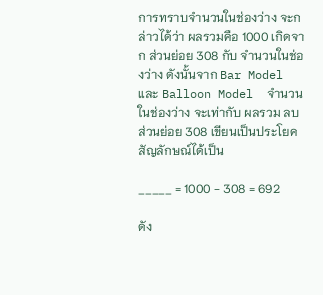การทราบจำนวนในช่องว่าง จะกล่าวได้ว่า ผลรวมคือ 1000 เกิดจาก ส่วนย่อย 308 กับ จำนวนในช่องว่าง ดังนั้นจาก Bar Model และ Balloon Model  จำนวนในช่องว่าง จะเท่ากับ ผลรวม ลบ ส่วนย่อย 308 เขียนเป็นประโยคสัญลักษณ์ได้เป็น

_____ = 1000 - 308 = 692

ดัง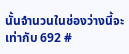นั้นจำนวนในช่องว่างนี้จะเท่ากับ 692 #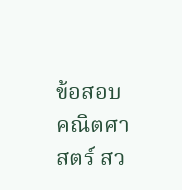ข้อสอบ คณิตศาสตร์ สว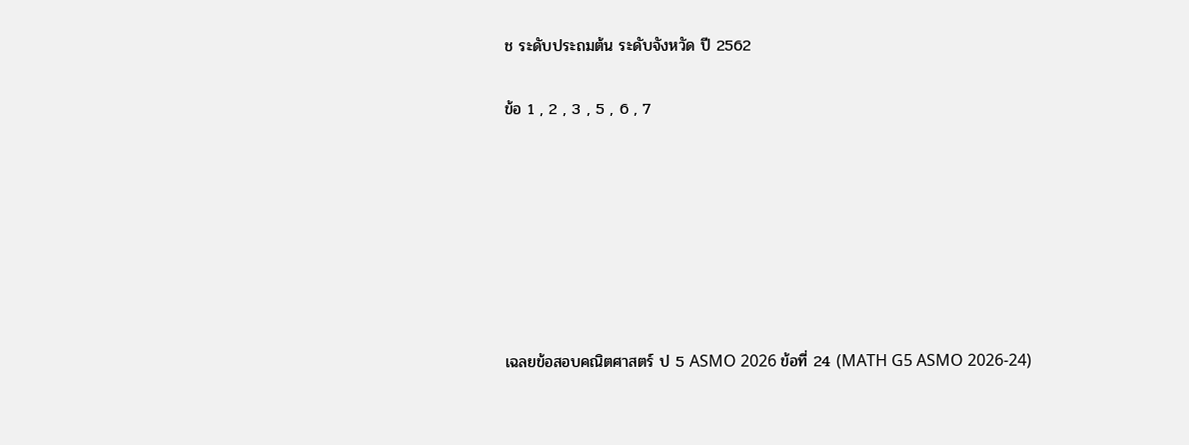ช ระดับประถมต้น ระดับจังหวัด ปี 2562

ข้อ 1 , 2 , 3 , 5 , 6 , 7







เฉลยข้อสอบคณิตศาสตร์ ป 5 ASMO 2026 ข้อที่ 24 (MATH G5 ASMO 2026-24)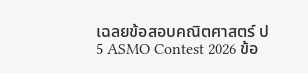เฉลยข้อสอบคณิตศาสตร์ ป 5 ASMO Contest 2026 ข้อ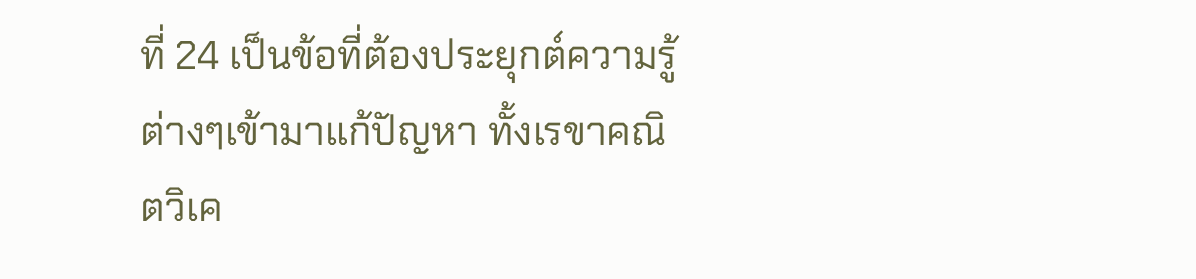ที่ 24 เป็นข้อที่ต้องประยุกต์ความรู้ต่างๆเข้ามาแก้ปัญหา ทั้งเรขาคณิตวิเค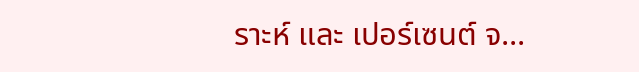ราะห์ และ เปอร์เซนต์ จ...